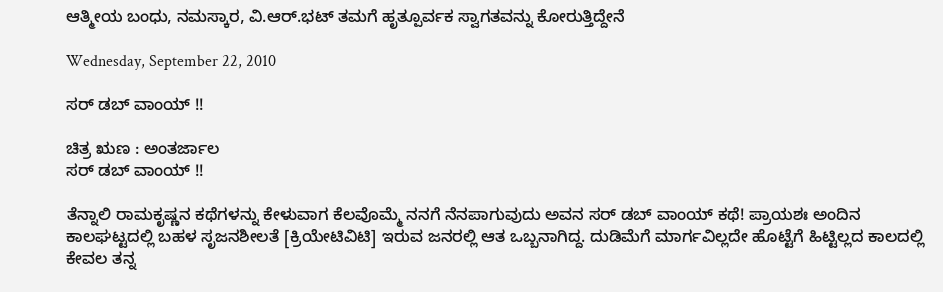ಆತ್ಮೀಯ ಬಂಧು, ನಮಸ್ಕಾರ, ವಿ.ಆರ್.ಭಟ್ ತಮಗೆ ಹೃತ್ಪೂರ್ವಕ ಸ್ವಾಗತವನ್ನು ಕೋರುತ್ತಿದ್ದೇನೆ

Wednesday, September 22, 2010

ಸರ್ ಡಬ್ ವಾಂಯ್ !!

ಚಿತ್ರ ಋಣ : ಅಂತರ್ಜಾಲ
ಸರ್ ಡಬ್ ವಾಂಯ್ !!

ತೆನ್ನಾಲಿ ರಾಮಕೃಷ್ಣನ ಕಥೆಗಳನ್ನು ಕೇಳುವಾಗ ಕೆಲವೊಮ್ಮೆ ನನಗೆ ನೆನಪಾಗುವುದು ಅವನ ಸರ್ ಡಬ್ ವಾಂಯ್ ಕಥೆ! ಪ್ರಾಯಶಃ ಅಂದಿನ ಕಾಲಘಟ್ಟದಲ್ಲಿ ಬಹಳ ಸೃಜನಶೀಲತೆ [ಕ್ರಿಯೇಟಿವಿಟಿ] ಇರುವ ಜನರಲ್ಲಿ ಆತ ಒಬ್ಬನಾಗಿದ್ದ. ದುಡಿಮೆಗೆ ಮಾರ್ಗವಿಲ್ಲದೇ ಹೊಟ್ಟೆಗೆ ಹಿಟ್ಟಿಲ್ಲದ ಕಾಲದಲ್ಲಿ ಕೇವಲ ತನ್ನ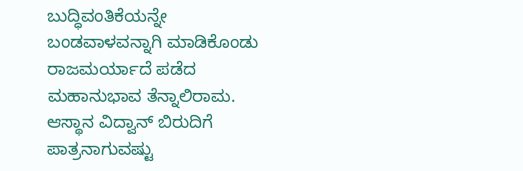ಬುದ್ಧಿವಂತಿಕೆಯನ್ನೇ ಬಂಡವಾಳವನ್ನಾಗಿ ಮಾಡಿಕೊಂಡು ರಾಜಮರ್ಯಾದೆ ಪಡೆದ ಮಹಾನುಭಾವ ತೆನ್ನಾಲಿರಾಮ. ಆಸ್ಥಾನ ವಿದ್ವಾನ್ ಬಿರುದಿಗೆ ಪಾತ್ರನಾಗುವಷ್ಟು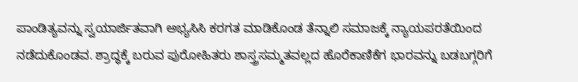ಪಾಂಡಿತ್ಯವನ್ನು ಸ್ವಯಾರ್ಜಿತವಾಗಿ ಅಭ್ಯಸಿಸಿ ಕರಗತ ಮಾಡಿಕೊಂಡ ತೆನ್ನಾಲಿ ಸಮಾಜಕ್ಕೆ ನ್ಯಾಯಪರತೆಯಿಂದ ನಡೆದುಕೊಂಡವ. ಶ್ರಾದ್ಧಕ್ಕೆ ಬರುವ ಪುರೋಹಿತರು ಶಾಸ್ತ್ರಸಮ್ಮತವಲ್ಲದ ಹೊರೆಕಾಣಿಕೆಗ ಭಾರವನ್ನು ಬಡಬಗ್ಗರಿಗೆ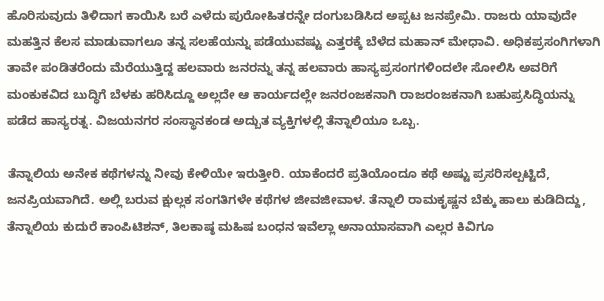ಹೊರಿಸುವುದು ತಿಳಿದಾಗ ಕಾಯಿಸಿ ಬರೆ ಎಳೆದು ಪುರೋಹಿತರನ್ನೇ ದಂಗುಬಡಿಸಿದ ಅಪ್ಪಟ ಜನಪ್ರೇಮಿ. ರಾಜರು ಯಾವುದೇ ಮಹತ್ತಿನ ಕೆಲಸ ಮಾಡುವಾಗಲೂ ತನ್ನ ಸಲಹೆಯನ್ನು ಪಡೆಯುವಷ್ಟು ಎತ್ತರಕ್ಕೆ ಬೆಳೆದ ಮಹಾನ್ ಮೇಧಾವಿ. ಅಧಿಕಪ್ರಸಂಗಿಗಳಾಗಿ ತಾವೇ ಪಂಡಿತರೆಂದು ಮೆರೆಯುತ್ತಿದ್ದ ಹಲವಾರು ಜನರನ್ನು ತನ್ನ ಹಲವಾರು ಹಾಸ್ಯಪ್ರಸಂಗಗಳಿಂದಲೇ ಸೋಲಿಸಿ ಅವರಿಗೆ ಮಂಕುಕವಿದ ಬುದ್ಧಿಗೆ ಬೆಳಕು ಹರಿಸಿದ್ದೂ ಅಲ್ಲದೇ ಆ ಕಾರ್ಯದಲ್ಲೇ ಜನರಂಜಕನಾಗಿ ರಾಜರಂಜಕನಾಗಿ ಬಹುಪ್ರಸಿದ್ಧಿಯನ್ನು ಪಡೆದ ಹಾಸ್ಯರತ್ನ. ವಿಜಯನಗರ ಸಂಸ್ಥಾನಕಂಡ ಅದ್ಬುತ ವ್ಯಕ್ತಿಗಳಲ್ಲಿ ತೆನ್ನಾಲಿಯೂ ಒಬ್ಬ.

ತೆನ್ನಾಲಿಯ ಅನೇಕ ಕಥೆಗಳನ್ನು ನೀವು ಕೇಳಿಯೇ ಇರುತ್ತೀರಿ. ಯಾಕೆಂದರೆ ಪ್ರತಿಯೊಂದೂ ಕಥೆ ಅಷ್ಟು ಪ್ರಸರಿಸಲ್ಪಟ್ಟಿದೆ, ಜನಪ್ರಿಯವಾಗಿದೆ. ಅಲ್ಲಿ ಬರುವ ಕ್ಷುಲ್ಲಕ ಸಂಗತಿಗಳೇ ಕಥೆಗಳ ಜೀವಜೀವಾಳ. ತೆನ್ನಾಲಿ ರಾಮಕೃಷ್ಣನ ಬೆಕ್ಕು ಹಾಲು ಕುಡಿದಿದ್ದು, ತೆನ್ನಾಲಿಯ ಕುದುರೆ ಕಾಂಪಿಟಿಶನ್, ತಿಲಕಾಷ್ಠ ಮಹಿಷ ಬಂಧನ ಇವೆಲ್ಲಾ ಅನಾಯಾಸವಾಗಿ ಎಲ್ಲರ ಕಿವಿಗೂ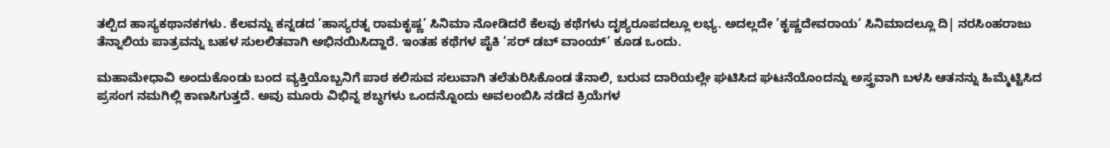ತಲ್ಪಿದ ಹಾಸ್ಯಕಥಾನಕಗಳು. ಕೆಲವನ್ನು ಕನ್ನಡದ ’ಹಾಸ್ಯರತ್ನ ರಾಮಕೃಷ್ಣ’ ಸಿನಿಮಾ ನೋಡಿದರೆ ಕೆಲವು ಕಥೆಗಳು ದೃಶ್ಯರೂಪದಲ್ಲೂ ಲಭ್ಯ. ಅದಲ್ಲದೇ ’ಕೃಷ್ಣದೇವರಾಯ’ ಸಿನಿಮಾದಲ್ಲೂ ದಿ| ನರಸಿಂಹರಾಜು ತೆನ್ನಾಲಿಯ ಪಾತ್ರವನ್ನು ಬಹಳ ಸುಲಲಿತವಾಗಿ ಅಭಿನಯಿಸಿದ್ದಾರೆ. ಇಂತಹ ಕಥೆಗಳ ಪೈಕಿ ’ಸರ್ ಡಬ್ ವಾಂಯ್’ ಕೂಡ ಒಂದು.

ಮಹಾಮೇಧಾವಿ ಅಂದುಕೊಂಡು ಬಂದ ವ್ಯಕ್ತಿಯೊಬ್ಬನಿಗೆ ಪಾಠ ಕಲಿಸುವ ಸಲುವಾಗಿ ತಲೆತುರಿಸಿಕೊಂಡ ತೆನಾಲಿ, ಬರುವ ದಾರಿಯಲ್ಲೇ ಘಟಿಸಿದ ಘಟನೆಯೊಂದನ್ನು ಅಸ್ತ್ರವಾಗಿ ಬಳಸಿ ಆತನನ್ನು ಹಿಮ್ಮೆಟ್ಟಿಸಿದ ಪ್ರಸಂಗ ನಮಗಿಲ್ಲಿ ಕಾಣಸಿಗುತ್ತದೆ. ಅವು ಮೂರು ವಿಭಿನ್ನ ಶಬ್ಧಗಳು ಒಂದನ್ನೊಂದು ಅವಲಂಬಿಸಿ ನಡೆದ ಕ್ರಿಯೆಗಳ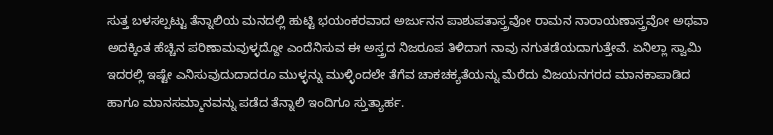ಸುತ್ತ ಬಳಸಲ್ಪಟ್ಟು ತೆನ್ನಾಲಿಯ ಮನದಲ್ಲಿ ಹುಟ್ಟಿ ಭಯಂಕರವಾದ ಅರ್ಜುನನ ಪಾಶುಪತಾಸ್ತ್ರವೋ ರಾಮನ ನಾರಾಯಣಾಸ್ತ್ರವೋ ಅಥವಾ ಅದಕ್ಕಿಂತ ಹೆಚ್ಚಿನ ಪರಿಣಾಮವುಳ್ಳದ್ದೋ ಎಂದೆನಿಸುವ ಈ ಅಸ್ತ್ರದ ನಿಜರೂಪ ತಿಳಿದಾಗ ನಾವು ನಗುತಡೆಯದಾಗುತ್ತೇವೆ. ಏನಿಲ್ಲಾ ಸ್ವಾಮಿ ಇದರಲ್ಲಿ ಇಷ್ಟೇ ಎನಿಸುವುದುದಾದರೂ ಮುಳ್ಳನ್ನು ಮುಳ್ಳಿಂದಲೇ ತೆಗೆವ ಚಾಕಚಕ್ಯತೆಯನ್ನು ಮೆರೆದು ವಿಜಯನಗರದ ಮಾನಕಾಪಾಡಿದ ಹಾಗೂ ಮಾನಸಮ್ಮಾನವನ್ನು ಪಡೆದ ತೆನ್ನಾಲಿ ಇಂದಿಗೂ ಸ್ತುತ್ಯಾರ್ಹ.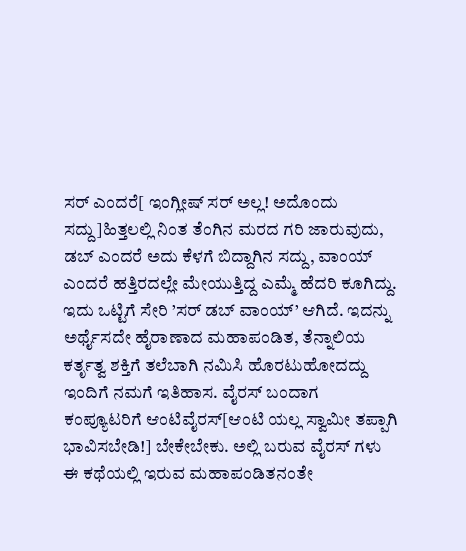ಸರ್ ಎಂದರೆ[ ಇಂಗ್ಲೀಷ್ ಸರ್ ಅಲ್ಲ! ಅದೊಂದು ಸದ್ದು]ಹಿತ್ತಲಲ್ಲಿ ನಿಂತ ತೆಂಗಿನ ಮರದ ಗರಿ ಜಾರುವುದು, ಡಬ್ ಎಂದರೆ ಅದು ಕೆಳಗೆ ಬಿದ್ದಾಗಿನ ಸದ್ದು, ವಾಂಯ್ ಎಂದರೆ ಹತ್ತಿರದಲ್ಲೇ ಮೇಯುತ್ತಿದ್ದ ಎಮ್ಮೆ ಹೆದರಿ ಕೂಗಿದ್ದು. ಇದು ಒಟ್ಟಿಗೆ ಸೇರಿ ’ಸರ್ ಡಬ್ ವಾಂಯ್’ ಆಗಿದೆ. ಇದನ್ನು ಅರ್ಥೈಸದೇ ಹೈರಾಣಾದ ಮಹಾಪಂಡಿತ, ತೆನ್ನಾಲಿಯ ಕರ್ತೃತ್ವ ಶಕ್ತಿಗೆ ತಲೆಬಾಗಿ ನಮಿಸಿ ಹೊರಟುಹೋದದ್ದು ಇಂದಿಗೆ ನಮಗೆ ಇತಿಹಾಸ. ವೈರಸ್ ಬಂದಾಗ ಕಂಪ್ಯೂಟರಿಗೆ ಆಂಟಿವೈರಸ್[ಆಂಟಿ ಯಲ್ಲ ಸ್ವಾಮೀ ತಪ್ಪಾಗಿ ಭಾವಿಸಬೇಡಿ!] ಬೇಕೇಬೇಕು. ಅಲ್ಲಿ ಬರುವ ವೈರಸ್ ಗಳು ಈ ಕಥೆಯಲ್ಲಿ ಇರುವ ಮಹಾಪಂಡಿತನಂತೇ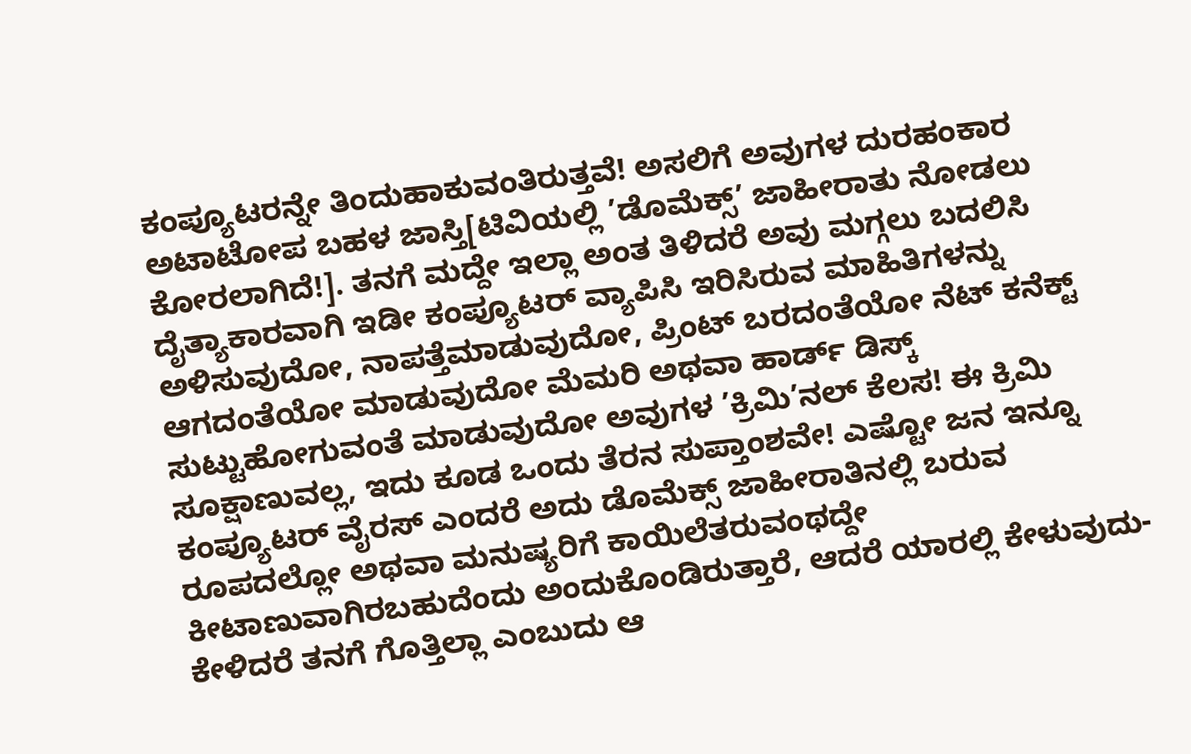ಕಂಪ್ಯೂಟರನ್ನೇ ತಿಂದುಹಾಕುವಂತಿರುತ್ತವೆ! ಅಸಲಿಗೆ ಅವುಗಳ ದುರಹಂಕಾರ ಅಟಾಟೋಪ ಬಹಳ ಜಾಸ್ತಿ[ಟಿವಿಯಲ್ಲಿ ’ಡೊಮೆಕ್ಸ್’ ಜಾಹೀರಾತು ನೋಡಲು ಕೋರಲಾಗಿದೆ!]. ತನಗೆ ಮದ್ದೇ ಇಲ್ಲಾ ಅಂತ ತಿಳಿದರೆ ಅವು ಮಗ್ಗಲು ಬದಲಿಸಿ ದೈತ್ಯಾಕಾರವಾಗಿ ಇಡೀ ಕಂಪ್ಯೂಟರ್ ವ್ಯಾಪಿಸಿ ಇರಿಸಿರುವ ಮಾಹಿತಿಗಳನ್ನು ಅಳಿಸುವುದೋ, ನಾಪತ್ತೆಮಾಡುವುದೋ, ಪ್ರಿಂಟ್ ಬರದಂತೆಯೋ ನೆಟ್ ಕನೆಕ್ಟ್ ಆಗದಂತೆಯೋ ಮಾಡುವುದೋ ಮೆಮರಿ ಅಥವಾ ಹಾರ್ಡ್ ಡಿಸ್ಕ್ ಸುಟ್ಟುಹೋಗುವಂತೆ ಮಾಡುವುದೋ ಅವುಗಳ ’ಕ್ರಿಮಿ’ನಲ್ ಕೆಲಸ! ಈ ಕ್ರಿಮಿ ಸೂಕ್ಷಾಣುವಲ್ಲ, ಇದು ಕೂಡ ಒಂದು ತೆರನ ಸುಪ್ತಾಂಶವೇ! ಎಷ್ಟೋ ಜನ ಇನ್ನೂ ಕಂಪ್ಯೂಟರ್ ವೈರಸ್ ಎಂದರೆ ಅದು ಡೊಮೆಕ್ಸ್ ಜಾಹೀರಾತಿನಲ್ಲಿ ಬರುವ ರೂಪದಲ್ಲೋ ಅಥವಾ ಮನುಷ್ಯರಿಗೆ ಕಾಯಿಲೆತರುವಂಥದ್ದೇ ಕೀಟಾಣುವಾಗಿರಬಹುದೆಂದು ಅಂದುಕೊಂಡಿರುತ್ತಾರೆ, ಆದರೆ ಯಾರಲ್ಲಿ ಕೇಳುವುದು-ಕೇಳಿದರೆ ತನಗೆ ಗೊತ್ತಿಲ್ಲಾ ಎಂಬುದು ಆ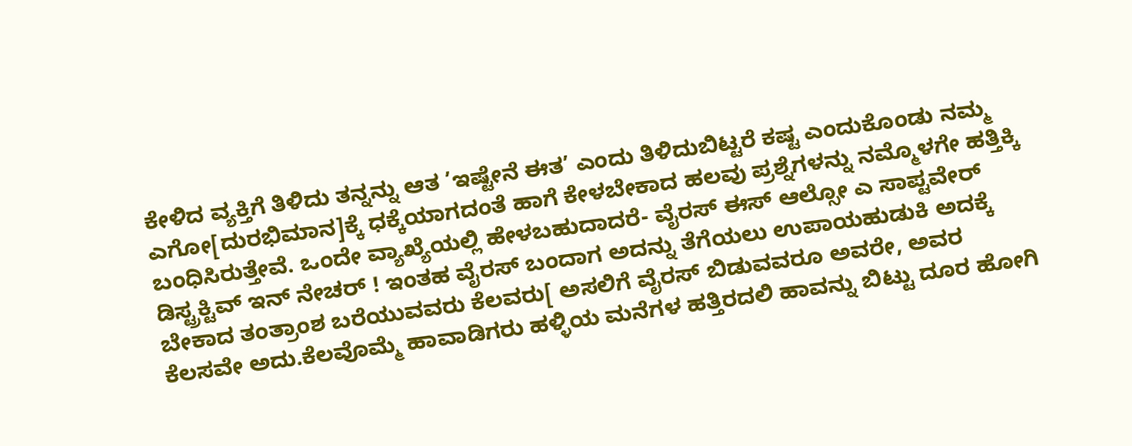ಕೇಳಿದ ವ್ಯಕ್ತಿಗೆ ತಿಳಿದು ತನ್ನನ್ನು ಆತ ’ಇಷ್ಟೇನೆ ಈತ’ ಎಂದು ತಿಳಿದುಬಿಟ್ಟರೆ ಕಷ್ಟ ಎಂದುಕೊಂಡು ನಮ್ಮ ಎಗೋ[ದುರಭಿಮಾನ]ಕ್ಕೆ ಧಕ್ಕೆಯಾಗದಂತೆ ಹಾಗೆ ಕೇಳಬೇಕಾದ ಹಲವು ಪ್ರಶ್ನೆಗಳನ್ನು ನಮ್ಮೊಳಗೇ ಹತ್ತಿಕ್ಕಿ ಬಂಧಿಸಿರುತ್ತೇವೆ. ಒಂದೇ ವ್ಯಾಖ್ಯೆಯಲ್ಲಿ ಹೇಳಬಹುದಾದರೆ- ವೈರಸ್ ಈಸ್ ಆಲ್ಸೋ ಎ ಸಾಪ್ಟವೇರ್ ಡಿಸ್ಟ್ರಕ್ಟಿವ್ ಇನ್ ನೇಚರ್ ! ಇಂತಹ ವೈರಸ್ ಬಂದಾಗ ಅದನ್ನು ತೆಗೆಯಲು ಉಪಾಯಹುಡುಕಿ ಅದಕ್ಕೆ ಬೇಕಾದ ತಂತ್ರಾಂಶ ಬರೆಯುವವರು ಕೆಲವರು[ ಅಸಲಿಗೆ ವೈರಸ್ ಬಿಡುವವರೂ ಅವರೇ, ಅವರ ಕೆಲಸವೇ ಅದು.ಕೆಲವೊಮ್ಮೆ ಹಾವಾಡಿಗರು ಹಳ್ಳಿಯ ಮನೆಗಳ ಹತ್ತಿರದಲಿ ಹಾವನ್ನು ಬಿಟ್ಟು ದೂರ ಹೋಗಿ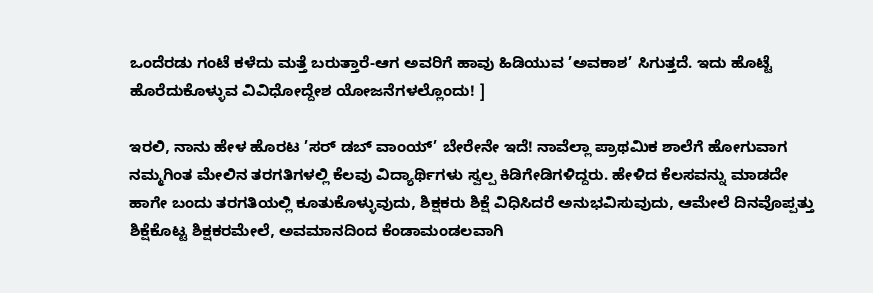ಒಂದೆರಡು ಗಂಟೆ ಕಳೆದು ಮತ್ತೆ ಬರುತ್ತಾರೆ-ಆಗ ಅವರಿಗೆ ಹಾವು ಹಿಡಿಯುವ ’ಅವಕಾಶ’ ಸಿಗುತ್ತದೆ. ಇದು ಹೊಟ್ಟೆ ಹೊರೆದುಕೊಳ್ಳುವ ವಿವಿಧೋದ್ದೇಶ ಯೋಜನೆಗಳಲ್ಲೊಂದು! ]

ಇರಲಿ, ನಾನು ಹೇಳ ಹೊರಟ ’ಸರ್ ಡಬ್ ವಾಂಯ್’ ಬೇರೇನೇ ಇದೆ! ನಾವೆಲ್ಲಾ ಪ್ರಾಥಮಿಕ ಶಾಲೆಗೆ ಹೋಗುವಾಗ ನಮ್ಮಗಿಂತ ಮೇಲಿನ ತರಗತಿಗಳಲ್ಲಿ ಕೆಲವು ವಿದ್ಯಾರ್ಥಿಗಳು ಸ್ವಲ್ಪ ಕಿಡಿಗೇಡಿಗಳಿದ್ದರು. ಹೇಳಿದ ಕೆಲಸವನ್ನು ಮಾಡದೇ ಹಾಗೇ ಬಂದು ತರಗತಿಯಲ್ಲಿ ಕೂತುಕೊಳ್ಳುವುದು, ಶಿಕ್ಷಕರು ಶಿಕ್ಷೆ ವಿಧಿಸಿದರೆ ಅನುಭವಿಸುವುದು, ಆಮೇಲೆ ದಿನವೊಪ್ಪತ್ತು ಶಿಕ್ಷೆಕೊಟ್ಟ ಶಿಕ್ಷಕರಮೇಲೆ, ಅವಮಾನದಿಂದ ಕೆಂಡಾಮಂಡಲವಾಗಿ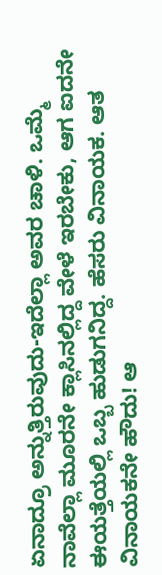ಏನಾದ್ರೂ ಅನ್ನುತ್ತಿರುವುದು-ಇದೆಲ್ಲಾ ಅವರ ಚಾಳಿ. ಒಮ್ಮೆ ನಾವೆಲ್ಲಾ ಮೂರನೇ ಕ್ಲಾಸಿನಲ್ಲಿದ್ದ ವೇಳೆ ಇರಬೇಕು, ಆಗ ಐದನೇ ಈಯತ್ತೆಯಲ್ಲಿ ಒಬ್ಬ ಹುಡುಗನಿದ್ದ. ಹೆಸರು ವಿನಾಯಕ. ಆತ ವಿನಾಯಕನೇ ಹೌದು! ಆ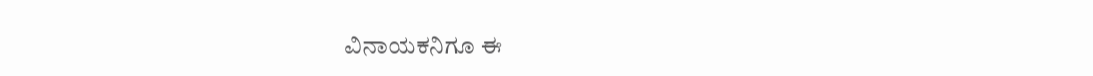ವಿನಾಯಕನಿಗೂ ಈ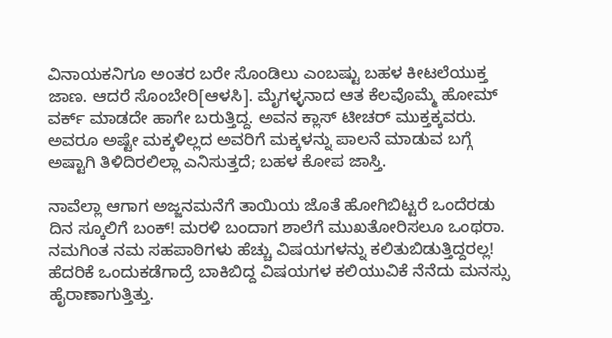ವಿನಾಯಕನಿಗೂ ಅಂತರ ಬರೇ ಸೊಂಡಿಲು ಎಂಬಷ್ಟು ಬಹಳ ಕೀಟಲೆಯುಕ್ತ ಜಾಣ. ಆದರೆ ಸೊಂಬೇರಿ[ಆಳಸಿ]. ಮೈಗಳ್ಳನಾದ ಆತ ಕೆಲವೊಮ್ಮೆ ಹೋಮ್ ವರ್ಕ್ ಮಾಡದೇ ಹಾಗೇ ಬರುತ್ತಿದ್ದ. ಅವನ ಕ್ಲಾಸ್ ಟೀಚರ್ ಮುಕ್ತಕ್ಕವರು. ಅವರೂ ಅಷ್ಟೇ ಮಕ್ಕಳಿಲ್ಲದ ಅವರಿಗೆ ಮಕ್ಕಳನ್ನು ಪಾಲನೆ ಮಾಡುವ ಬಗ್ಗೆ ಅಷ್ಟಾಗಿ ತಿಳಿದಿರಲಿಲ್ಲಾ ಎನಿಸುತ್ತದೆ; ಬಹಳ ಕೋಪ ಜಾಸ್ತಿ.

ನಾವೆಲ್ಲಾ ಆಗಾಗ ಅಜ್ಜನಮನೆಗೆ ತಾಯಿಯ ಜೊತೆ ಹೋಗಿಬಿಟ್ಟರೆ ಒಂದೆರಡು ದಿನ ಸ್ಕೂಲಿಗೆ ಬಂಕ್! ಮರಳಿ ಬಂದಾಗ ಶಾಲೆಗೆ ಮುಖತೋರಿಸಲೂ ಒಂಥರಾ. ನಮಗಿಂತ ನಮ ಸಹಪಾಠಿಗಳು ಹೆಚ್ಚು ವಿಷಯಗಳನ್ನು ಕಲಿತುಬಿಡುತ್ತಿದ್ದರಲ್ಲ! ಹೆದರಿಕೆ ಒಂದುಕಡೆಗಾದ್ರೆ ಬಾಕಿಬಿದ್ದ ವಿಷಯಗಳ ಕಲಿಯುವಿಕೆ ನೆನೆದು ಮನಸ್ಸು ಹೈರಾಣಾಗುತ್ತಿತ್ತು.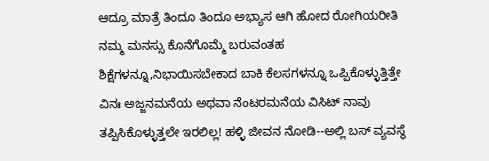ಆದ್ರೂ ಮಾತ್ರೆ ತಿಂದೂ ತಿಂದೂ ಅಭ್ಯಾಸ ಆಗಿ ಹೋದ ರೋಗಿಯರೀತಿ ನಮ್ಮ ಮನಸ್ಸು ಕೊನೆಗೊಮ್ಮೆ ಬರುವಂತಹ ಶಿಕ್ಷೆಗಳನ್ನೂ,ನಿಭಾಯಿಸಬೇಕಾದ ಬಾಕಿ ಕೆಲಸಗಳನ್ನೂ ಒಪ್ಪಿಕೊಳ್ಳುತ್ತಿತ್ತೇ ವಿನಃ ಅಜ್ಜನಮನೆಯ ಅಥವಾ ನೆಂಟರಮನೆಯ ವಿಸಿಟ್ ನಾವು ತಪ್ಪಿಸಿಕೊಳ್ಳುತ್ತಲೇ ಇರಲಿಲ್ಲ! ಹಳ್ಳಿ ಜೀವನ ನೋಡಿ--ಅಲ್ಲಿ ಬಸ್ ವ್ಯವಸ್ಥೆ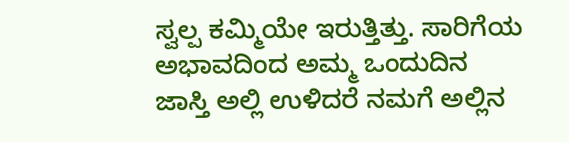ಸ್ವಲ್ಪ ಕಮ್ಮಿಯೇ ಇರುತ್ತಿತ್ತು. ಸಾರಿಗೆಯ ಅಭಾವದಿಂದ ಅಮ್ಮ ಒಂದುದಿನ ಜಾಸ್ತಿ ಅಲ್ಲಿ ಉಳಿದರೆ ನಮಗೆ ಅಲ್ಲಿನ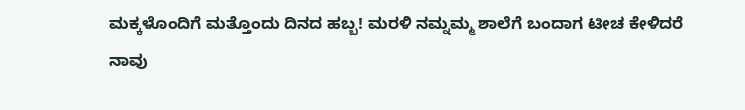ಮಕ್ಕಳೊಂದಿಗೆ ಮತ್ತೊಂದು ದಿನದ ಹಬ್ಬ! ಮರಳಿ ನಮ್ನಮ್ಮ ಶಾಲೆಗೆ ಬಂದಾಗ ಟೀಚ ಕೇಳಿದರೆ ನಾವು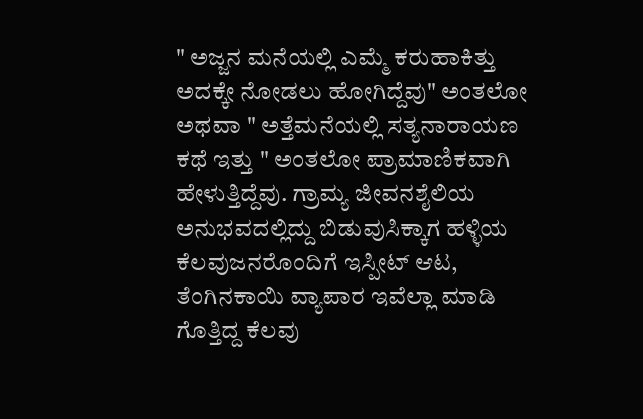" ಅಜ್ಜನ ಮನೆಯಲ್ಲಿ ಎಮ್ಮೆ ಕರುಹಾಕಿತ್ತು ಅದಕ್ಕೇ ನೋಡಲು ಹೋಗಿದ್ದೆವು" ಅಂತಲೋ ಅಥವಾ " ಅತ್ತೆಮನೆಯಲ್ಲಿ ಸತ್ಯನಾರಾಯಣ ಕಥೆ ಇತ್ತು " ಅಂತಲೋ ಪ್ರಾಮಾಣಿಕವಾಗಿ ಹೇಳುತ್ತಿದ್ದೆವು. ಗ್ರಾಮ್ಯ ಜೀವನಶೈಲಿಯ ಅನುಭವದಲ್ಲಿದ್ದು ಬಿಡುವುಸಿಕ್ಕಾಗ ಹಳ್ಳಿಯ ಕೆಲವುಜನರೊಂದಿಗೆ ಇಸ್ಪೀಟ್ ಆಟ, ತೆಂಗಿನಕಾಯಿ ವ್ಯಾಪಾರ ಇವೆಲ್ಲಾ ಮಾಡಿ ಗೊತ್ತಿದ್ದ ಕೆಲವು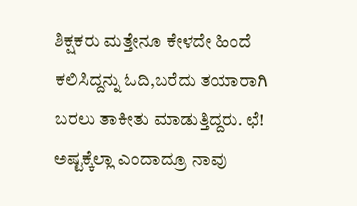ಶಿಕ್ಷಕರು ಮತ್ತೇನೂ ಕೇಳದೇ ಹಿಂದೆ ಕಲಿಸಿದ್ದನ್ನು ಓದಿ,ಬರೆದು ತಯಾರಾಗಿ ಬರಲು ತಾಕೀತು ಮಾಡುತ್ತಿದ್ದರು. ಛೆ! ಅಷ್ಟಕ್ಕೆಲ್ಲಾ ಎಂದಾದ್ರೂ ನಾವು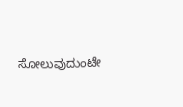ಸೋಲುವುದುಂಟೇ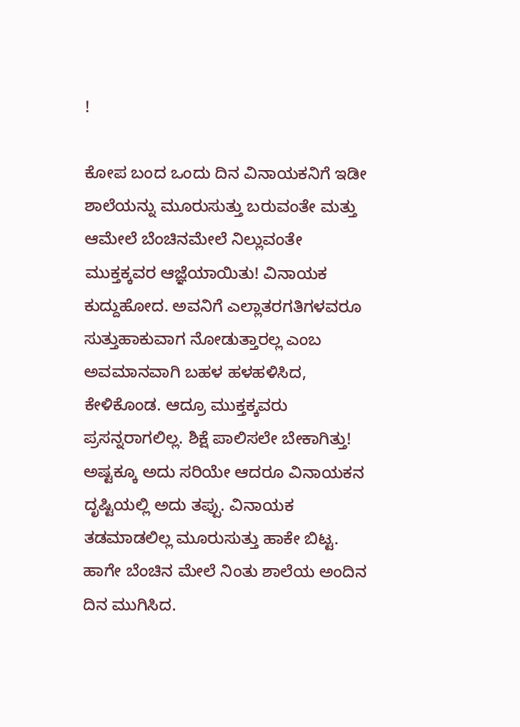!

ಕೋಪ ಬಂದ ಒಂದು ದಿನ ವಿನಾಯಕನಿಗೆ ಇಡೀ ಶಾಲೆಯನ್ನು ಮೂರುಸುತ್ತು ಬರುವಂತೇ ಮತ್ತು ಆಮೇಲೆ ಬೆಂಚಿನಮೇಲೆ ನಿಲ್ಲುವಂತೇ ಮುಕ್ತಕ್ಕವರ ಆಜ್ಞೆಯಾಯಿತು! ವಿನಾಯಕ ಕುದ್ದುಹೋದ. ಅವನಿಗೆ ಎಲ್ಲಾತರಗತಿಗಳವರೂ ಸುತ್ತುಹಾಕುವಾಗ ನೋಡುತ್ತಾರಲ್ಲ ಎಂಬ ಅವಮಾನವಾಗಿ ಬಹಳ ಹಳಹಳಿಸಿದ, ಕೇಳಿಕೊಂಡ. ಆದ್ರೂ ಮುಕ್ತಕ್ಕವರು ಪ್ರಸನ್ನರಾಗಲಿಲ್ಲ. ಶಿಕ್ಷೆ ಪಾಲಿಸಲೇ ಬೇಕಾಗಿತ್ತು! ಅಷ್ಟಕ್ಕೂ ಅದು ಸರಿಯೇ ಆದರೂ ವಿನಾಯಕನ ದೃಷ್ಟಿಯಲ್ಲಿ ಅದು ತಪ್ಪು. ವಿನಾಯಕ ತಡಮಾಡಲಿಲ್ಲ ಮೂರುಸುತ್ತು ಹಾಕೇ ಬಿಟ್ಟ. ಹಾಗೇ ಬೆಂಚಿನ ಮೇಲೆ ನಿಂತು ಶಾಲೆಯ ಅಂದಿನ ದಿನ ಮುಗಿಸಿದ.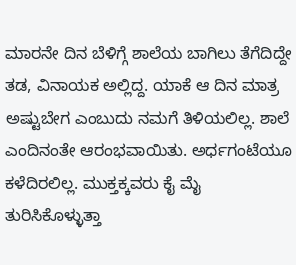ಮಾರನೇ ದಿನ ಬೆಳಿಗ್ಗೆ ಶಾಲೆಯ ಬಾಗಿಲು ತೆಗೆದಿದ್ದೇ ತಡ, ವಿನಾಯಕ ಅಲ್ಲಿದ್ದ. ಯಾಕೆ ಆ ದಿನ ಮಾತ್ರ ಅಷ್ಟುಬೇಗ ಎಂಬುದು ನಮಗೆ ತಿಳಿಯಲಿಲ್ಲ. ಶಾಲೆ ಎಂದಿನಂತೇ ಆರಂಭವಾಯಿತು. ಅರ್ಧಗಂಟೆಯೂ ಕಳೆದಿರಲಿಲ್ಲ. ಮುಕ್ತಕ್ಕವರು ಕೈ ಮೈ ತುರಿಸಿಕೊಳ್ಳುತ್ತಾ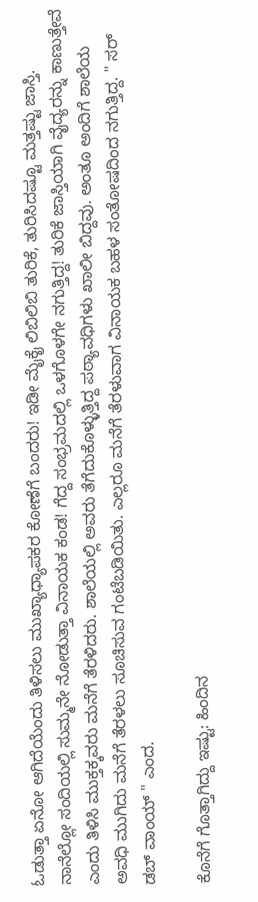ಓಡುತ್ತಾ ಏನೋ ಆಗಿದೆಯೆಂದು ತಿಳಿಸಲು ಮುಖ್ಯಾಧ್ಯಾಪಕರ ಕೋಣೆಗೆ ಬಂದರು! ಇಡೀ ಮೈಕೈ ಲಿಬಿಲಿಬಿ ತುರಿಕೆ, ತುರಿಸಿದಷ್ಟೂ ಮತ್ತಷ್ಟು ಜಾಸ್ತಿ. ನಾನೆಲ್ಲೋ ಸಂದಿಯಲ್ಲಿ ಸುಮ್ಮನೇ ನೋಡುತ್ತಾ ವಿನಾಯಕ ಕಂಡ! ಗೆದ್ದ ಸಂಭ್ರಮದಲ್ಲಿ ಒಳಗೊಳಗೇ ನಗುತ್ತಿದ್ದ! ತುರಿಕೆ ಜಾಸ್ತಿಯಾಗಿ ವೈದ್ಯರನ್ನು ಕಾಣುತ್ತೇವೆ ಎಂದು ತಿಳಿಸಿ ಮುಕ್ತಕ್ಕವರು ಮನೆಗೆ ತೆರಳಿದರು. ಶಾಲೆಯಲ್ಲಿ ಅವರು ತೆಗೆದುಕೊಳ್ಳುತ್ತಿದ್ದ ಪಠ್ಯಾವಧಿಗಳು ಖಾಲೀ ಬಿದ್ದವು. ಅಂತೂ ಅಂದಿಗೆ ಶಾಲೆಯ ಅವಧಿ ಮುಗಿದು ಮನೆಗೆ ತೆರಳಲು ಸೂಚಿಸುವ ಗಂಟೆಬಡಿಯಿತು. ಎಲ್ಲರೂ ಮನೆಗೆ ತೆರಳುವಾಗ ವಿನಾಯಕ ಬಹಳ ಸಂತೋಷದಿಂದ ನಗುತ್ತಿದ್ದ. " ಸರ್ ಡಬ್ ವಾಂಯ್ " ಎಂದ.

ಕೊನೆಗೆ ಗೊತ್ತಾಗಿದ್ದು ಇಷ್ಟು: ಹಿಂದಿನ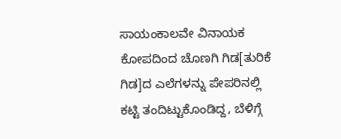ಸಾಯಂಕಾಲವೇ ವಿನಾಯಕ ಕೋಪದಿಂದ ಚೊಣಗಿ ಗಿಡ[ತುರಿಕೆ ಗಿಡ]ದ ಎಲೆಗಳನ್ನು ಪೇಪರಿನಲ್ಲಿ ಕಟ್ಟಿ ತಂದಿಟ್ಟುಕೊಂಡಿದ್ದ, ಬೆಳಿಗ್ಗೆ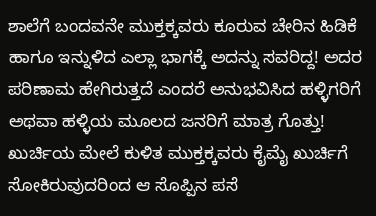ಶಾಲೆಗೆ ಬಂದವನೇ ಮುಕ್ತಕ್ಕವರು ಕೂರುವ ಚೇರಿನ ಹಿಡಿಕೆ ಹಾಗೂ ಇನ್ನುಳಿದ ಎಲ್ಲಾ ಭಾಗಕ್ಕೆ ಅದನ್ನು ಸವರಿದ್ದ! ಅದರ ಪರಿಣಾಮ ಹೇಗಿರುತ್ತದೆ ಎಂದರೆ ಅನುಭವಿಸಿದ ಹಳ್ಳಿಗರಿಗೆ ಅಥವಾ ಹಳ್ಳಿಯ ಮೂಲದ ಜನರಿಗೆ ಮಾತ್ರ ಗೊತ್ತು! ಖುರ್ಚಿಯ ಮೇಲೆ ಕುಳಿತ ಮುಕ್ತಕ್ಕವರು ಕೈಮೈ ಖುರ್ಚಿಗೆ ಸೋಕಿರುವುದರಿಂದ ಆ ಸೊಪ್ಪಿನ ಪಸೆ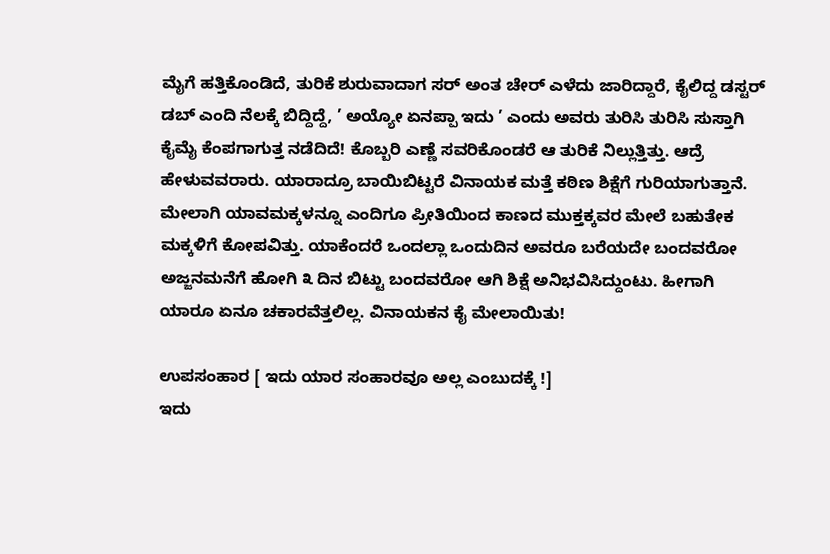ಮೈಗೆ ಹತ್ತಿಕೊಂಡಿದೆ, ತುರಿಕೆ ಶುರುವಾದಾಗ ಸರ್ ಅಂತ ಚೇರ್ ಎಳೆದು ಜಾರಿದ್ದಾರೆ, ಕೈಲಿದ್ದ ಡಸ್ಟರ್ ಡಬ್ ಎಂದಿ ನೆಲಕ್ಕೆ ಬಿದ್ದಿದ್ದೆ, ’ ಅಯ್ಯೋ ಏನಪ್ಪಾ ಇದು ’ ಎಂದು ಅವರು ತುರಿಸಿ ತುರಿಸಿ ಸುಸ್ತಾಗಿ ಕೈಮೈ ಕೆಂಪಗಾಗುತ್ತ ನಡೆದಿದೆ! ಕೊಬ್ಬರಿ ಎಣ್ಣೆ ಸವರಿಕೊಂಡರೆ ಆ ತುರಿಕೆ ನಿಲ್ಲುತ್ತಿತ್ತು. ಆದ್ರೆ ಹೇಳುವವರಾರು. ಯಾರಾದ್ರೂ ಬಾಯಿಬಿಟ್ಟರೆ ವಿನಾಯಕ ಮತ್ತೆ ಕಠಿಣ ಶಿಕ್ಷೆಗೆ ಗುರಿಯಾಗುತ್ತಾನೆ. ಮೇಲಾಗಿ ಯಾವಮಕ್ಕಳನ್ನೂ ಎಂದಿಗೂ ಪ್ರೀತಿಯಿಂದ ಕಾಣದ ಮುಕ್ತಕ್ಕವರ ಮೇಲೆ ಬಹುತೇಕ ಮಕ್ಕಳಿಗೆ ಕೋಪವಿತ್ತು. ಯಾಕೆಂದರೆ ಒಂದಲ್ಲಾ ಒಂದುದಿನ ಅವರೂ ಬರೆಯದೇ ಬಂದವರೋ ಅಜ್ಜನಮನೆಗೆ ಹೋಗಿ ೩ ದಿನ ಬಿಟ್ಟು ಬಂದವರೋ ಆಗಿ ಶಿಕ್ಷೆ ಅನಿಭವಿಸಿದ್ದುಂಟು. ಹೀಗಾಗಿ ಯಾರೂ ಏನೂ ಚಕಾರವೆತ್ತಲಿಲ್ಲ. ವಿನಾಯಕನ ಕೈ ಮೇಲಾಯಿತು!

ಉಪಸಂಹಾರ [ ಇದು ಯಾರ ಸಂಹಾರವೂ ಅಲ್ಲ ಎಂಬುದಕ್ಕೆ !]
ಇದು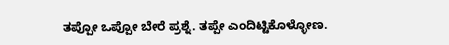ತಪ್ಪೋ ಒಪ್ಪೋ ಬೇರೆ ಪ್ರಶ್ನೆ. ತಪ್ಪೇ ಎಂದಿಟ್ಟಿಕೊಳ್ಳೋಣ.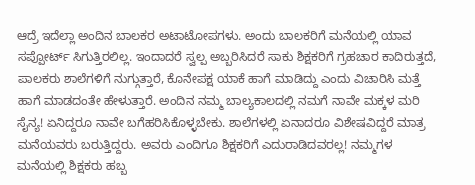ಆದ್ರೆ ಇದೆಲ್ಲಾ ಅಂದಿನ ಬಾಲಕರ ಅಟಾಟೋಪಗಳು. ಅಂದು ಬಾಲಕರಿಗೆ ಮನೆಯಲ್ಲಿ ಯಾವ ಸಪ್ಪೋರ್ಟ್ ಸಿಗುತ್ತಿರಲಿಲ್ಲ. ಇಂದಾದರೆ ಸ್ವಲ್ಪ ಅಬ್ಬರಿಸಿದರೆ ಸಾಕು ಶಿಕ್ಷಕರಿಗೆ ಗ್ರಹಚಾರ ಕಾದಿರುತ್ತದೆ, ಪಾಲಕರು ಶಾಲೆಗಳಿಗೆ ನುಗ್ಗುತ್ತಾರೆ, ಕೊನೇಪಕ್ಷ ಯಾಕೆ ಹಾಗೆ ಮಾಡಿದ್ದು ಎಂದು ವಿಚಾರಿಸಿ ಮತ್ತೆ ಹಾಗೆ ಮಾಡದಂತೇ ಹೇಳುತ್ತಾರೆ. ಅಂದಿನ ನಮ್ಮ ಬಾಲ್ಯಕಾಲದಲ್ಲಿ ನಮಗೆ ನಾವೇ ಮಕ್ಕಳ ಮರಿ ಸೈನ್ಯ! ಏನಿದ್ದರೂ ನಾವೇ ಬಗೆಹರಿಸಿಕೊಳ್ಳಬೇಕು. ಶಾಲೆಗಳಲ್ಲಿ ಏನಾದರೂ ವಿಶೇಷವಿದ್ದರೆ ಮಾತ್ರ ಮನೆಯವರು ಬರುತ್ತಿದ್ದರು. ಅವರು ಎಂದಿಗೂ ಶಿಕ್ಷಕರಿಗೆ ಎದುರಾಡಿದವರಲ್ಲ! ನಮ್ಮಗಳ ಮನೆಯಲ್ಲಿ ಶಿಕ್ಷಕರು ಹಬ್ಬ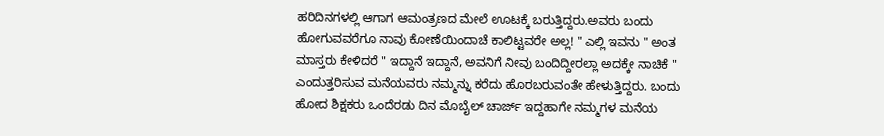ಹರಿದಿನಗಳಲ್ಲಿ ಆಗಾಗ ಆಮಂತ್ರಣದ ಮೇಲೆ ಊಟಕ್ಕೆ ಬರುತ್ತಿದ್ದರು.ಅವರು ಬಂದು ಹೋಗುವವರೆಗೂ ನಾವು ಕೋಣೆಯಿಂದಾಚೆ ಕಾಲಿಟ್ಟವರೇ ಅಲ್ಲ! " ಎಲ್ಲಿ ಇವನು " ಅಂತ ಮಾಸ್ತರು ಕೇಳಿದರೆ " ಇದ್ದಾನೆ ಇದ್ದಾನೆ, ಅವನಿಗೆ ನೀವು ಬಂದಿದ್ದೀರಲ್ಲಾ ಅದಕ್ಕೇ ನಾಚಿಕೆ " ಎಂದುತ್ತರಿಸುವ ಮನೆಯವರು ನಮ್ಮನ್ನು ಕರೆದು ಹೊರಬರುವಂತೇ ಹೇಳುತ್ತಿದ್ದರು. ಬಂದು ಹೋದ ಶಿಕ್ಷಕರು ಒಂದೆರಡು ದಿನ ಮೊಬೈಲ್ ಚಾರ್ಜ್ ಇದ್ದಹಾಗೇ ನಮ್ಮಗಳ ಮನೆಯ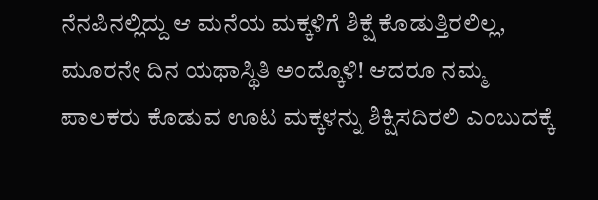ನೆನಪಿನಲ್ಲಿದ್ದು ಆ ಮನೆಯ ಮಕ್ಕಳಿಗೆ ಶಿಕ್ಷೆ ಕೊಡುತ್ತಿರಲಿಲ್ಲ, ಮೂರನೇ ದಿನ ಯಥಾಸ್ಥಿತಿ ಅಂದ್ಕೊಳಿ! ಆದರೂ ನಮ್ಮ ಪಾಲಕರು ಕೊಡುವ ಊಟ ಮಕ್ಕಳನ್ನು ಶಿಕ್ಷಿಸದಿರಲಿ ಎಂಬುದಕ್ಕೆ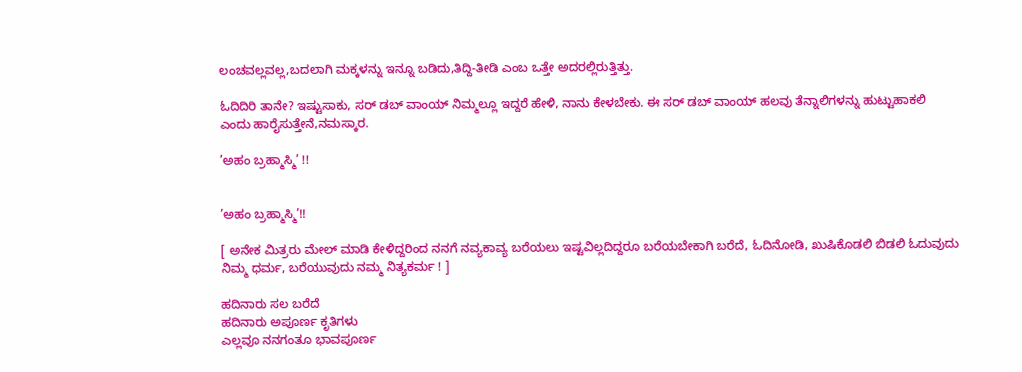ಲಂಚವಲ್ಲವಲ್ಲ,ಬದಲಾಗಿ ಮಕ್ಕಳನ್ನು ಇನ್ನೂ ಬಡಿದು,ತಿದ್ದಿ-ತೀಡಿ ಎಂಬ ಒತ್ತೇ ಅದರಲ್ಲಿರುತ್ತಿತ್ತು.

ಓದಿದಿರಿ ತಾನೇ? ಇಷ್ಟುಸಾಕು, ಸರ್ ಡಬ್ ವಾಂಯ್ ನಿಮ್ಮಲ್ಲೂ ಇದ್ದರೆ ಹೇಳಿ, ನಾನು ಕೇಳಬೇಕು. ಈ ಸರ್ ಡಬ್ ವಾಂಯ್ ಹಲವು ತೆನ್ನಾಲಿಗಳನ್ನು ಹುಟ್ಟುಹಾಕಲಿ ಎಂದು ಹಾರೈಸುತ್ತೇನೆ,ನಮಸ್ಕಾರ.

’ಅಹಂ ಬ್ರಹ್ಮಾಸ್ಮಿ’ !!


’ಅಹಂ ಬ್ರಹ್ಮಾಸ್ಮಿ’!!

[ ಅನೇಕ ಮಿತ್ರರು ಮೇಲ್ ಮಾಡಿ ಕೇಳಿದ್ದರಿಂದ ನನಗೆ ನವ್ಯಕಾವ್ಯ ಬರೆಯಲು ಇಷ್ಟವಿಲ್ಲದಿದ್ದರೂ ಬರೆಯಬೇಕಾಗಿ ಬರೆದೆ, ಓದಿನೋಡಿ, ಖುಷಿಕೊಡಲಿ ಬಿಡಲಿ ಓದುವುದು ನಿಮ್ಮ ಧರ್ಮ, ಬರೆಯುವುದು ನಮ್ಮ ನಿತ್ಯಕರ್ಮ ! ]

ಹದಿನಾರು ಸಲ ಬರೆದೆ
ಹದಿನಾರು ಅಪೂರ್ಣ ಕೃತಿಗಳು
ಎಲ್ಲವೂ ನನಗಂತೂ ಭಾವಪೂರ್ಣ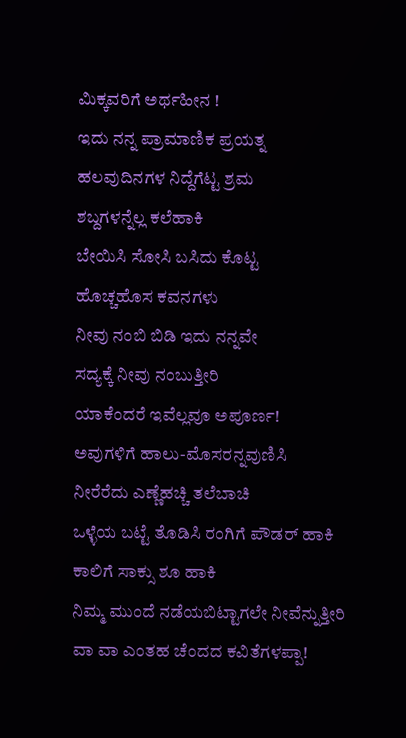ಮಿಕ್ಕವರಿಗೆ ಅರ್ಥಹೀನ !
ಇದು ನನ್ನ ಪ್ರಾಮಾಣಿಕ ಪ್ರಯತ್ನ
ಹಲವುದಿನಗಳ ನಿದ್ದೆಗೆಟ್ಟ ಶ್ರಮ
ಶಬ್ದಗಳನ್ನೆಲ್ಲ ಕಲೆಹಾಕಿ
ಬೇಯಿಸಿ ಸೋಸಿ ಬಸಿದು ಕೊಟ್ಟ
ಹೊಚ್ಚಹೊಸ ಕವನಗಳು
ನೀವು ನಂಬಿ ಬಿಡಿ ಇದು ನನ್ನವೇ
ಸದ್ಯಕ್ಕೆ ನೀವು ನಂಬುತ್ತೀರಿ
ಯಾಕೆಂದರೆ ಇವೆಲ್ಲವೂ ಅಪೂರ್ಣ!
ಅವುಗಳಿಗೆ ಹಾಲು-ಮೊಸರನ್ನವುಣಿಸಿ
ನೀರೆರೆದು ಎಣ್ಣೆಹಚ್ಚಿ ತಲೆಬಾಚಿ
ಒಳ್ಳೆಯ ಬಟ್ಟೆ ತೊಡಿಸಿ ರಂಗಿಗೆ ಪೌಡರ್ ಹಾಕಿ
ಕಾಲಿಗೆ ಸಾಕ್ಸು ಶೂ ಹಾಕಿ
ನಿಮ್ಮ ಮುಂದೆ ನಡೆಯಬಿಟ್ಟಾಗಲೇ ನೀವೆನ್ನುತ್ತೀರಿ
ವಾ ವಾ ಎಂತಹ ಚೆಂದದ ಕವಿತೆಗಳಪ್ಪಾ!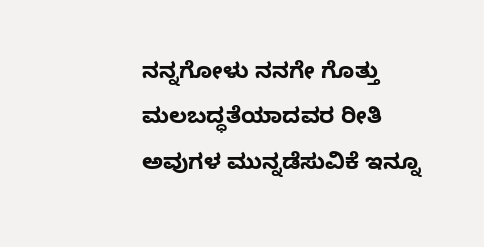ನನ್ನಗೋಳು ನನಗೇ ಗೊತ್ತು
ಮಲಬದ್ಧತೆಯಾದವರ ರೀತಿ
ಅವುಗಳ ಮುನ್ನಡೆಸುವಿಕೆ ಇನ್ನೂ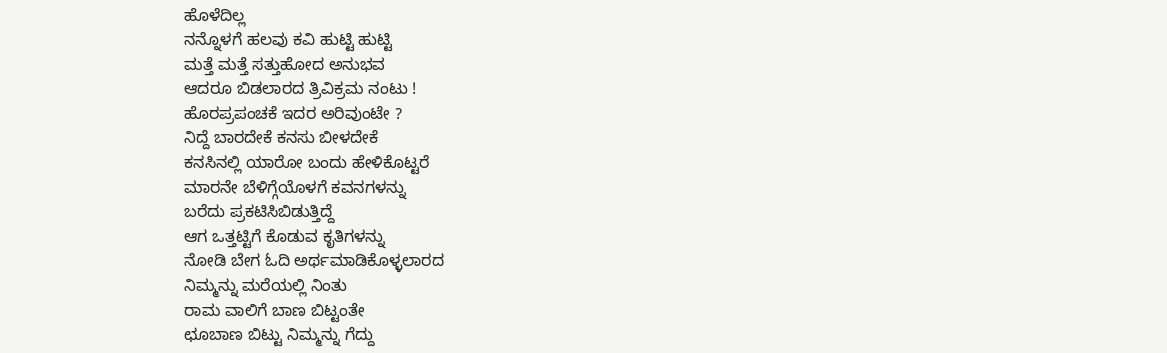ಹೊಳೆದಿಲ್ಲ
ನನ್ನೊಳಗೆ ಹಲವು ಕವಿ ಹುಟ್ಟಿ ಹುಟ್ಟಿ
ಮತ್ತೆ ಮತ್ತೆ ಸತ್ತುಹೋದ ಅನುಭವ
ಆದರೂ ಬಿಡಲಾರದ ತ್ರಿವಿಕ್ರಮ ನಂಟು !
ಹೊರಪ್ರಪಂಚಕೆ ಇದರ ಅರಿವುಂಟೇ ?
ನಿದ್ದೆ ಬಾರದೇಕೆ ಕನಸು ಬೀಳದೇಕೆ
ಕನಸಿನಲ್ಲಿ ಯಾರೋ ಬಂದು ಹೇಳಿಕೊಟ್ಟರೆ
ಮಾರನೇ ಬೆಳಿಗ್ಗೆಯೊಳಗೆ ಕವನಗಳನ್ನು
ಬರೆದು ಪ್ರಕಟಿಸಿಬಿಡುತ್ತಿದ್ದೆ
ಆಗ ಒತ್ತಟ್ಟಿಗೆ ಕೊಡುವ ಕೃತಿಗಳನ್ನು
ನೋಡಿ ಬೇಗ ಓದಿ ಅರ್ಥಮಾಡಿಕೊಳ್ಳಲಾರದ
ನಿಮ್ಮನ್ನು ಮರೆಯಲ್ಲಿ ನಿಂತು
ರಾಮ ವಾಲಿಗೆ ಬಾಣ ಬಿಟ್ಟಂತೇ
ಛೂಬಾಣ ಬಿಟ್ಟು ನಿಮ್ಮನ್ನು ಗೆದ್ದು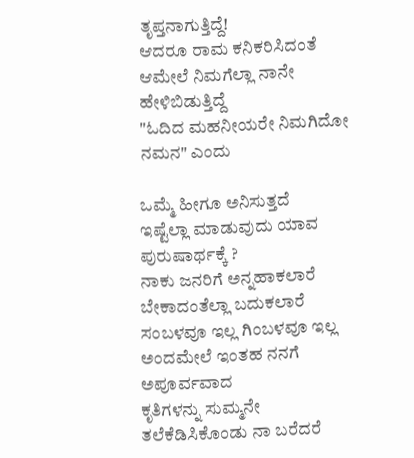ತೃಪ್ತನಾಗುತ್ತಿದ್ದೆ!
ಆದರೂ ರಾಮ ಕನಿಕರಿಸಿದಂತೆ
ಆಮೇಲೆ ನಿಮಗೆಲ್ಲಾ ನಾನೇ ಹೇಳಿಬಿಡುತ್ತಿದ್ದೆ
"ಓದಿದ ಮಹನೀಯರೇ ನಿಮಗಿದೋ ನಮನ" ಎಂದು

ಒಮ್ಮೆ ಹೀಗೂ ಅನಿಸುತ್ತದೆ
ಇಷ್ಟೆಲ್ಲಾ ಮಾಡುವುದು ಯಾವ ಪುರುಷಾರ್ಥಕ್ಕೆ ?
ನಾಕು ಜನರಿಗೆ ಅನ್ನಹಾಕಲಾರೆ
ಬೇಕಾದಂತೆಲ್ಲಾ ಬದುಕಲಾರೆ
ಸಂಬಳವೂ ಇಲ್ಲ ಗಿಂಬಳವೂ ಇಲ್ಲ
ಅಂದಮೇಲೆ ಇಂತಹ ನನಗೆ ಅಪೂರ್ವವಾದ
ಕೃತಿಗಳನ್ನು ಸುಮ್ಮನೇ ತಲೆಕೆಡಿಸಿಕೊಂಡು ನಾ ಬರೆದರೆ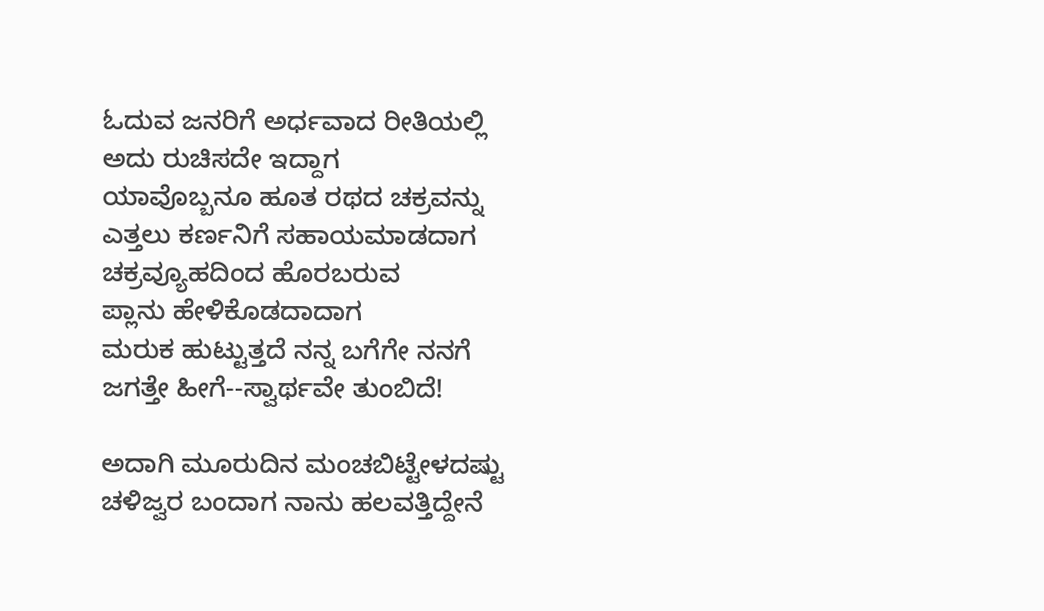ಓದುವ ಜನರಿಗೆ ಅರ್ಧವಾದ ರೀತಿಯಲ್ಲಿ
ಅದು ರುಚಿಸದೇ ಇದ್ದಾಗ
ಯಾವೊಬ್ಬನೂ ಹೂತ ರಥದ ಚಕ್ರವನ್ನು
ಎತ್ತಲು ಕರ್ಣನಿಗೆ ಸಹಾಯಮಾಡದಾಗ
ಚಕ್ರವ್ಯೂಹದಿಂದ ಹೊರಬರುವ
ಪ್ಲಾನು ಹೇಳಿಕೊಡದಾದಾಗ
ಮರುಕ ಹುಟ್ಟುತ್ತದೆ ನನ್ನ ಬಗೆಗೇ ನನಗೆ
ಜಗತ್ತೇ ಹೀಗೆ--ಸ್ವಾರ್ಥವೇ ತುಂಬಿದೆ!

ಅದಾಗಿ ಮೂರುದಿನ ಮಂಚಬಿಟ್ಟೇಳದಷ್ಟು
ಚಳಿಜ್ವರ ಬಂದಾಗ ನಾನು ಹಲವತ್ತಿದ್ದೇನೆ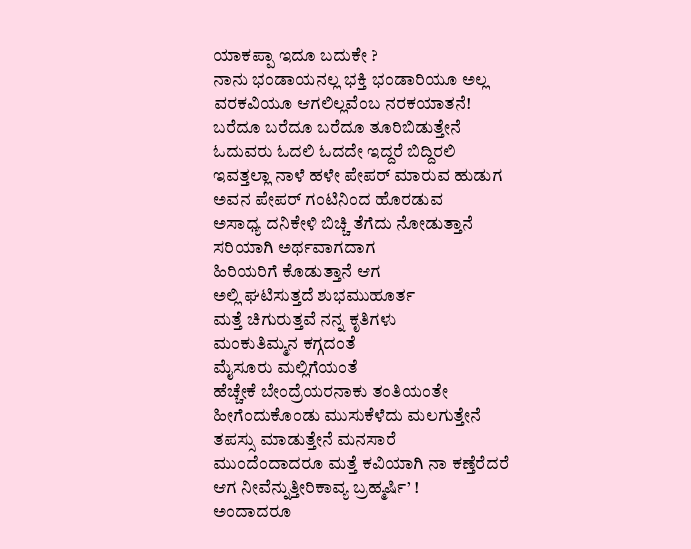ಯಾಕಪ್ಪಾ ಇದೂ ಬದುಕೇ ?
ನಾನು ಭಂಡಾಯನಲ್ಲ ಭಕ್ತಿ ಭಂಡಾರಿಯೂ ಅಲ್ಲ
ವರಕವಿಯೂ ಆಗಲಿಲ್ಲವೆಂಬ ನರಕಯಾತನೆ!
ಬರೆದೂ ಬರೆದೂ ಬರೆದೂ ತೂರಿಬಿಡುತ್ತೇನೆ
ಓದುವರು ಓದಲಿ ಓದದೇ ಇದ್ದರೆ ಬಿದ್ದಿರಲಿ
ಇವತ್ತಲ್ಲಾ ನಾಳೆ ಹಳೇ ಪೇಪರ್ ಮಾರುವ ಹುಡುಗ
ಅವನ ಪೇಪರ್ ಗಂಟಿನಿಂದ ಹೊರಡುವ
ಅಸಾಧ್ಯ ದನಿಕೇಳಿ ಬಿಚ್ಚಿ ತೆಗೆದು ನೋಡುತ್ತಾನೆ
ಸರಿಯಾಗಿ ಅರ್ಥವಾಗದಾಗ
ಹಿರಿಯರಿಗೆ ಕೊಡುತ್ತಾನೆ ಆಗ
ಅಲ್ಲಿ ಘಟಿಸುತ್ತದೆ ಶುಭಮುಹೂರ್ತ
ಮತ್ತೆ ಚಿಗುರುತ್ತವೆ ನನ್ನ ಕೃತಿಗಳು
ಮಂಕುತಿಮ್ಮನ ಕಗ್ಗದಂತೆ
ಮೈಸೂರು ಮಲ್ಲಿಗೆಯಂತೆ
ಹೆಚ್ಚೇಕೆ ಬೇಂದ್ರೆಯರನಾಕು ತಂತಿಯಂತೇ
ಹೀಗೆಂದುಕೊಂಡು ಮುಸುಕೆಳೆದು ಮಲಗುತ್ತೇನೆ
ತಪಸ್ಸು ಮಾಡುತ್ತೇನೆ ಮನಸಾರೆ
ಮುಂದೆಂದಾದರೂ ಮತ್ತೆ ಕವಿಯಾಗಿ ನಾ ಕಣ್ತೆರೆದರೆ
ಆಗ ನೀವೆನ್ನುತ್ತೀರಿಕಾವ್ಯ ಬ್ರಹ್ಮರ್ಷಿ’ !
ಅಂದಾದರೂ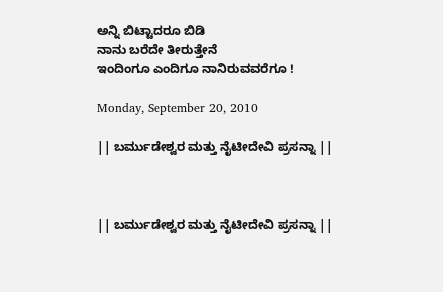ಅನ್ನಿ ಬಿಟ್ಟಾದರೂ ಬಿಡಿ
ನಾನು ಬರೆದೇ ತೀರುತ್ತೇನೆ
ಇಂದಿಂಗೂ ಎಂದಿಗೂ ನಾನಿರುವವರೆಗೂ !

Monday, September 20, 2010

|| ಬರ್ಮುಡೇಶ್ವರ ಮತ್ತು ನೈಟೀದೇವಿ ಪ್ರಸನ್ನಾ ||



|| ಬರ್ಮುಡೇಶ್ವರ ಮತ್ತು ನೈಟೀದೇವಿ ಪ್ರಸನ್ನಾ ||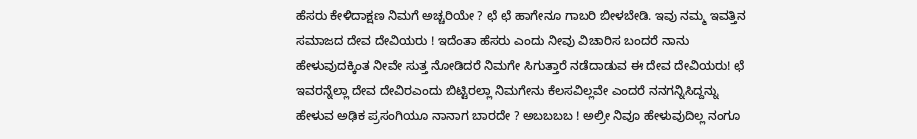ಹೆಸರು ಕೇಳಿದಾಕ್ಷಣ ನಿಮಗೆ ಅಚ್ಚರಿಯೇ ? ಛೆ ಛೆ ಹಾಗೇನೂ ಗಾಬರಿ ಬೀಳಬೇಡಿ. ಇವು ನಮ್ಮ ಇವತ್ತಿನ ಸಮಾಜದ ದೇವ ದೇವಿಯರು ! ಇದೆಂತಾ ಹೆಸರು ಎಂದು ನೀವು ವಿಚಾರಿಸ ಬಂದರೆ ನಾನು ಹೇಳುವುದಕ್ಕಿಂತ ನೀವೇ ಸುತ್ತ ನೋಡಿದರೆ ನಿಮಗೇ ಸಿಗುತ್ತಾರೆ ನಡೆದಾಡುವ ಈ ದೇವ ದೇವಿಯರು! ಛೆ ಇವರನ್ನೆಲ್ಲಾ ದೇವ ದೇವಿರಎಂದು ಬಿಟ್ಟಿರಲ್ಲಾ ನಿಮಗೇನು ಕೆಲಸವಿಲ್ಲವೇ ಎಂದರೆ ನನಗನ್ನಿಸಿದ್ದನ್ನು ಹೇಳುವ ಅಢಿಕ ಪ್ರಸಂಗಿಯೂ ನಾನಾಗ ಬಾರದೇ ? ಅಬಬಬಬ ! ಅಲ್ರೀ ನಿವೂ ಹೇಳುವುದಿಲ್ಲ ನಂಗೂ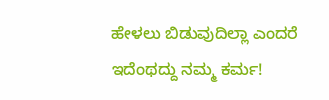ಹೇಳಲು ಬಿಡುವುದಿಲ್ಲಾ ಎಂದರೆ ಇದೆಂಥದ್ದು ನಮ್ಮ ಕರ್ಮ!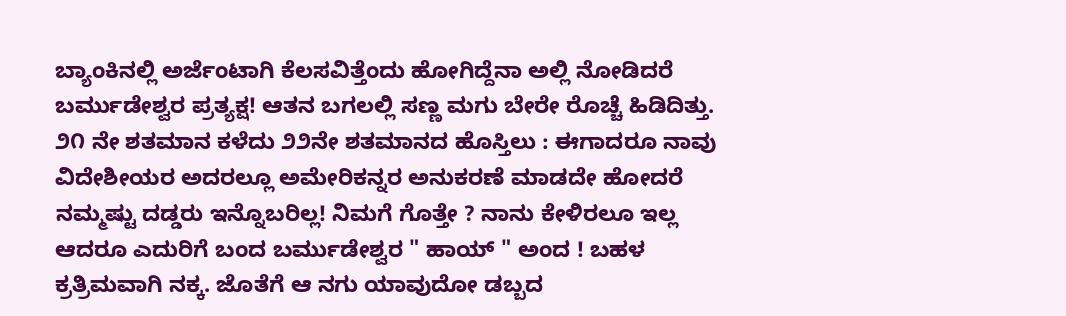ಬ್ಯಾಂಕಿನಲ್ಲಿ ಅರ್ಜೆಂಟಾಗಿ ಕೆಲಸವಿತ್ತೆಂದು ಹೋಗಿದ್ದೆನಾ ಅಲ್ಲಿ ನೋಡಿದರೆ ಬರ್ಮುಡೇಶ್ವರ ಪ್ರತ್ಯಕ್ಷ! ಆತನ ಬಗಲಲ್ಲಿ ಸಣ್ಣ ಮಗು ಬೇರೇ ರೊಚ್ಚೆ ಹಿಡಿದಿತ್ತು. ೨೧ ನೇ ಶತಮಾನ ಕಳೆದು ೨೨ನೇ ಶತಮಾನದ ಹೊಸ್ತಿಲು : ಈಗಾದರೂ ನಾವು ವಿದೇಶೀಯರ ಅದರಲ್ಲೂ ಅಮೇರಿಕನ್ನರ ಅನುಕರಣೆ ಮಾಡದೇ ಹೋದರೆ ನಮ್ಮಷ್ಟು ದಡ್ಡರು ಇನ್ನೊಬರಿಲ್ಲ! ನಿಮಗೆ ಗೊತ್ತೇ ? ನಾನು ಕೇಳಿರಲೂ ಇಲ್ಲ ಆದರೂ ಎದುರಿಗೆ ಬಂದ ಬರ್ಮುಡೇಶ್ವರ " ಹಾಯ್ " ಅಂದ ! ಬಹಳ ಕ್ರತ್ರಿಮವಾಗಿ ನಕ್ಕ. ಜೊತೆಗೆ ಆ ನಗು ಯಾವುದೋ ಡಬ್ಬದ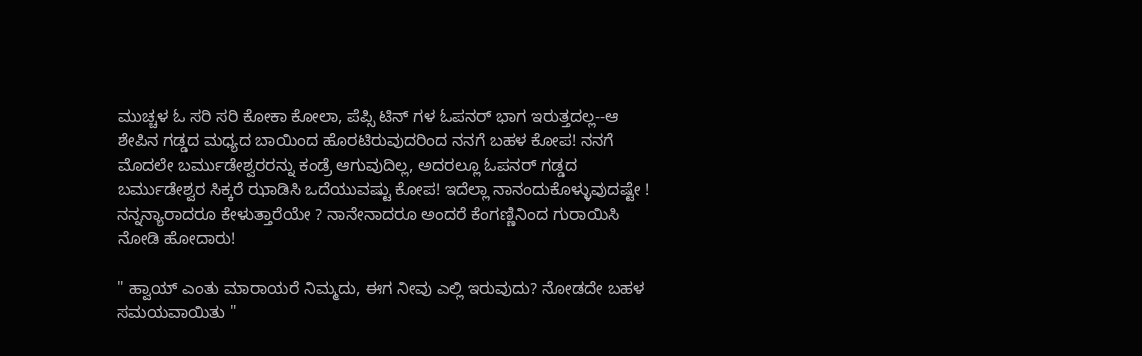ಮುಚ್ಚಳ ಓ ಸರಿ ಸರಿ ಕೋಕಾ ಕೋಲಾ, ಪೆಪ್ಸಿ ಟಿನ್ ಗಳ ಓಪನರ್ ಭಾಗ ಇರುತ್ತದಲ್ಲ--ಆ ಶೇಪಿನ ಗಡ್ಡದ ಮಧ್ಯದ ಬಾಯಿಂದ ಹೊರಟಿರುವುದರಿಂದ ನನಗೆ ಬಹಳ ಕೋಪ! ನನಗೆ ಮೊದಲೇ ಬರ್ಮುಡೇಶ್ವರರನ್ನು ಕಂಡ್ರೆ ಆಗುವುದಿಲ್ಲ, ಅದರಲ್ಲೂ ಓಪನರ್ ಗಡ್ಡದ ಬರ್ಮುಡೇಶ್ವರ ಸಿಕ್ಕರೆ ಝಾಡಿಸಿ ಒದೆಯುವಷ್ಟು ಕೋಪ! ಇದೆಲ್ಲಾ ನಾನಂದುಕೊಳ್ಳುವುದಷ್ಟೇ ! ನನ್ನನ್ಯಾರಾದರೂ ಕೇಳುತ್ತಾರೆಯೇ ? ನಾನೇನಾದರೂ ಅಂದರೆ ಕೆಂಗಣ್ಣಿನಿಂದ ಗುರಾಯಿಸಿ ನೋಡಿ ಹೋದಾರು!

" ಹ್ವಾಯ್ ಎಂತು ಮಾರಾಯರೆ ನಿಮ್ಮದು, ಈಗ ನೀವು ಎಲ್ಲಿ ಇರುವುದು? ನೋಡದೇ ಬಹಳ ಸಮಯವಾಯಿತು "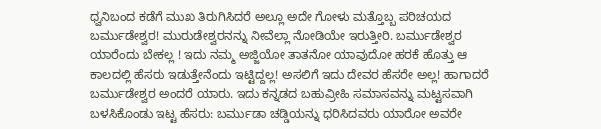ಧ್ವನಿಬಂದ ಕಡೆಗೆ ಮುಖ ತಿರುಗಿಸಿದರೆ ಅಲ್ಲೂ ಅದೇ ಗೋಳು ಮತ್ತೊಬ್ಬ ಪರಿಚಯದ ಬರ್ಮುಡೇಶ್ವರ! ಮುರುಡೇಶ್ವರನನ್ನು ನೀವೆಲ್ಲಾ ನೋಡಿಯೇ ಇರುತ್ತೀರಿ. ಬರ್ಮುಡೇಶ್ವರ ಯಾರೆಂದು ಬೇಕಲ್ಲ ! ಇದು ನಮ್ಮ ಅಜ್ಜಿಯೋ ತಾತನೋ ಯಾವುದೋ ಹರಕೆ ಹೊತ್ತು ಆ ಕಾಲದಲ್ಲಿ ಹೆಸರು ಇಡುತ್ತೇನೆಂದು ಇಟ್ಟಿದ್ದಲ್ಲ! ಅಸಲಿಗೆ ಇದು ದೇವರ ಹೆಸರೇ ಅಲ್ಲ! ಹಾಗಾದರೆ ಬರ್ಮುಡೇಶ್ವರ ಅಂದರೆ ಯಾರು. ಇದು ಕನ್ನಡದ ಬಹುವ್ರೀಹಿ ಸಮಾಸವನ್ನು ಮಟ್ಟಸವಾಗಿ ಬಳಸಿಕೊಂಡು ಇಟ್ಟ ಹೆಸರು: ಬರ್ಮುಡಾ ಚಡ್ಡಿಯನ್ನು ಧರಿಸಿದವರು ಯಾರೋ ಅವರೇ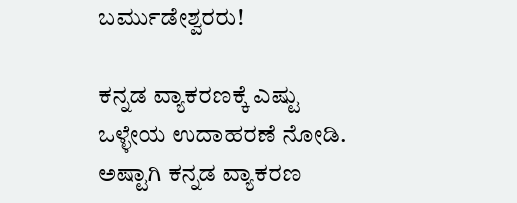ಬರ್ಮುಡೇಶ್ವರರು!

ಕನ್ನಡ ವ್ಯಾಕರಣಕ್ಕೆ ಎಷ್ಟು ಒಳ್ಳೇಯ ಉದಾಹರಣೆ ನೋಡಿ. ಅಷ್ಟಾಗಿ ಕನ್ನಡ ವ್ಯಾಕರಣ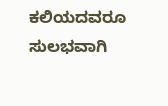ಕಲಿಯದವರೂ ಸುಲಭವಾಗಿ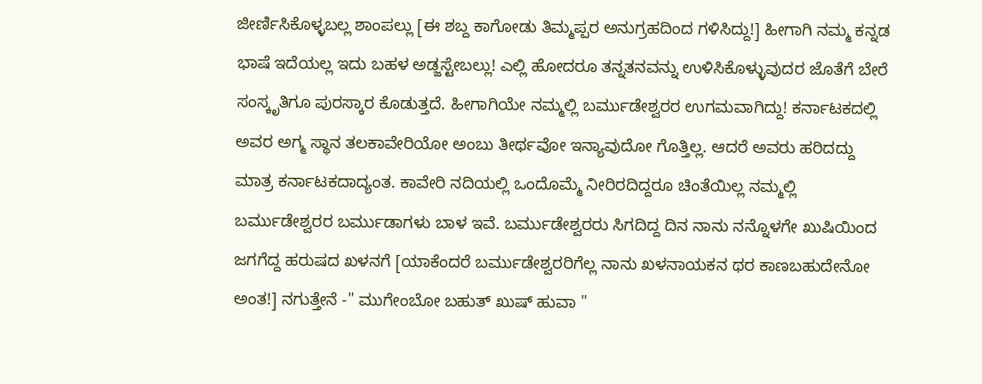ಜೀರ್ಣಿಸಿಕೊಳ್ಳಬಲ್ಲ ಶಾಂಪಲ್ಲು [ಈ ಶಬ್ದ ಕಾಗೋಡು ತಿಮ್ಮಪ್ಪರ ಅನುಗ್ರಹದಿಂದ ಗಳಿಸಿದ್ದು!] ಹೀಗಾಗಿ ನಮ್ಮ ಕನ್ನಡ ಭಾಷೆ ಇದೆಯಲ್ಲ ಇದು ಬಹಳ ಅಡ್ಜಸ್ಟೇಬಲ್ಲು! ಎಲ್ಲಿ ಹೋದರೂ ತನ್ನತನವನ್ನು ಉಳಿಸಿಕೊಳ್ಳುವುದರ ಜೊತೆಗೆ ಬೇರೆ ಸಂಸ್ಕೃತಿಗೂ ಪುರಸ್ಕಾರ ಕೊಡುತ್ತದೆ. ಹೀಗಾಗಿಯೇ ನಮ್ಮಲ್ಲಿ ಬರ್ಮುಡೇಶ್ವರರ ಉಗಮವಾಗಿದ್ದು! ಕರ್ನಾಟಕದಲ್ಲಿ ಅವರ ಅಗ್ಮ ಸ್ಥಾನ ತಲಕಾವೇರಿಯೋ ಅಂಬು ತೀರ್ಥವೋ ಇನ್ಯಾವುದೋ ಗೊತ್ತಿಲ್ಲ. ಆದರೆ ಅವರು ಹರಿದದ್ದು ಮಾತ್ರ ಕರ್ನಾಟಕದಾದ್ಯಂತ. ಕಾವೇರಿ ನದಿಯಲ್ಲಿ ಒಂದೊಮ್ಮೆ ನೀರಿರದಿದ್ದರೂ ಚಿಂತೆಯಿಲ್ಲ ನಮ್ಮಲ್ಲಿ ಬರ್ಮುಡೇಶ್ವರರ ಬರ್ಮುಡಾಗಳು ಬಾಳ ಇವೆ. ಬರ್ಮುಡೇಶ್ವರರು ಸಿಗದಿದ್ದ ದಿನ ನಾನು ನನ್ನೊಳಗೇ ಖುಷಿಯಿಂದ ಜಗಗೆದ್ದ ಹರುಷದ ಖಳನಗೆ [ಯಾಕೆಂದರೆ ಬರ್ಮುಡೇಶ್ವರರಿಗೆಲ್ಲ ನಾನು ಖಳನಾಯಕನ ಥರ ಕಾಣಬಹುದೇನೋ ಅಂತ!] ನಗುತ್ತೇನೆ -" ಮುಗೇಂಬೋ ಬಹುತ್ ಖುಷ್ ಹುವಾ "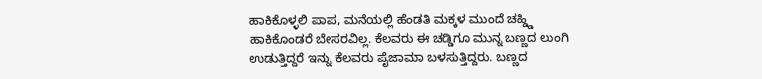ಹಾಕಿಕೊಳ್ಳಲಿ ಪಾಪ, ಮನೆಯಲ್ಲಿ ಹೆಂಡತಿ ಮಕ್ಕಳ ಮುಂದೆ ಚಹ್ಡ್ಡಿ ಹಾಕಿಕೊಂಡರೆ ಬೇಸರವಿಲ್ಲ. ಕೆಲವರು ಈ ಚಡ್ಡಿಗೂ ಮುನ್ನ ಬಣ್ಣದ ಲುಂಗಿ ಉಡುತ್ತಿದ್ದರೆ ಇನ್ನು ಕೆಲವರು ಪೈಜಾಮಾ ಬಳಸುತ್ತಿದ್ದರು. ಬಣ್ಣದ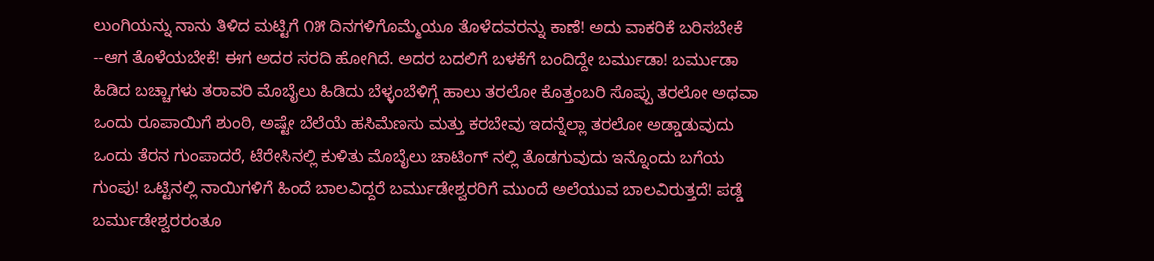ಲುಂಗಿಯನ್ನು ನಾನು ತಿಳಿದ ಮಟ್ಟಿಗೆ ೧೫ ದಿನಗಳಿಗೊಮ್ಮೆಯೂ ತೊಳೆದವರನ್ನು ಕಾಣೆ! ಅದು ವಾಕರಿಕೆ ಬರಿಸಬೇಕೆ --ಆಗ ತೊಳೆಯಬೇಕೆ! ಈಗ ಅದರ ಸರದಿ ಹೋಗಿದೆ. ಅದರ ಬದಲಿಗೆ ಬಳಕೆಗೆ ಬಂದಿದ್ದೇ ಬರ್ಮುಡಾ! ಬರ್ಮುಡಾ ಹಿಡಿದ ಬಚ್ಚಾಗಳು ತರಾವರಿ ಮೊಬೈಲು ಹಿಡಿದು ಬೆಳ್ಳಂಬೆಳಿಗ್ಗೆ ಹಾಲು ತರಲೋ ಕೊತ್ತಂಬರಿ ಸೊಪ್ಪು ತರಲೋ ಅಥವಾ ಒಂದು ರೂಪಾಯಿಗೆ ಶುಂಠಿ, ಅಷ್ಟೇ ಬೆಲೆಯೆ ಹಸಿಮೆಣಸು ಮತ್ತು ಕರಬೇವು ಇದನ್ನೆಲ್ಲಾ ತರಲೋ ಅಡ್ಡಾಡುವುದು ಒಂದು ತೆರನ ಗುಂಪಾದರೆ, ಟೆರೇಸಿನಲ್ಲಿ ಕುಳಿತು ಮೊಬೈಲು ಚಾಟಿಂಗ್ ನಲ್ಲಿ ತೊಡಗುವುದು ಇನ್ನೊಂದು ಬಗೆಯ ಗುಂಪು! ಒಟ್ಟಿನಲ್ಲಿ ನಾಯಿಗಳಿಗೆ ಹಿಂದೆ ಬಾಲವಿದ್ದರೆ ಬರ್ಮುಡೇಶ್ವರರಿಗೆ ಮುಂದೆ ಅಲೆಯುವ ಬಾಲವಿರುತ್ತದೆ! ಪಡ್ಡೆ ಬರ್ಮುಡೇಶ್ವರರಂತೂ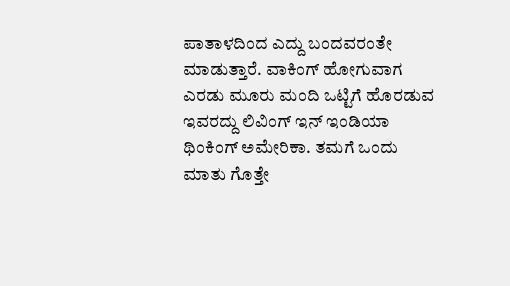ಪಾತಾಳದಿಂದ ಎದ್ದು ಬಂದವರಂತೇ ಮಾಡುತ್ತಾರೆ. ವಾಕಿಂಗ್ ಹೋಗುವಾಗ ಎರಡು ಮೂರು ಮಂದಿ ಒಟ್ಟಿಗೆ ಹೊರಡುವ ಇವರದ್ದು ಲಿವಿಂಗ್ ಇನ್ ಇಂಡಿಯಾ ಥಿಂಕಿಂಗ್ ಅಮೇರಿಕಾ. ತಮಗೆ ಒಂದು ಮಾತು ಗೊತ್ತೇ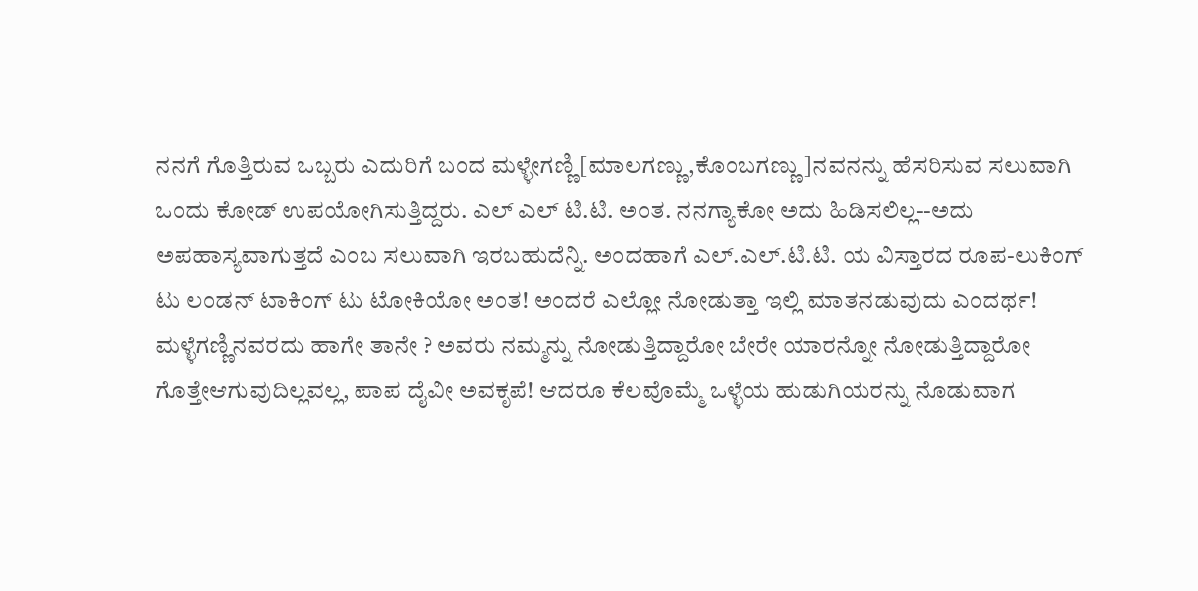ನನಗೆ ಗೊತ್ತಿರುವ ಒಬ್ಬರು ಎದುರಿಗೆ ಬಂದ ಮಳ್ಳೇಗಣ್ಣಿ[ಮಾಲಗಣ್ಣು,ಕೊಂಬಗಣ್ಣು]ನವನನ್ನು ಹೆಸರಿಸುವ ಸಲುವಾಗಿ ಒಂದು ಕೋಡ್ ಉಪಯೋಗಿಸುತ್ತಿದ್ದರು. ಎಲ್ ಎಲ್ ಟಿ.ಟಿ. ಅಂತ. ನನಗ್ಯಾಕೋ ಅದು ಹಿಡಿಸಲಿಲ್ಲ--ಅದು ಅಪಹಾಸ್ಯವಾಗುತ್ತದೆ ಎಂಬ ಸಲುವಾಗಿ ಇರಬಹುದೆನ್ನಿ. ಅಂದಹಾಗೆ ಎಲ್.ಎಲ್.ಟಿ.ಟಿ. ಯ ವಿಸ್ತಾರದ ರೂಪ-ಲುಕಿಂಗ್ ಟು ಲಂಡನ್ ಟಾಕಿಂಗ್ ಟು ಟೋಕಿಯೋ ಅಂತ! ಅಂದರೆ ಎಲ್ಲೋ ನೋಡುತ್ತಾ ಇಲ್ಲಿ ಮಾತನಡುವುದು ಎಂದರ್ಥ! ಮಳ್ಳೆಗಣ್ಣಿನವರದು ಹಾಗೇ ತಾನೇ ? ಅವರು ನಮ್ಮನ್ನು ನೋಡುತ್ತಿದ್ದಾರೋ ಬೇರೇ ಯಾರನ್ನೋ ನೋಡುತ್ತಿದ್ದಾರೋ ಗೊತ್ತೇಆಗುವುದಿಲ್ಲವಲ್ಲ, ಪಾಪ ದೈವೀ ಅವಕೃಪೆ! ಆದರೂ ಕೆಲವೊಮ್ಮೆ ಒಳ್ಳೆಯ ಹುಡುಗಿಯರನ್ನು ನೊಡುವಾಗ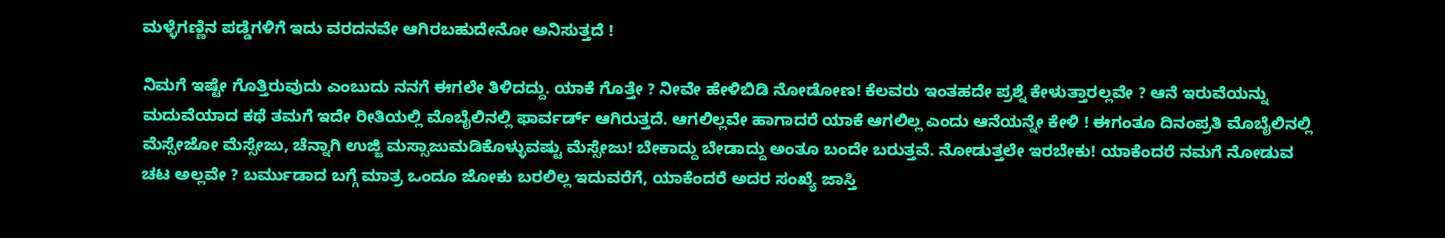ಮಳ್ಳೆಗಣ್ಣಿನ ಪಡ್ಡೆಗಳಿಗೆ ಇದು ವರದನವೇ ಆಗಿರಬಹುದೇನೋ ಅನಿಸುತ್ತದೆ !

ನಿಮಗೆ ಇಷ್ಟೇ ಗೊತ್ತಿರುವುದು ಎಂಬುದು ನನಗೆ ಈಗಲೇ ತಿಳಿದದ್ದು. ಯಾಕೆ ಗೊತ್ತೇ ? ನೀವೇ ಹೇಳಿಬಿಡಿ ನೋಡೋಣ! ಕೆಲವರು ಇಂತಹದೇ ಪ್ರಶ್ನೆ ಕೇಳುತ್ತಾರಲ್ಲವೇ ? ಆನೆ ಇರುವೆಯನ್ನು ಮದುವೆಯಾದ ಕಥೆ ತಮಗೆ ಇದೇ ರೀತಿಯಲ್ಲಿ ಮೊಬೈಲಿನಲ್ಲಿ ಫಾರ್ವರ್ಡ್ ಆಗಿರುತ್ತದೆ. ಆಗಲಿಲ್ಲವೇ ಹಾಗಾದರೆ ಯಾಕೆ ಆಗಲಿಲ್ಲ ಎಂದು ಆನೆಯನ್ನೇ ಕೇಳಿ ! ಈಗಂತೂ ದಿನಂಪ್ರತಿ ಮೊಬೈಲಿನಲ್ಲಿ ಮೆಸ್ಸೇಜೋ ಮೆಸ್ಸೇಜು, ಚೆನ್ನಾಗಿ ಉಜ್ಜಿ ಮಸ್ಸಾಜುಮಡಿಕೊಳ್ಳುವಷ್ಟು ಮೆಸ್ಸೇಜು! ಬೇಕಾದ್ದು ಬೇಡಾದ್ದು ಅಂತೂ ಬಂದೇ ಬರುತ್ತವೆ. ನೋಡುತ್ತಲೇ ಇರಬೇಕು! ಯಾಕೆಂದರೆ ನಮಗೆ ನೋಡುವ ಚಟ ಅಲ್ಲವೇ ? ಬರ್ಮುಡಾದ ಬಗ್ಗೆ ಮಾತ್ರ ಒಂದೂ ಜೋಕು ಬರಲಿಲ್ಲ ಇದುವರೆಗೆ, ಯಾಕೆಂದರೆ ಅದರ ಸಂಖ್ಯೆ ಜಾಸ್ತಿ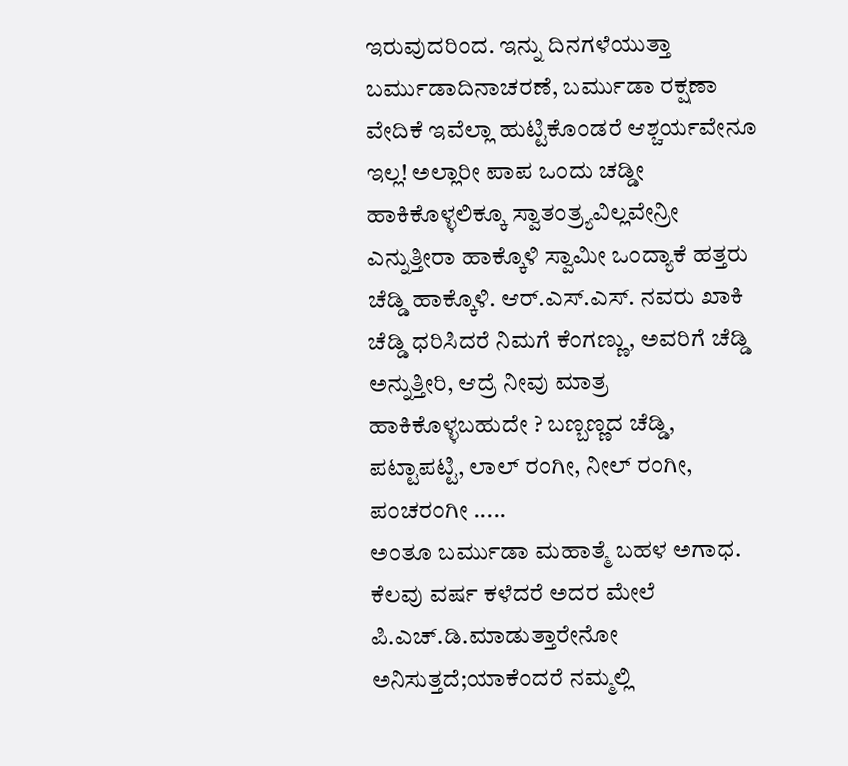ಇರುವುದರಿಂದ. ಇನ್ನು ದಿನಗಳೆಯುತ್ತಾ ಬರ್ಮುಡಾದಿನಾಚರಣೆ, ಬರ್ಮುಡಾ ರಕ್ಷಣಾ ವೇದಿಕೆ ಇವೆಲ್ಲಾ ಹುಟ್ಟಿಕೊಂಡರೆ ಆಶ್ಚರ್ಯವೇನೂ ಇಲ್ಲ! ಅಲ್ಲಾರೀ ಪಾಪ ಒಂದು ಚಡ್ಡೀ ಹಾಕಿಕೊಳ್ಳಲಿಕ್ಕೂ ಸ್ವಾತಂತ್ರ್ಯವಿಲ್ಲವೇನ್ರೀ ಎನ್ನುತ್ತೀರಾ ಹಾಕ್ಕೊಳಿ ಸ್ವಾಮೀ ಒಂದ್ಯಾಕೆ ಹತ್ತರು ಚೆಡ್ಡಿ ಹಾಕ್ಕೊಳಿ. ಆರ್.ಎಸ್.ಎಸ್. ನವರು ಖಾಕಿ ಚೆಡ್ಡಿ ಧರಿಸಿದರೆ ನಿಮಗೆ ಕೆಂಗಣ್ಣು, ಅವರಿಗೆ ಚೆಡ್ಡಿ ಅನ್ನುತ್ತೀರಿ, ಆದ್ರೆ ನೀವು ಮಾತ್ರ ಹಾಕಿಕೊಳ್ಳಬಹುದೇ ? ಬಣ್ಬಣ್ಣದ ಚೆಡ್ಡಿ, ಪಟ್ಟಾಪಟ್ಟಿ, ಲಾಲ್ ರಂಗೀ, ನೀಲ್ ರಂಗೀ, ಪಂಚರಂಗೀ .....
ಅಂತೂ ಬರ್ಮುಡಾ ಮಹಾತ್ಮೆ ಬಹಳ ಅಗಾಧ. ಕೆಲವು ವರ್ಷ ಕಳೆದರೆ ಅದರ ಮೇಲೆ ಪಿ.ಎಚ್.ಡಿ.ಮಾಡುತ್ತಾರೇನೋ ಅನಿಸುತ್ತದೆ;ಯಾಕೆಂದರೆ ನಮ್ಮಲ್ಲಿ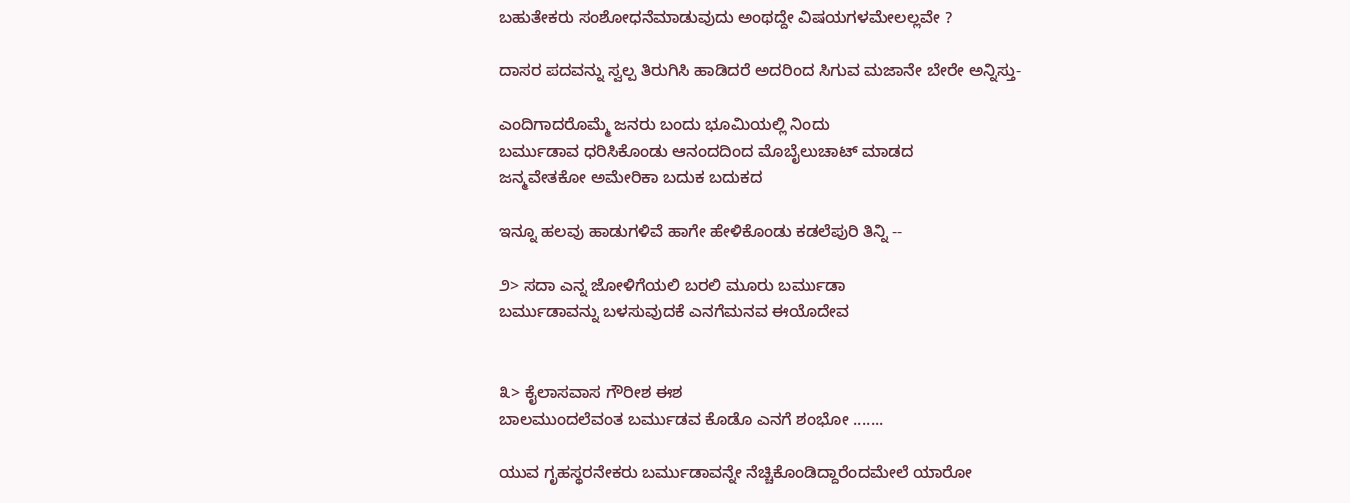ಬಹುತೇಕರು ಸಂಶೋಧನೆಮಾಡುವುದು ಅಂಥದ್ದೇ ವಿಷಯಗಳಮೇಲಲ್ಲವೇ ?

ದಾಸರ ಪದವನ್ನು ಸ್ವಲ್ಪ ತಿರುಗಿಸಿ ಹಾಡಿದರೆ ಅದರಿಂದ ಸಿಗುವ ಮಜಾನೇ ಬೇರೇ ಅನ್ನಿಸ್ತು-

ಎಂದಿಗಾದರೊಮ್ಮೆ ಜನರು ಬಂದು ಭೂಮಿಯಲ್ಲಿ ನಿಂದು
ಬರ್ಮುಡಾವ ಧರಿಸಿಕೊಂಡು ಆನಂದದಿಂದ ಮೊಬೈಲುಚಾಟ್ ಮಾಡದ
ಜನ್ಮವೇತಕೋ ಅಮೇರಿಕಾ ಬದುಕ ಬದುಕದ

ಇನ್ನೂ ಹಲವು ಹಾಡುಗಳಿವೆ ಹಾಗೇ ಹೇಳಿಕೊಂಡು ಕಡಲೆಪುರಿ ತಿನ್ನಿ --

೨> ಸದಾ ಎನ್ನ ಜೋಳಿಗೆಯಲಿ ಬರಲಿ ಮೂರು ಬರ್ಮುಡಾ
ಬರ್ಮುಡಾವನ್ನು ಬಳಸುವುದಕೆ ಎನಗೆಮನವ ಈಯೊದೇವ


೩> ಕೈಲಾಸವಾಸ ಗೌರೀಶ ಈಶ
ಬಾಲಮುಂದಲೆವಂತ ಬರ್ಮುಡವ ಕೊಡೊ ಎನಗೆ ಶಂಭೋ .......

ಯುವ ಗೃಹಸ್ಥರನೇಕರು ಬರ್ಮುಡಾವನ್ನೇ ನೆಚ್ಚಿಕೊಂಡಿದ್ದಾರೆಂದಮೇಲೆ ಯಾರೋ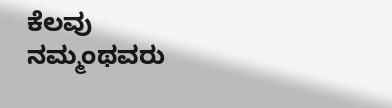ಕೆಲವು ನಮ್ಮಂಥವರು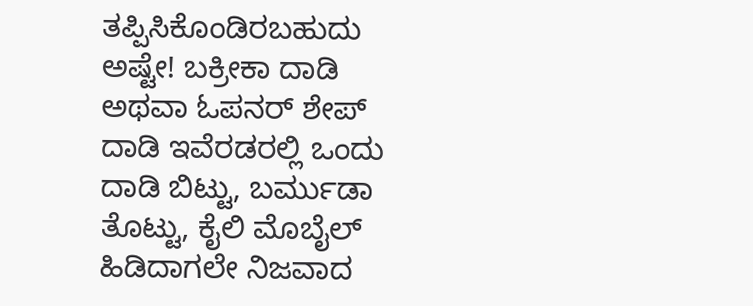ತಪ್ಪಿಸಿಕೊಂಡಿರಬಹುದು ಅಷ್ಟೇ! ಬಕ್ರೀಕಾ ದಾಡಿ ಅಥವಾ ಓಪನರ್ ಶೇಪ್ ದಾಡಿ ಇವೆರಡರಲ್ಲಿ ಒಂದು ದಾಡಿ ಬಿಟ್ಟು, ಬರ್ಮುಡಾ ತೊಟ್ಟು, ಕೈಲಿ ಮೊಬೈಲ್ ಹಿಡಿದಾಗಲೇ ನಿಜವಾದ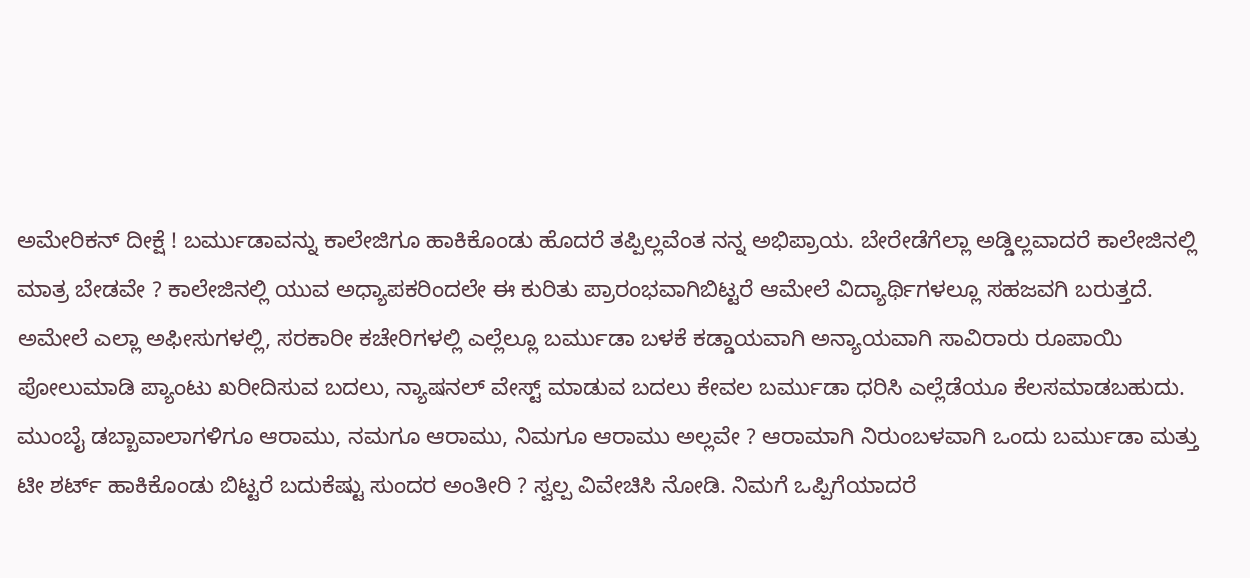ಅಮೇರಿಕನ್ ದೀಕ್ಷೆ ! ಬರ್ಮುಡಾವನ್ನು ಕಾಲೇಜಿಗೂ ಹಾಕಿಕೊಂಡು ಹೊದರೆ ತಪ್ಪಿಲ್ಲವೆಂತ ನನ್ನ ಅಭಿಪ್ರಾಯ. ಬೇರೇಡೆಗೆಲ್ಲಾ ಅಡ್ಡಿಲ್ಲವಾದರೆ ಕಾಲೇಜಿನಲ್ಲಿ ಮಾತ್ರ ಬೇಡವೇ ? ಕಾಲೇಜಿನಲ್ಲಿ ಯುವ ಅಧ್ಯಾಪಕರಿಂದಲೇ ಈ ಕುರಿತು ಪ್ರಾರಂಭವಾಗಿಬಿಟ್ಟರೆ ಆಮೇಲೆ ವಿದ್ಯಾರ್ಥಿಗಳಲ್ಲೂ ಸಹಜವಗಿ ಬರುತ್ತದೆ. ಅಮೇಲೆ ಎಲ್ಲಾ ಅಫೀಸುಗಳಲ್ಲಿ, ಸರಕಾರೀ ಕಚೇರಿಗಳಲ್ಲಿ ಎಲ್ಲೆಲ್ಲೂ ಬರ್ಮುಡಾ ಬಳಕೆ ಕಡ್ಡಾಯವಾಗಿ ಅನ್ಯಾಯವಾಗಿ ಸಾವಿರಾರು ರೂಪಾಯಿ ಪೋಲುಮಾಡಿ ಪ್ಯಾಂಟು ಖರೀದಿಸುವ ಬದಲು, ನ್ಯಾಷನಲ್ ವೇಸ್ಟ್ ಮಾಡುವ ಬದಲು ಕೇವಲ ಬರ್ಮುಡಾ ಧರಿಸಿ ಎಲ್ಲೆಡೆಯೂ ಕೆಲಸಮಾಡಬಹುದು. ಮುಂಬೈ ಡಬ್ಬಾವಾಲಾಗಳಿಗೂ ಆರಾಮು, ನಮಗೂ ಆರಾಮು, ನಿಮಗೂ ಆರಾಮು ಅಲ್ಲವೇ ? ಆರಾಮಾಗಿ ನಿರುಂಬಳವಾಗಿ ಒಂದು ಬರ್ಮುಡಾ ಮತ್ತು ಟೀ ಶರ್ಟ್ ಹಾಕಿಕೊಂಡು ಬಿಟ್ಟರೆ ಬದುಕೆಷ್ಟು ಸುಂದರ ಅಂತೀರಿ ? ಸ್ವಲ್ಪ ವಿವೇಚಿಸಿ ನೋಡಿ. ನಿಮಗೆ ಒಪ್ಪಿಗೆಯಾದರೆ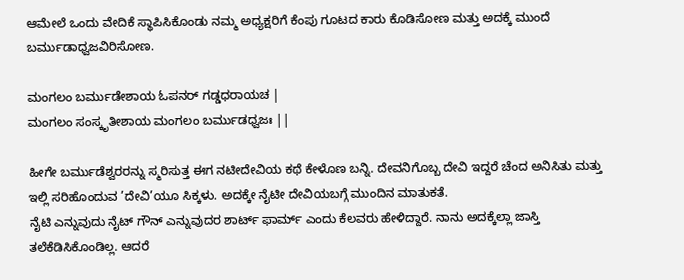ಆಮೇಲೆ ಒಂದು ವೇದಿಕೆ ಸ್ಥಾಪಿಸಿಕೊಂಡು ನಮ್ಮ ಅಧ್ಯಕ್ಷರಿಗೆ ಕೆಂಪು ಗೂಟದ ಕಾರು ಕೊಡಿಸೋಣ ಮತ್ತು ಅದಕ್ಕೆ ಮುಂದೆ ಬರ್ಮುಡಾಧ್ವಜವಿರಿಸೋಣ.

ಮಂಗಲಂ ಬರ್ಮುಡೇಶಾಯ ಓಪನರ್ ಗಡ್ಡಧರಾಯಚ |
ಮಂಗಲಂ ಸಂಸ್ಕೃತೀಶಾಯ ಮಂಗಲಂ ಬರ್ಮುಡಧ್ವಜಃ ||

ಹೀಗೇ ಬರ್ಮುಡೆಶ್ವರರನ್ನು ಸ್ಮರಿಸುತ್ತ ಈಗ ನಟೀದೇವಿಯ ಕಥೆ ಕೇಳೊಣ ಬನ್ನಿ. ದೇವನಿಗೊಬ್ಬ ದೇವಿ ಇದ್ದರೆ ಚೆಂದ ಅನಿಸಿತು ಮತ್ತು ಇಲ್ಲಿ ಸರಿಹೊಂದುವ ’ದೇವಿ’ಯೂ ಸಿಕ್ಕಳು. ಅದಕ್ಕೇ ನೈಟೀ ದೇವಿಯಬಗ್ಗೆ ಮುಂದಿನ ಮಾತುಕತೆ.
ನೈಟಿ ಎನ್ನುವುದು ನೈಟ್ ಗೌನ್ ಎನ್ನುವುದರ ಶಾರ್ಟ್ ಫಾರ್ಮ್ ಎಂದು ಕೆಲವರು ಹೇಳಿದ್ದಾರೆ. ನಾನು ಅದಕ್ಕೆಲ್ಲಾ ಜಾಸ್ತಿ ತಲೆಕೆಡಿಸಿಕೊಂಡಿಲ್ಲ. ಆದರೆ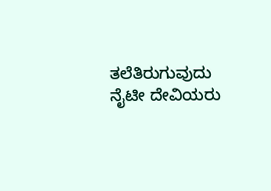ತಲೆತಿರುಗುವುದು ನೈಟೀ ದೇವಿಯರು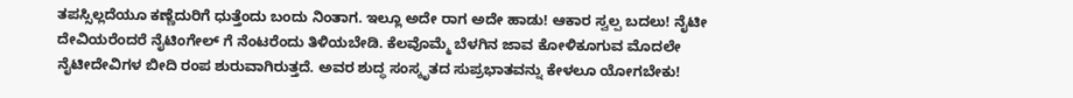ತಪಸ್ಸಿಲ್ಲದೆಯೂ ಕಣ್ಣೆದುರಿಗೆ ಧುತ್ತೆಂದು ಬಂದು ನಿಂತಾಗ. ಇಲ್ಲೂ ಅದೇ ರಾಗ ಅದೇ ಹಾಡು! ಆಕಾರ ಸ್ವಲ್ಪ ಬದಲು! ನೈಟೀ ದೇವಿಯರೆಂದರೆ ನೈಟಿಂಗೇಲ್ ಗೆ ನೆಂಟರೆಂದು ತಿಳಿಯಬೇಡಿ. ಕೆಲವೊಮ್ಮೆ ಬೆಳಗಿನ ಜಾವ ಕೋಳಿಕೂಗುವ ಮೊದಲೇ ನೈಟೀದೇವಿಗಳ ಬೀದಿ ರಂಪ ಶುರುವಾಗಿರುತ್ತದೆ. ಅವರ ಶುದ್ಧ ಸಂಸ್ಕೃತದ ಸುಪ್ರಭಾತವನ್ನು ಕೇಳಲೂ ಯೋಗಬೇಕು!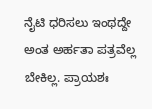ನೈಟಿ ಧರಿಸಲು ಇಂಥದ್ದೇ ಅಂತ ಅರ್ಹತಾ ಪತ್ರವೆಲ್ಲ ಬೇಕಿಲ್ಲ. ಪ್ರಾಯಶಃ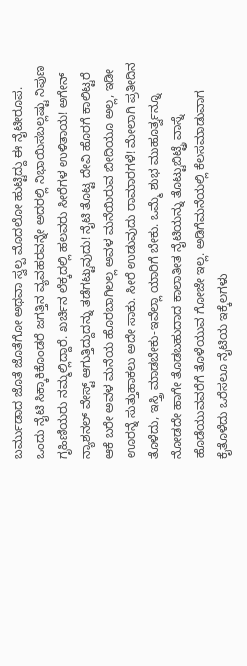ಬರ್ಮುಡಾದ ಜೊತೆ ಜೊತೆಗೋ ಅಥವಾ ಸ್ವಲ್ಪ ಮೊದಲೋ ಹುಟ್ಟಿದ್ದು ಈ ನೈಟೀರೂಪ. ಒಂದು ನೈಟಿ ಸಿಕ್ಕಾಕಿಕೊಂಡರೆ ಜಗತ್ತಿನ ವ್ಯವಹರವನ್ನೇ ಅದರಲ್ಲಿ ನಿಭಾಯಿಸಬಲ್ಲಷ್ಟು ನಿಪುಣ ಗೃಹಿಣಿಯರು ನಮ್ಮಲ್ಲಿದ್ದಾರೆ. ಖರ್ಚಿನ ಲೆಕ್ಕದಲ್ಲಿ ಹಲವರು ಸೀರೆಗಳ ಉಳಿತಾಯ! ಅಗೇನ್ ನ್ಯಾಶನಲ್ ವೇಸ್ಟ್ ಆಗುತ್ತಿದ್ದುದನ್ನು ತಡೆಗಟ್ಟುವುದು! ನೈಟಿ ತೊಟ್ಟ ದೇವಿ ಹೊರಗೆ ಕಾಲಿಟ್ಟರೆ ಆಕೆ ಬರೇ ಅವಳ ಮನೆಯ ಹೊರಬಾಗಿಲಲ್ಲ ಅವಳ ಮನೆಯಿರುವ ಬೀದಿಯೂ ಅಲ್ಲ, ಇಡೀ ಊರನ್ನೆ ಸುತ್ತುಹಾಕಲು ಅದೇ ಸಾಕು. ಸೀರೆ ಉಡುವುದು ರಾಮಾರಗಳೆ! ಮೇಲಾಗಿ ಪ್ರತೀದಿನ ತೊಳೆದು, ಇಸ್ತ್ರಿ ಮಾಡಬೇಕು-ಇವೆಲ್ಲಾ ಯಾರಿಗೆ ಬೇಕು. ಒಮ್ಮೆ ಶುಭ ಮುಹೂರ್ತ್ವನ್ನೂ ನೋಡದೇ ಹಾಗೇ ತೊಡಬಹುದಾದ ಕಾಲಾತೀತ ನೈಟಿಯನ್ನು ತೊಟ್ಟುಬಿಟ್ಟ್ರೆ ವಾಸ್ನೆ ಹೊಡೆಯುವವರೆಗೆ ತೊಳೆಯುವ ಗೋಜೇ ಇಲ್ಲ. ಅಡಿಗೆಮನೆಯಲ್ಲಿ ಕೆಲಸಮಾಡುವಾಗ ಕೈತೊಳೆದು ಒರೆಸಲೂ ನೈಟಿಯ ಇಕ್ಕೆಲಗಳು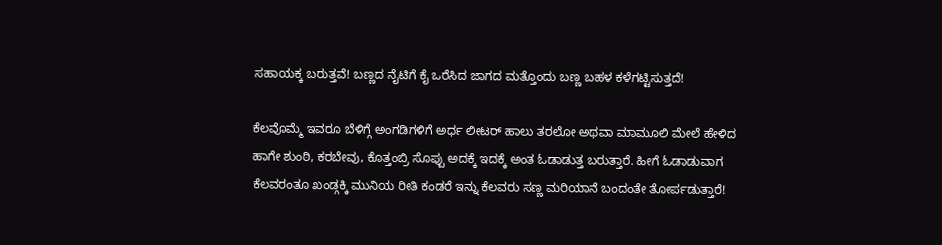ಸಹಾಯಕ್ಕ ಬರುತ್ತವೆ! ಬಣ್ಣದ ನೈಟಿಗೆ ಕೈ ಒರೆಸಿದ ಜಾಗದ ಮತ್ತೊಂದು ಬಣ್ಣ ಬಹಳ ಕಳೆಗಟ್ಟಿಸುತ್ತದೆ!

ಕೆಲವೊಮ್ಮೆ ಇವರೂ ಬೆಳಿಗ್ಗೆ ಅಂಗಡಿಗಳಿಗೆ ಅರ್ಧ ಲೀಟರ್ ಹಾಲು ತರಲೋ ಅಥವಾ ಮಾಮೂಲಿ ಮೇಲೆ ಹೇಳಿದ ಹಾಗೇ ಶುಂಠಿ, ಕರಬೇವು, ಕೊತ್ತಂಬ್ರಿ ಸೊಪ್ಪು ಅದಕ್ಕೆ ಇದಕ್ಕೆ ಅಂತ ಓಡಾಡುತ್ತ ಬರುತ್ತಾರೆ. ಹೀಗೆ ಓಡಾಡುವಾಗ ಕೆಲವರಂತೂ ಖಂಡ್ಗಕ್ಕಿ ಮುನಿಯ ರೀತಿ ಕಂಡರೆ ಇನ್ನು ಕೆಲವರು ಸಣ್ಣ ಮರಿಯಾನೆ ಬಂದಂತೇ ತೋರ್ಪಡುತ್ತಾರೆ!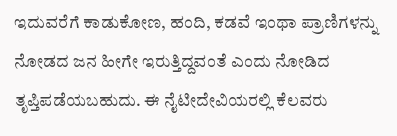ಇದುವರೆಗೆ ಕಾಡುಕೋಣ, ಹಂದಿ, ಕಡವೆ ಇಂಥಾ ಪ್ರಾಣಿಗಳನ್ನು ನೋಡದ ಜನ ಹೀಗೇ ಇರುತ್ತಿದ್ದವಂತೆ ಎಂದು ನೋಡಿದ ತೃಪ್ತಿಪಡೆಯಬಹುದು. ಈ ನೈಟೀದೇವಿಯರಲ್ಲಿ ಕೆಲವರು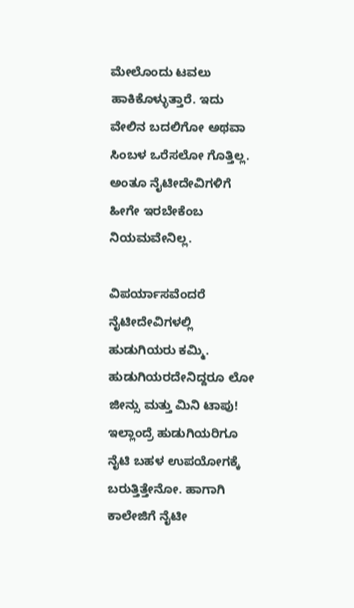ಮೇಲೊಂದು ಟವಲು ಹಾಕಿಕೊಳ್ಳುತ್ತಾರೆ. ಇದು ವೇಲಿನ ಬದಲಿಗೋ ಅಥವಾ ಸಿಂಬಳ ಒರೆಸಲೋ ಗೊತ್ತಿಲ್ಲ. ಅಂತೂ ನೈಟೀದೇವಿಗಳಿಗೆ ಹೀಗೇ ಇರಬೇಕೆಂಬ ನಿಯಮವೇನಿಲ್ಲ.

ವಿಪರ್ಯಾಸವೆಂದರೆ ನೈಟೀದೇವಿಗಳಲ್ಲಿ ಹುಡುಗಿಯರು ಕಮ್ಮಿ. ಹುಡುಗಿಯರದೇನಿದ್ದರೂ ಲೋ ಜೀನ್ಸು ಮತ್ತು ಮಿನಿ ಟಾಪು! ಇಲ್ಲಾಂದ್ರೆ ಹುಡುಗಿಯರಿಗೂ ನೈಟಿ ಬಹಳ ಉಪಯೋಗಕ್ಕೆ ಬರುತ್ತಿತ್ತೇನೋ. ಹಾಗಾಗಿ ಕಾಲೇಜಿಗೆ ನೈಟೀ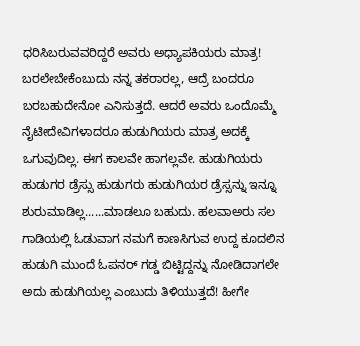ಧರಿಸಿಬರುವವರಿದ್ದರೆ ಅವರು ಅಧ್ಯಾಪಕಿಯರು ಮಾತ್ರ! ಬರಲೇಬೇಕೆಂಬುದು ನನ್ನ ತಕರಾರಲ್ಲ, ಆದ್ರೆ ಬಂದರೂ ಬರಬಹುದೇನೋ ಎನಿಸುತ್ತದೆ. ಆದರೆ ಅವರು ಒಂದೊಮ್ಮೆ ನೈಟೀದೇವಿಗಳಾದರೂ ಹುಡುಗಿಯರು ಮಾತ್ರ ಅದಕ್ಕೆ ಒಗುವುದಿಲ್ಲ. ಈಗ ಕಾಲವೇ ಹಾಗಲ್ಲವೇ. ಹುಡುಗಿಯರು ಹುಡುಗರ ಡ್ರೆಸ್ಸು ಹುಡುಗರು ಹುಡುಗಿಯರ ಡ್ರೆಸ್ಸನ್ನು ಇನ್ನೂ ಶುರುಮಾಡಿಲ್ಲ......ಮಾಡಲೂ ಬಹುದು. ಹಲವಾಅರು ಸಲ ಗಾಡಿಯಲ್ಲಿ ಓಡುವಾಗ ನಮಗೆ ಕಾಣಸಿಗುವ ಉದ್ದ ಕೂದಲಿನ ಹುಡುಗಿ ಮುಂದೆ ಓಪನರ್ ಗಡ್ಡ ಬಿಟ್ಟಿದ್ದನ್ನು ನೋಡಿದಾಗಲೇ ಅದು ಹುಡುಗಿಯಲ್ಲ ಎಂಬುದು ತಿಳಿಯುತ್ತದೆ! ಹೀಗೇ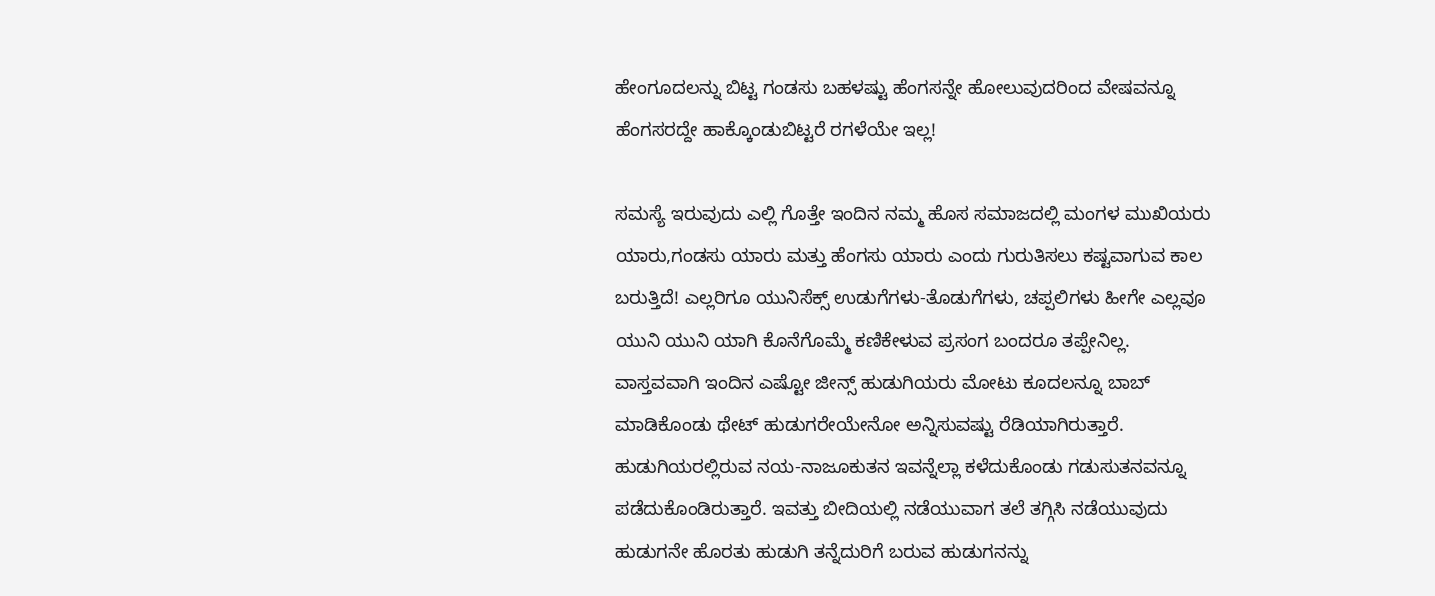ಹೇಂಗೂದಲನ್ನು ಬಿಟ್ಟ ಗಂಡಸು ಬಹಳಷ್ಟು ಹೆಂಗಸನ್ನೇ ಹೋಲುವುದರಿಂದ ವೇಷವನ್ನೂ ಹೆಂಗಸರದ್ದೇ ಹಾಕ್ಕೊಂಡುಬಿಟ್ಟರೆ ರಗಳೆಯೇ ಇಲ್ಲ!

ಸಮಸ್ಯೆ ಇರುವುದು ಎಲ್ಲಿ ಗೊತ್ತೇ ಇಂದಿನ ನಮ್ಮ ಹೊಸ ಸಮಾಜದಲ್ಲಿ ಮಂಗಳ ಮುಖಿಯರು ಯಾರು,ಗಂಡಸು ಯಾರು ಮತ್ತು ಹೆಂಗಸು ಯಾರು ಎಂದು ಗುರುತಿಸಲು ಕಷ್ಟವಾಗುವ ಕಾಲ ಬರುತ್ತಿದೆ! ಎಲ್ಲರಿಗೂ ಯುನಿಸೆಕ್ಸ್ ಉಡುಗೆಗಳು-ತೊಡುಗೆಗಳು, ಚಪ್ಪಲಿಗಳು ಹೀಗೇ ಎಲ್ಲವೂ ಯುನಿ ಯುನಿ ಯಾಗಿ ಕೊನೆಗೊಮ್ಮೆ ಕಣಿಕೇಳುವ ಪ್ರಸಂಗ ಬಂದರೂ ತಪ್ಪೇನಿಲ್ಲ. ವಾಸ್ತವವಾಗಿ ಇಂದಿನ ಎಷ್ಟೋ ಜೀನ್ಸ್ ಹುಡುಗಿಯರು ಮೋಟು ಕೂದಲನ್ನೂ ಬಾಬ್ ಮಾಡಿಕೊಂಡು ಥೇಟ್ ಹುಡುಗರೇಯೇನೋ ಅನ್ನಿಸುವಷ್ಟು ರೆಡಿಯಾಗಿರುತ್ತಾರೆ. ಹುಡುಗಿಯರಲ್ಲಿರುವ ನಯ-ನಾಜೂಕುತನ ಇವನ್ನೆಲ್ಲಾ ಕಳೆದುಕೊಂಡು ಗಡುಸುತನವನ್ನೂ ಪಡೆದುಕೊಂಡಿರುತ್ತಾರೆ. ಇವತ್ತು ಬೀದಿಯಲ್ಲಿ ನಡೆಯುವಾಗ ತಲೆ ತಗ್ಗಿಸಿ ನಡೆಯುವುದು ಹುಡುಗನೇ ಹೊರತು ಹುಡುಗಿ ತನ್ನೆದುರಿಗೆ ಬರುವ ಹುಡುಗನನ್ನು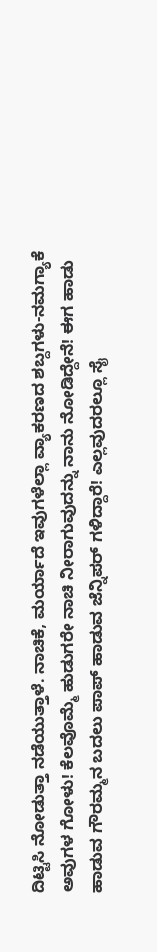ದಿಟ್ಟಿಸಿ ನೋಡುತ್ತಾ ನಡೆಯುತ್ತಾಳೆ. ನಾಚಿಕೆ, ಮರ್ಯಾದೆ ಇವುಗಳೆಲ್ಲಾ ವ್ಯಾಕರಣದ ಶಬ್ದಗಳು-ನಮಗ್ಯಾಕೆ ಅವುಗಳ ಗೋಳು! ಕೆಲವೊಮ್ಮೆ ಹುಡುಗರೇ ನಾಚಿ ನೀರಾಗುವುದನ್ನು ನಾನು ನೋಡಿದ್ದೇನೆ! ಈಗ ಹಾಡು ಹಾಡುವ ಗೌರಮ್ಮನ ಬದಲು ಪಾಪ್ ಹಾಡುವ ಜೆನ್ನಿಪರ್ ಗಳಿದ್ದಾರೆ! ಎಲ್ಲವುದರಲ್ಲೂ ಸೈ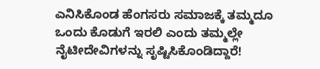ಎನಿಸಿಕೊಂಡ ಹೆಂಗಸರು ಸಮಾಜಕ್ಕೆ ತಮ್ಮದೂ ಒಂದು ಕೊಡುಗೆ ಇರಲಿ ಎಂದು ತಮ್ಮಲ್ಲೇ ನೈಟೀದೇವಿಗಳನ್ನು ಸೃಷ್ಟಿಸಿಕೊಂಡಿದ್ದಾರೆ!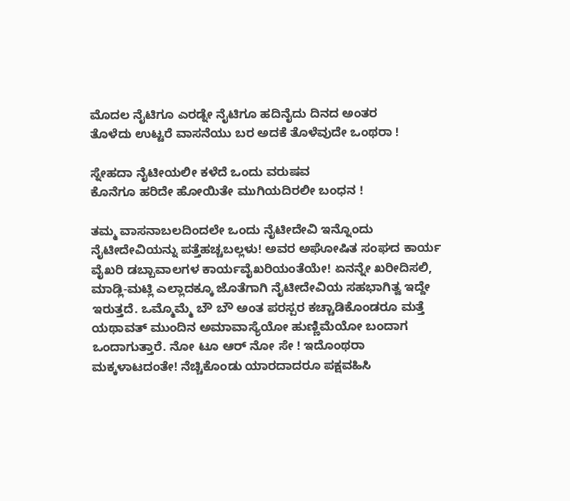ಮೊದಲ ನೈಟಿಗೂ ಎರಡ್ನೇ ನೈಟಿಗೂ ಹದಿನೈದು ದಿನದ ಅಂತರ
ತೊಳೆದು ಉಟ್ಟರೆ ವಾಸನೆಯು ಬರ ಅದಕೆ ತೊಳೆವುದೇ ಒಂಥರಾ !

ಸ್ನೇಹದಾ ನೈಟೀಯಲೀ ಕಳೆದೆ ಒಂದು ವರುಷವ
ಕೊನೆಗೂ ಹರಿದೇ ಹೋಯಿತೇ ಮುಗಿಯದಿರಲೀ ಬಂಧನ !

ತಮ್ಮ ವಾಸನಾಬಲದಿಂದಲೇ ಒಂದು ನೈಟೀದೇವಿ ಇನ್ನೊಂದು ನೈಟೀದೇವಿಯನ್ನು ಪತ್ತೆಹಚ್ಚಬಲ್ಲಳು! ಅವರ ಅಘೋಷಿತ ಸಂಘದ ಕಾರ್ಯ ವೈಖರಿ ಡಬ್ಬಾವಾಲಗಳ ಕಾರ್ಯವೈಖರಿಯಂತೆಯೇ! ಏನನ್ನೇ ಖರೀದಿಸಲಿ, ಮಾಡ್ಲಿ-ಮಟ್ಲಿ ಎಲ್ಲಾದಕ್ಕೂ ಜೊತೆಗಾಗಿ ನೈಟೀದೇವಿಯ ಸಹಭಾಗಿತ್ವ ಇದ್ದೇ ಇರುತ್ತದೆ. ಒಮ್ಮೊಮ್ಮೆ ಬೌ ಬೌ ಅಂತ ಪರಸ್ಪರ ಕಚ್ಚಾಡಿಕೊಂಡರೂ ಮತ್ತೆ ಯಥಾವತ್ ಮುಂದಿನ ಅಮಾವಾಸ್ಯೆಯೋ ಹುಣ್ಣಿಮೆಯೋ ಬಂದಾಗ ಒಂದಾಗುತ್ತಾರೆ. ನೋ ಟೂ ಆರ್ ನೋ ಸೇ ! ಇದೊಂಥರಾ ಮಕ್ಕಳಾಟದಂತೇ! ನೆಚ್ಚಿಕೊಂಡು ಯಾರದಾದರೂ ಪಕ್ಷವಹಿಸಿ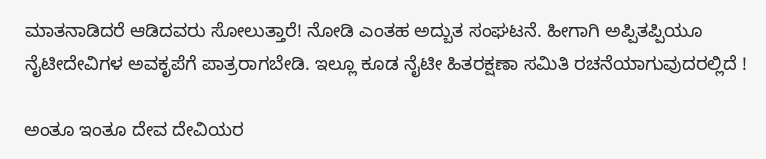ಮಾತನಾಡಿದರೆ ಆಡಿದವರು ಸೋಲುತ್ತಾರೆ! ನೋಡಿ ಎಂತಹ ಅದ್ಬುತ ಸಂಘಟನೆ. ಹೀಗಾಗಿ ಅಪ್ಪಿತಪ್ಪಿಯೂ ನೈಟೀದೇವಿಗಳ ಅವಕೃಪೆಗೆ ಪಾತ್ರರಾಗಬೇಡಿ. ಇಲ್ಲೂ ಕೂಡ ನೈಟೀ ಹಿತರಕ್ಷಣಾ ಸಮಿತಿ ರಚನೆಯಾಗುವುದರಲ್ಲಿದೆ !

ಅಂತೂ ಇಂತೂ ದೇವ ದೇವಿಯರ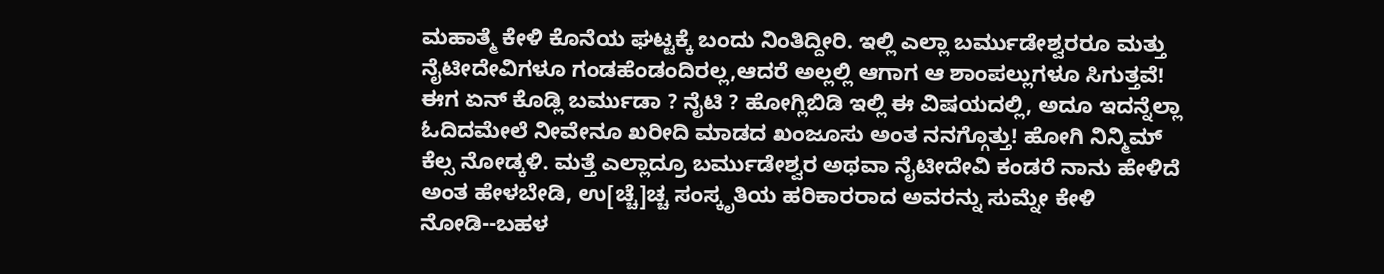ಮಹಾತ್ಮೆ ಕೇಳಿ ಕೊನೆಯ ಘಟ್ಟಕ್ಕೆ ಬಂದು ನಿಂತಿದ್ದೀರಿ. ಇಲ್ಲಿ ಎಲ್ಲಾ ಬರ್ಮುಡೇಶ್ವರರೂ ಮತ್ತು ನೈಟೀದೇವಿಗಳೂ ಗಂಡಹೆಂಡಂದಿರಲ್ಲ,ಆದರೆ ಅಲ್ಲಲ್ಲಿ ಆಗಾಗ ಆ ಶಾಂಪಲ್ಲುಗಳೂ ಸಿಗುತ್ತವೆ! ಈಗ ಏನ್ ಕೊಡ್ಲಿ ಬರ್ಮುಡಾ ? ನೈಟಿ ? ಹೋಗ್ಲಿಬಿಡಿ ಇಲ್ಲಿ ಈ ವಿಷಯದಲ್ಲಿ, ಅದೂ ಇದನ್ನೆಲ್ಲಾ ಓದಿದಮೇಲೆ ನೀವೇನೂ ಖರೀದಿ ಮಾಡದ ಖಂಜೂಸು ಅಂತ ನನಗ್ಗೊತ್ತು! ಹೋಗಿ ನಿನ್ಮಿಮ್ ಕೆಲ್ಸ ನೋಡ್ಕಳಿ. ಮತ್ತೆ ಎಲ್ಲಾದ್ರೂ ಬರ್ಮುಡೇಶ್ವರ ಅಥವಾ ನೈಟೀದೇವಿ ಕಂಡರೆ ನಾನು ಹೇಳಿದೆ ಅಂತ ಹೇಳಬೇಡಿ, ಉ[ಚ್ಚೆ]ಚ್ಚ ಸಂಸ್ಕೃತಿಯ ಹರಿಕಾರರಾದ ಅವರನ್ನು ಸುಮ್ನೇ ಕೇಳಿ ನೋಡಿ--ಬಹಳ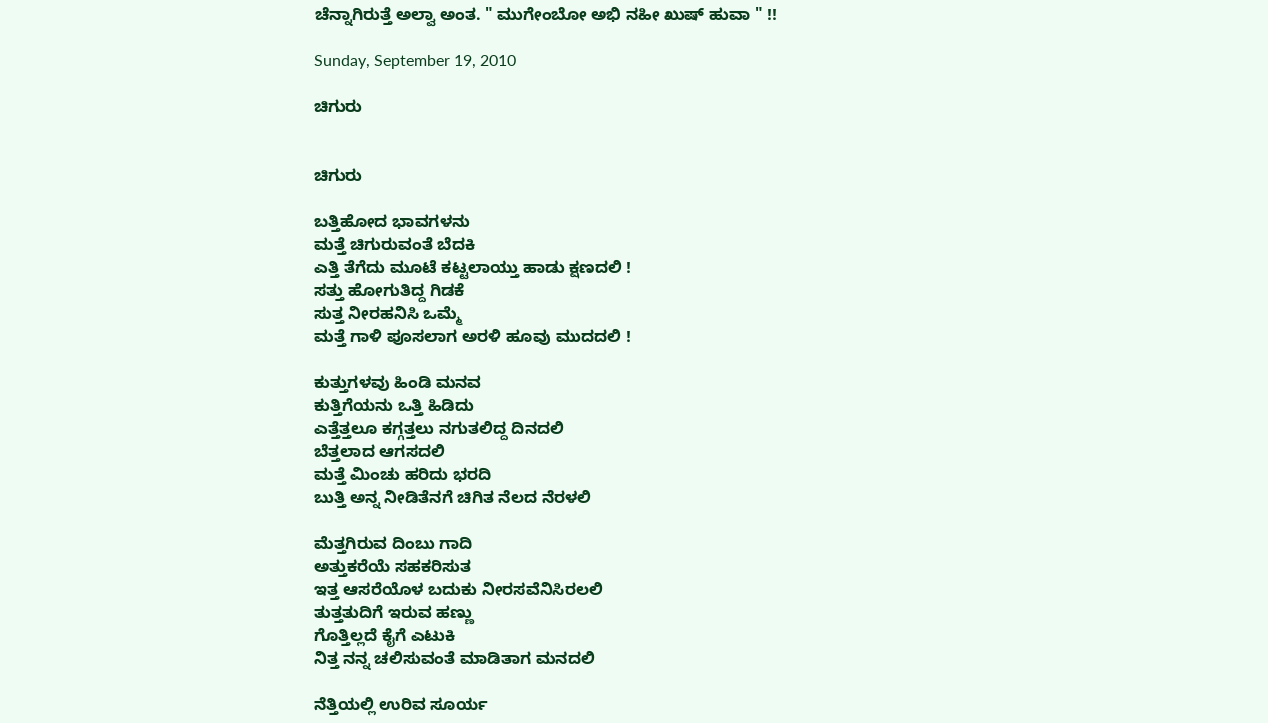ಚೆನ್ನಾಗಿರುತ್ತೆ ಅಲ್ವಾ ಅಂತ. " ಮುಗೇಂಬೋ ಅಭಿ ನಹೀ ಖುಷ್ ಹುವಾ " !!

Sunday, September 19, 2010

ಚಿಗುರು


ಚಿಗುರು

ಬತ್ತಿಹೋದ ಭಾವಗಳನು
ಮತ್ತೆ ಚಿಗುರುವಂತೆ ಬೆದಕಿ
ಎತ್ತಿ ತೆಗೆದು ಮೂಟೆ ಕಟ್ಟಲಾಯ್ತು ಹಾಡು ಕ್ಷಣದಲಿ !
ಸತ್ತು ಹೋಗುತಿದ್ದ ಗಿಡಕೆ
ಸುತ್ತ ನೀರಹನಿಸಿ ಒಮ್ಮೆ
ಮತ್ತೆ ಗಾಳಿ ಪೂಸಲಾಗ ಅರಳಿ ಹೂವು ಮುದದಲಿ !

ಕುತ್ತುಗಳವು ಹಿಂಡಿ ಮನವ
ಕುತ್ತಿಗೆಯನು ಒತ್ತಿ ಹಿಡಿದು
ಎತ್ತೆತ್ತಲೂ ಕಗ್ಗತ್ತಲು ನಗುತಲಿದ್ದ ದಿನದಲಿ
ಬೆತ್ತಲಾದ ಆಗಸದಲಿ
ಮತ್ತೆ ಮಿಂಚು ಹರಿದು ಭರದಿ
ಬುತ್ತಿ ಅನ್ನ ನೀಡಿತೆನಗೆ ಚಿಗಿತ ನೆಲದ ನೆರಳಲಿ

ಮೆತ್ತಗಿರುವ ದಿಂಬು ಗಾದಿ
ಅತ್ತುಕರೆಯೆ ಸಹಕರಿಸುತ
ಇತ್ತ ಆಸರೆಯೊಳ ಬದುಕು ನೀರಸವೆನಿಸಿರಲಲಿ
ತುತ್ತತುದಿಗೆ ಇರುವ ಹಣ್ಣು
ಗೊತ್ತಿಲ್ಲದೆ ಕೈಗೆ ಎಟುಕಿ
ನಿತ್ತ ನನ್ನ ಚಲಿಸುವಂತೆ ಮಾಡಿತಾಗ ಮನದಲಿ

ನೆತ್ತಿಯಲ್ಲಿ ಉರಿವ ಸೂರ್ಯ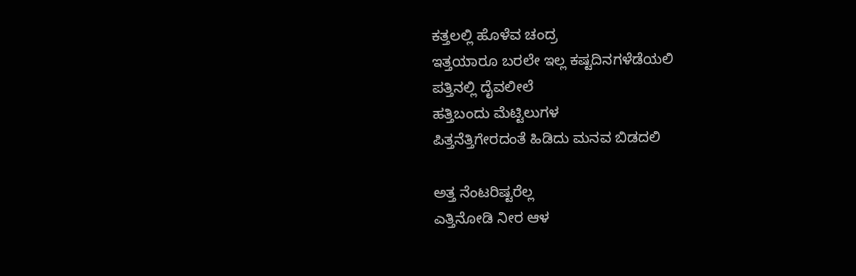ಕತ್ತಲಲ್ಲಿ ಹೊಳೆವ ಚಂದ್ರ
ಇತ್ತಯಾರೂ ಬರಲೇ ಇಲ್ಲ ಕಷ್ಟದಿನಗಳೆಡೆಯಲಿ
ಪತ್ತಿನಲ್ಲಿ ದೈವಲೀಲೆ
ಹತ್ತಿಬಂದು ಮೆಟ್ಟಿಲುಗಳ
ಪಿತ್ತನೆತ್ತಿಗೇರದಂತೆ ಹಿಡಿದು ಮನವ ಬಿಡದಲಿ

ಅತ್ತ ನೆಂಟರಿಷ್ಟರೆಲ್ಲ
ಎತ್ತಿನೋಡಿ ನೀರ ಆಳ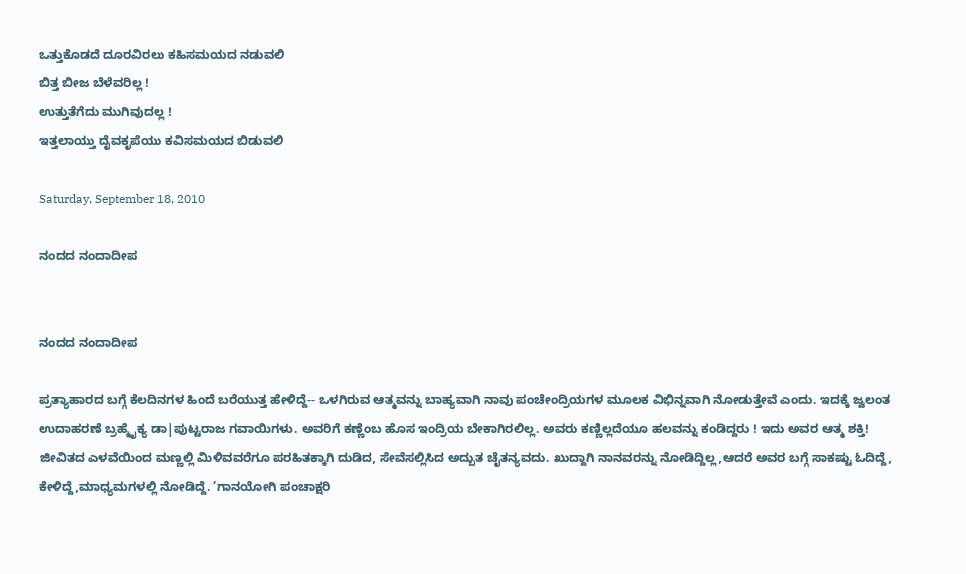ಒತ್ತುಕೊಡದೆ ದೂರವಿರಲು ಕಹಿಸಮಯದ ನಡುವಲಿ
ಬಿತ್ತ ಬೀಜ ಬೆಳೆವರಿಲ್ಲ !
ಉತ್ತುತೆಗೆದು ಮುಗಿವುದಲ್ಲ !
ಇತ್ತಲಾಯ್ತು ದೈವಕೃಪೆಯು ಕವಿಸಮಯದ ಬಿಡುವಲಿ

Saturday, September 18, 2010

ನಂದದ ನಂದಾದೀಪ


ನಂದದ ನಂದಾದೀಪ

ಪ್ರತ್ಯಾಹಾರದ ಬಗ್ಗೆ ಕೆಲದಿನಗಳ ಹಿಂದೆ ಬರೆಯುತ್ತ ಹೇಳಿದ್ದೆ-- ಒಳಗಿರುವ ಆತ್ಮವನ್ನು ಬಾಹ್ಯವಾಗಿ ನಾವು ಪಂಚೇಂದ್ರಿಯಗಳ ಮೂಲಕ ವಿಭಿನ್ನವಾಗಿ ನೋಡುತ್ತೇವೆ ಎಂದು. ಇದಕ್ಕೆ ಜ್ವಲಂತ ಉದಾಹರಣೆ ಬ್ರಹ್ಮೈಕ್ಯ ಡಾ|ಪುಟ್ಟರಾಜ ಗವಾಯಿಗಳು. ಅವರಿಗೆ ಕಣ್ಣೆಂಬ ಹೊಸ ಇಂದ್ರಿಯ ಬೇಕಾಗಿರಲಿಲ್ಲ. ಅವರು ಕಣ್ಣಿಲ್ಲದೆಯೂ ಹಲವನ್ನು ಕಂಡಿದ್ದರು ! ಇದು ಅವರ ಆತ್ಮ ಶಕ್ತಿ! ಜೀವಿತದ ಎಳವೆಯಿಂದ ಮಣ್ಣಲ್ಲಿ ಮಿಳಿವವರೆಗೂ ಪರಹಿತಕ್ಕಾಗಿ ದುಡಿದ, ಸೇವೆಸಲ್ಲಿಸಿದ ಅದ್ಬುತ ಚೈತನ್ಯವದು. ಖುದ್ದಾಗಿ ನಾನವರನ್ನು ನೋಡಿದ್ದಿಲ್ಲ,ಆದರೆ ಅವರ ಬಗ್ಗೆ ಸಾಕಷ್ಟು ಓದಿದ್ದೆ, ಕೇಳಿದ್ದೆ,ಮಾಧ್ಯಮಗಳಲ್ಲಿ ನೋಡಿದ್ದೆ. ’ಗಾನಯೋಗಿ ಪಂಚಾಕ್ಷರಿ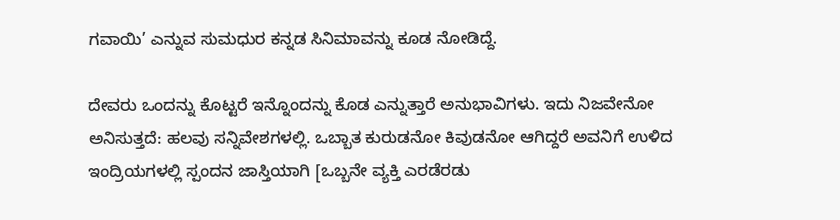ಗವಾಯಿ’ ಎನ್ನುವ ಸುಮಧುರ ಕನ್ನಡ ಸಿನಿಮಾವನ್ನು ಕೂಡ ನೋಡಿದ್ದೆ.

ದೇವರು ಒಂದನ್ನು ಕೊಟ್ಟರೆ ಇನ್ನೊಂದನ್ನು ಕೊಡ ಎನ್ನುತ್ತಾರೆ ಅನುಭಾವಿಗಳು. ಇದು ನಿಜವೇನೋ ಅನಿಸುತ್ತದೆ: ಹಲವು ಸನ್ನಿವೇಶಗಳಲ್ಲಿ. ಒಬ್ಬಾತ ಕುರುಡನೋ ಕಿವುಡನೋ ಆಗಿದ್ದರೆ ಅವನಿಗೆ ಉಳಿದ ಇಂದ್ರಿಯಗಳಲ್ಲಿ ಸ್ಪಂದನ ಜಾಸ್ತಿಯಾಗಿ [ಒಬ್ಬನೇ ವ್ಯಕ್ತಿ ಎರಡೆರಡು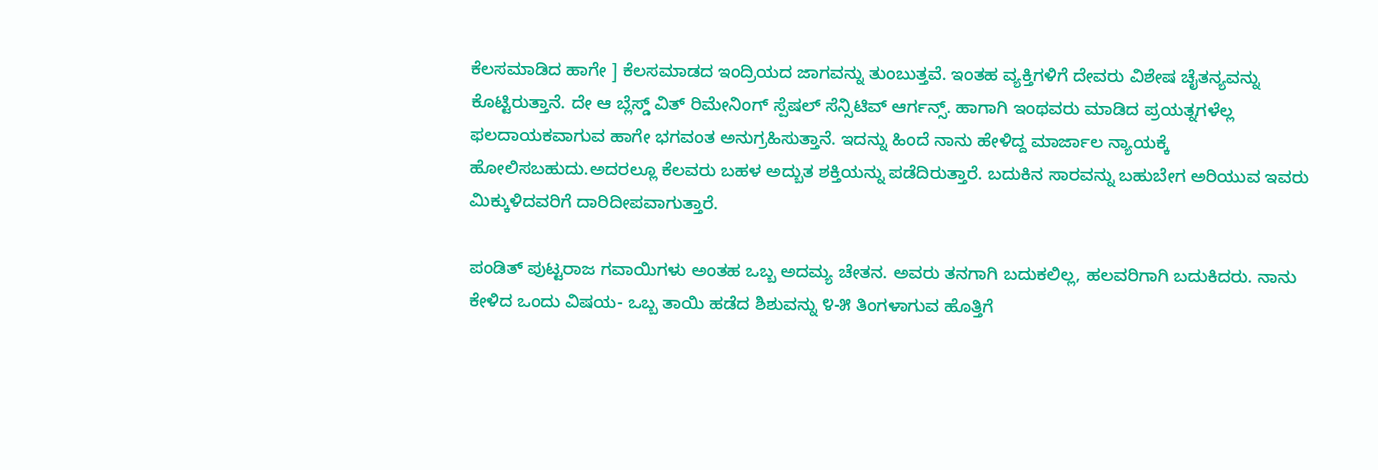ಕೆಲಸಮಾಡಿದ ಹಾಗೇ ] ಕೆಲಸಮಾಡದ ಇಂದ್ರಿಯದ ಜಾಗವನ್ನು ತುಂಬುತ್ತವೆ. ಇಂತಹ ವ್ಯಕ್ತಿಗಳಿಗೆ ದೇವರು ವಿಶೇಷ ಚೈತನ್ಯವನ್ನು ಕೊಟ್ಟಿರುತ್ತಾನೆ. ದೇ ಆ ಬ್ಲೆಸ್ಡ್ ವಿತ್ ರಿಮೇನಿಂಗ್ ಸ್ಪೆಷಲ್ ಸೆನ್ಸಿಟಿವ್ ಆರ್ಗನ್ಸ್. ಹಾಗಾಗಿ ಇಂಥವರು ಮಾಡಿದ ಪ್ರಯತ್ನಗಳೆಲ್ಲ ಫಲದಾಯಕವಾಗುವ ಹಾಗೇ ಭಗವಂತ ಅನುಗ್ರಹಿಸುತ್ತಾನೆ. ಇದನ್ನು ಹಿಂದೆ ನಾನು ಹೇಳಿದ್ದ ಮಾರ್ಜಾಲ ನ್ಯಾಯಕ್ಕೆ ಹೋಲಿಸಬಹುದು.ಅದರಲ್ಲೂ ಕೆಲವರು ಬಹಳ ಅದ್ಬುತ ಶಕ್ತಿಯನ್ನು ಪಡೆದಿರುತ್ತಾರೆ. ಬದುಕಿನ ಸಾರವನ್ನು ಬಹುಬೇಗ ಅರಿಯುವ ಇವರು ಮಿಕ್ಕುಳಿದವರಿಗೆ ದಾರಿದೀಪವಾಗುತ್ತಾರೆ.

ಪಂಡಿತ್ ಪುಟ್ಟರಾಜ ಗವಾಯಿಗಳು ಅಂತಹ ಒಬ್ಬ ಅದಮ್ಯ ಚೇತನ. ಅವರು ತನಗಾಗಿ ಬದುಕಲಿಲ್ಲ, ಹಲವರಿಗಾಗಿ ಬದುಕಿದರು. ನಾನು ಕೇಳಿದ ಒಂದು ವಿಷಯ- ಒಬ್ಬ ತಾಯಿ ಹಡೆದ ಶಿಶುವನ್ನು ೪-೫ ತಿಂಗಳಾಗುವ ಹೊತ್ತಿಗೆ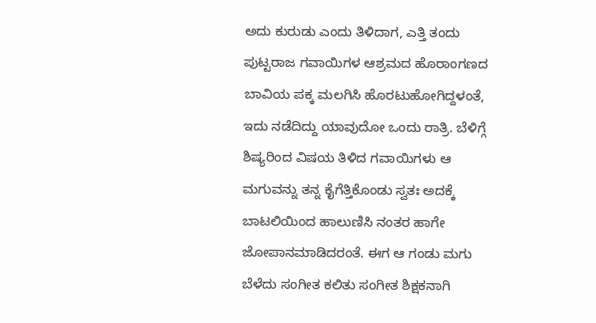ಅದು ಕುರುಡು ಎಂದು ತಿಳಿದಾಗ, ಎತ್ತಿ ತಂದು ಪುಟ್ಟರಾಜ ಗವಾಯಿಗಳ ಆಶ್ರಮದ ಹೊರಾಂಗಣದ ಬಾವಿಯ ಪಕ್ಕ ಮಲಗಿಸಿ ಹೊರಟುಹೋಗಿದ್ದಳಂತೆ, ಇದು ನಡೆದಿದ್ದು ಯಾವುದೋ ಒಂದು ರಾತ್ರಿ. ಬೆಳಿಗ್ಗೆ ಶಿಷ್ಯರಿಂದ ವಿಷಯ ತಿಳಿದ ಗವಾಯಿಗಳು ಆ ಮಗುವನ್ನು ತನ್ನ ಕೈಗೆತ್ತಿಕೊಂಡು ಸ್ವತಃ ಅದಕ್ಕೆ ಬಾಟಲಿಯಿಂದ ಹಾಲುಣಿಸಿ ನಂತರ ಹಾಗೇ ಜೋಪಾನಮಾಡಿದರಂತೆ. ಈಗ ಆ ಗಂಡು ಮಗು ಬೆಳೆದು ಸಂಗೀತ ಕಲಿತು ಸಂಗೀತ ಶಿಕ್ಷಕನಾಗಿ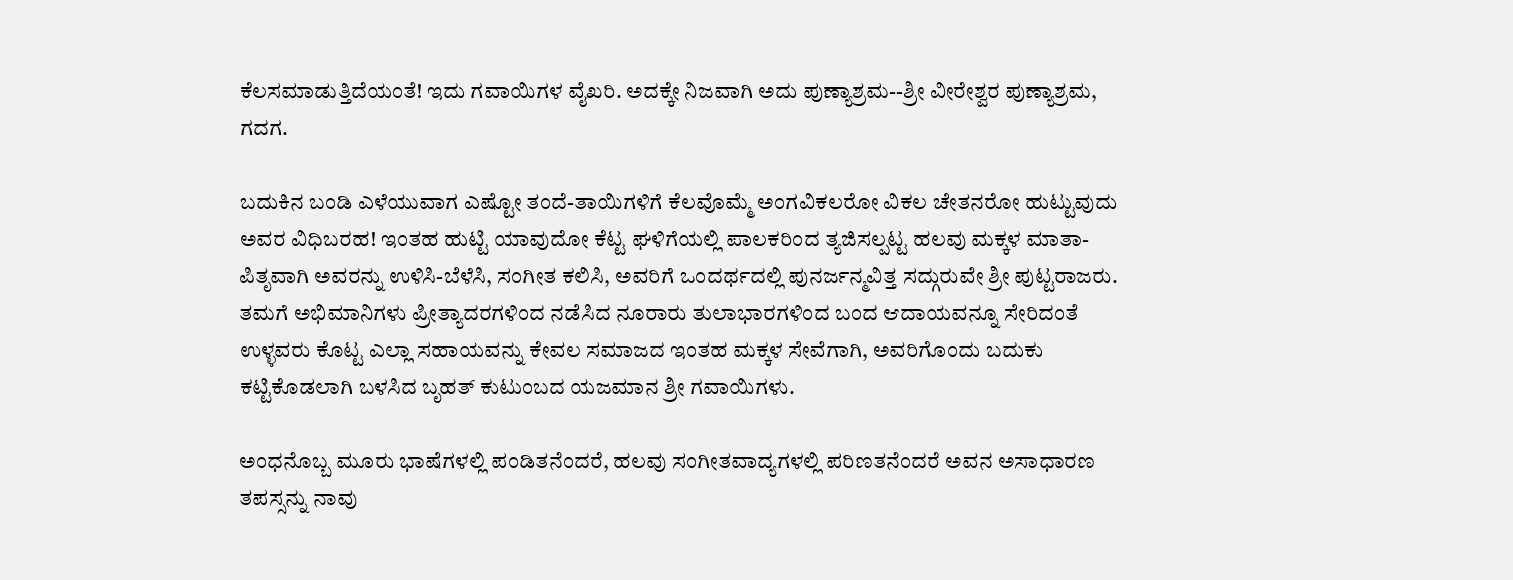ಕೆಲಸಮಾಡುತ್ತಿದೆಯಂತೆ! ಇದು ಗವಾಯಿಗಳ ವೈಖರಿ. ಅದಕ್ಕೇ ನಿಜವಾಗಿ ಅದು ಪುಣ್ಯಾಶ್ರಮ--ಶ್ರೀ ವೀರೇಶ್ವರ ಪುಣ್ಯಾಶ್ರಮ, ಗದಗ.

ಬದುಕಿನ ಬಂಡಿ ಎಳೆಯುವಾಗ ಎಷ್ಟೋ ತಂದೆ-ತಾಯಿಗಳಿಗೆ ಕೆಲವೊಮ್ಮೆ ಅಂಗವಿಕಲರೋ ವಿಕಲ ಚೇತನರೋ ಹುಟ್ಟುವುದು ಅವರ ವಿಧಿಬರಹ! ಇಂತಹ ಹುಟ್ಟಿ ಯಾವುದೋ ಕೆಟ್ಟ ಘಳಿಗೆಯಲ್ಲಿ ಪಾಲಕರಿಂದ ತ್ಯಜಿಸಲ್ಪಟ್ಟ ಹಲವು ಮಕ್ಕಳ ಮಾತಾ-ಪಿತೃವಾಗಿ ಅವರನ್ನು ಉಳಿಸಿ-ಬೆಳೆಸಿ, ಸಂಗೀತ ಕಲಿಸಿ, ಅವರಿಗೆ ಒಂದರ್ಥದಲ್ಲಿ ಪುನರ್ಜನ್ಮವಿತ್ತ ಸದ್ಗುರುವೇ ಶ್ರೀ ಪುಟ್ಟರಾಜರು. ತಮಗೆ ಅಭಿಮಾನಿಗಳು ಪ್ರೀತ್ಯಾದರಗಳಿಂದ ನಡೆಸಿದ ನೂರಾರು ತುಲಾಭಾರಗಳಿಂದ ಬಂದ ಆದಾಯವನ್ನೂ ಸೇರಿದಂತೆ ಉಳ್ಳವರು ಕೊಟ್ಟ ಎಲ್ಲಾ ಸಹಾಯವನ್ನು ಕೇವಲ ಸಮಾಜದ ಇಂತಹ ಮಕ್ಕಳ ಸೇವೆಗಾಗಿ, ಅವರಿಗೊಂದು ಬದುಕು ಕಟ್ಟಿಕೊಡಲಾಗಿ ಬಳಸಿದ ಬೃಹತ್ ಕುಟುಂಬದ ಯಜಮಾನ ಶ್ರೀ ಗವಾಯಿಗಳು.

ಅಂಧನೊಬ್ಬ ಮೂರು ಭಾಷೆಗಳಲ್ಲಿ ಪಂಡಿತನೆಂದರೆ, ಹಲವು ಸಂಗೀತವಾದ್ಯಗಳಲ್ಲಿ ಪರಿಣತನೆಂದರೆ ಅವನ ಅಸಾಧಾರಣ ತಪಸ್ಸನ್ನು ನಾವು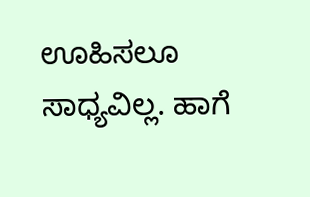ಊಹಿಸಲೂ ಸಾಧ್ಯವಿಲ್ಲ. ಹಾಗೆ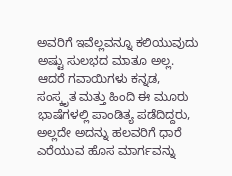ಅವರಿಗೆ ಇವೆಲ್ಲವನ್ನೂ ಕಲಿಯುವುದು ಅಷ್ಟು ಸುಲಭದ ಮಾತೂ ಅಲ್ಲ. ಆದರೆ ಗವಾಯಿಗಳು ಕನ್ನಡ, ಸಂಸ್ಕೃತ ಮತ್ತು ಹಿಂದಿ ಈ ಮೂರು ಭಾಷೆಗಳಲ್ಲಿ ಪಾಂಡಿತ್ಯ ಪಡೆದಿದ್ದರು, ಅಲ್ಲದೇ ಅದನ್ನು ಹಲವರಿಗೆ ಧಾರೆ ಎರೆಯುವ ಹೊಸ ಮಾರ್ಗವನ್ನು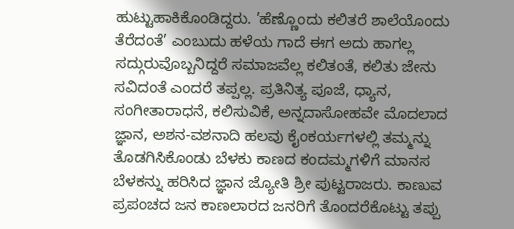ಹುಟ್ಟುಹಾಕಿಕೊಂಡಿದ್ದರು. ’ಹೆಣ್ಣೊಂದು ಕಲಿತರೆ ಶಾಲೆಯೊಂದು ತೆರೆದಂತೆ’ ಎಂಬುದು ಹಳೆಯ ಗಾದೆ ಈಗ ಅದು ಹಾಗಲ್ಲ ಸದ್ಗುರುವೊಬ್ಬನಿದ್ದರೆ ಸಮಾಜವೆಲ್ಲ ಕಲಿತಂತೆ, ಕಲಿತು ಜೇನು ಸವಿದಂತೆ ಎಂದರೆ ತಪ್ಪಲ್ಲ. ಪ್ರತಿನಿತ್ಯ ಪೂಜೆ, ಧ್ಯಾನ, ಸಂಗೀತಾರಾಧನೆ, ಕಲಿಸುವಿಕೆ, ಅನ್ನದಾಸೋಹವೇ ಮೊದಲಾದ ಜ್ಞಾನ, ಅಶನ-ವಶನಾದಿ ಹಲವು ಕೈಂಕರ್ಯಗಳಲ್ಲಿ ತಮ್ಮನ್ನು ತೊಡಗಿಸಿಕೊಂಡು ಬೆಳಕು ಕಾಣದ ಕಂದಮ್ಮಗಳಿಗೆ ಮಾನಸ ಬೆಳಕನ್ನು ಹರಿಸಿದ ಜ್ಞಾನ ಜ್ಯೋತಿ ಶ್ರೀ ಪುಟ್ಟರಾಜರು. ಕಾಣುವ ಪ್ರಪಂಚದ ಜನ ಕಾಣಲಾರದ ಜನರಿಗೆ ತೊಂದರೆಕೊಟ್ಟು ತಪ್ಪು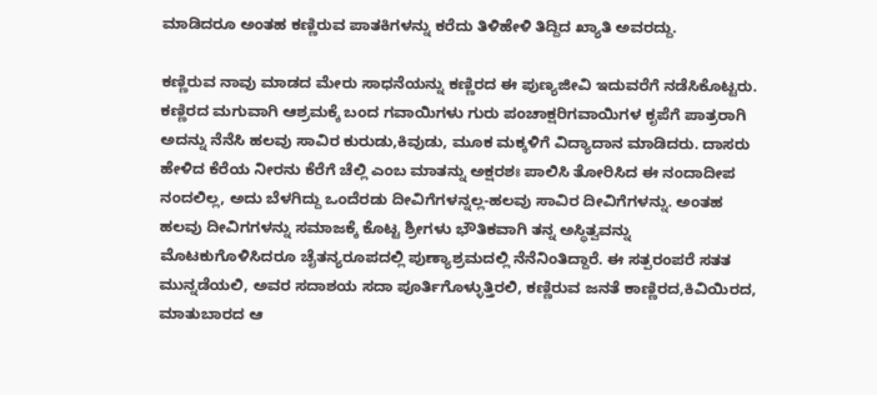ಮಾಡಿದರೂ ಅಂತಹ ಕಣ್ಣಿರುವ ಪಾತಕಿಗಳನ್ನು ಕರೆದು ತಿಳಿಹೇಳಿ ತಿದ್ದಿದ ಖ್ಯಾತಿ ಅವರದ್ದು.

ಕಣ್ಣಿರುವ ನಾವು ಮಾಡದ ಮೇರು ಸಾಧನೆಯನ್ನು ಕಣ್ಣಿರದ ಈ ಪುಣ್ಯಜೀವಿ ಇದುವರೆಗೆ ನಡೆಸಿಕೊಟ್ಟರು. ಕಣ್ಣಿರದ ಮಗುವಾಗಿ ಆಶ್ರಮಕ್ಕೆ ಬಂದ ಗವಾಯಿಗಳು ಗುರು ಪಂಚಾಕ್ಷರಿಗವಾಯಿಗಳ ಕೃಪೆಗೆ ಪಾತ್ರರಾಗಿ ಅದನ್ನು ನೆನೆಸಿ ಹಲವು ಸಾವಿರ ಕುರುಡು,ಕಿವುಡು, ಮೂಕ ಮಕ್ಕಳಿಗೆ ವಿದ್ಯಾದಾನ ಮಾಡಿದರು. ದಾಸರು ಹೇಳಿದ ಕೆರೆಯ ನೀರನು ಕೆರೆಗೆ ಚೆಲ್ಲಿ ಎಂಬ ಮಾತನ್ನು ಅಕ್ಷರಶಃ ಪಾಲಿಸಿ ತೋರಿಸಿದ ಈ ನಂದಾದೀಪ ನಂದಲಿಲ್ಲ, ಅದು ಬೆಳಗಿದ್ದು ಒಂದೆರಡು ದೀವಿಗೆಗಳನ್ನಲ್ಲ-ಹಲವು ಸಾವಿರ ದೀವಿಗೆಗಳನ್ನು. ಅಂತಹ ಹಲವು ದೀವಿಗಗಳನ್ನು ಸಮಾಜಕ್ಕೆ ಕೊಟ್ಟ ಶ್ರೀಗಳು ಭೌತಿಕವಾಗಿ ತನ್ನ ಅಸ್ಥಿತ್ವವನ್ನು ಮೊಟಕುಗೊಳಿಸಿದರೂ ಚೈತನ್ಯರೂಪದಲ್ಲಿ ಪುಣ್ಯಾಶ್ರಮದಲ್ಲಿ ನೆನೆನಿಂತಿದ್ದಾರೆ. ಈ ಸತ್ಪರಂಪರೆ ಸತತ ಮುನ್ನಡೆಯಲಿ, ಅವರ ಸದಾಶಯ ಸದಾ ಪೂರ್ತಿಗೊಳ್ಳುತ್ತಿರಲಿ, ಕಣ್ಣಿರುವ ಜನತೆ ಕಾಣ್ಣಿರದ,ಕಿವಿಯಿರದ, ಮಾತುಬಾರದ ಆ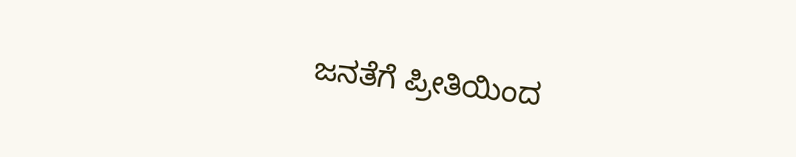ಜನತೆಗೆ ಪ್ರೀತಿಯಿಂದ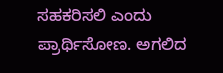ಸಹಕರಿಸಲಿ ಎಂದು ಪ್ರಾರ್ಥಿಸೋಣ. ಅಗಲಿದ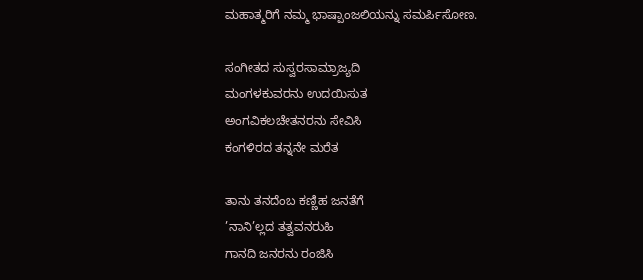ಮಹಾತ್ಮರಿಗೆ ನಮ್ಮ ಭಾಷ್ಪಾಂಜಲಿಯನ್ನು ಸಮರ್ಪಿಸೋಣ.

ಸಂಗೀತದ ಸುಸ್ವರಸಾಮ್ರಾಜ್ಯದಿ
ಮಂಗಳಕುವರನು ಉದಯಿಸುತ
ಅಂಗವಿಕಲಚೇತನರನು ಸೇವಿಸಿ
ಕಂಗಳಿರದ ತನ್ನನೇ ಮರೆತ

ತಾನು ತನದೆಂಬ ಕಣ್ಣಿಹ ಜನತೆಗೆ
’ನಾನಿ’ಲ್ಲದ ತತ್ವವನರುಹಿ
ಗಾನದಿ ಜನರನು ರಂಜಿಸಿ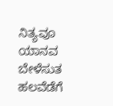ನಿತ್ಯವೂ
ಯಾನವ ಬೇಳೆಸುತ ಹಲವೆಡೆಗೆ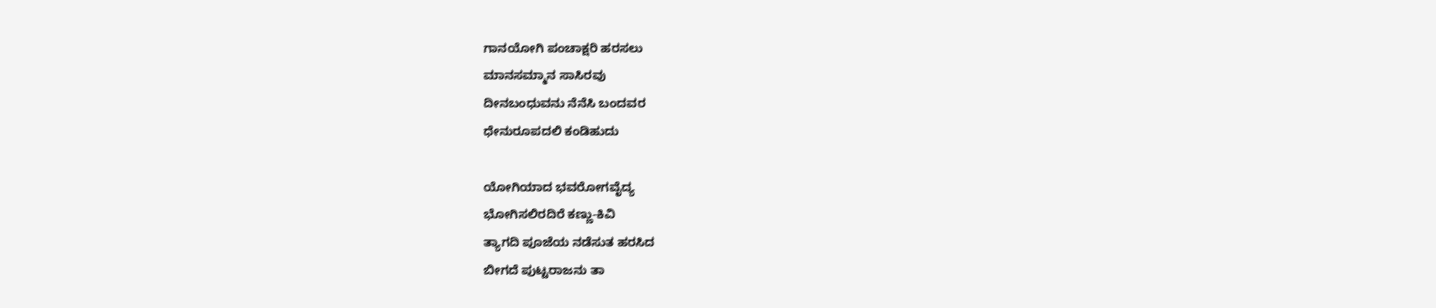ಗಾನಯೋಗಿ ಪಂಚಾಕ್ಷರಿ ಹರಸಲು
ಮಾನಸಮ್ಮಾನ ಸಾಸಿರವು
ದೀನಬಂಧುವನು ನೆನೆಸಿ ಬಂದವರ
ಧೇನುರೂಪದಲಿ ಕಂಡಿಹುದು

ಯೋಗಿಯಾದ ಭವರೋಗವೈದ್ಯ
ಭೋಗಿಸಲಿರದಿರೆ ಕಣ್ಣು-ಕಿವಿ
ತ್ಯಾಗದಿ ಪೂಜೆಯ ನಡೆಸುತ ಹರಸಿದ
ಬೀಗದೆ ಪುಟ್ಟರಾಜನು ತಾ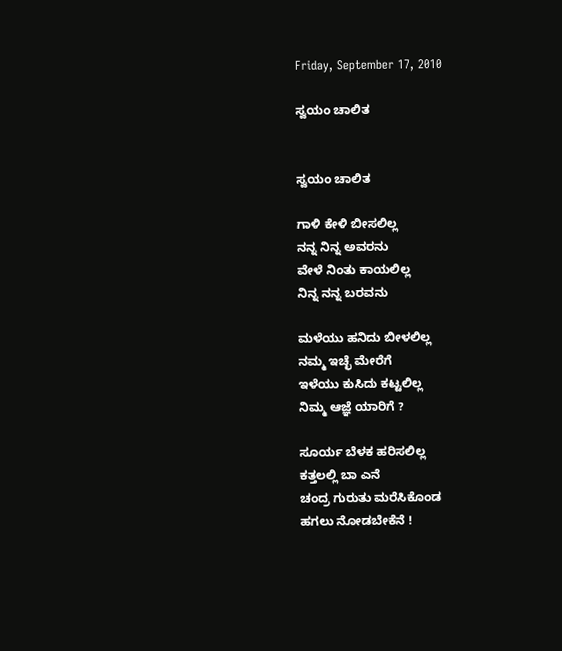Friday, September 17, 2010

ಸ್ವಯಂ ಚಾಲಿತ


ಸ್ವಯಂ ಚಾಲಿತ

ಗಾಳಿ ಕೇಳಿ ಬೀಸಲಿಲ್ಲ
ನನ್ನ ನಿನ್ನ ಅವರನು
ವೇಳೆ ನಿಂತು ಕಾಯಲಿಲ್ಲ
ನಿನ್ನ ನನ್ನ ಬರವನು

ಮಳೆಯು ಹನಿದು ಬೀಳಲಿಲ್ಲ
ನಮ್ಮ ಇಚ್ಛೆ ಮೇರೆಗೆ
ಇಳೆಯು ಕುಸಿದು ಕಟ್ಟಲಿಲ್ಲ
ನಿಮ್ಮ ಆಜ್ಞೆ ಯಾರಿಗೆ ?

ಸೂರ್ಯ ಬೆಳಕ ಹರಿಸಲಿಲ್ಲ
ಕತ್ತಲಲ್ಲಿ ಬಾ ಎನೆ
ಚಂದ್ರ ಗುರುತು ಮರೆಸಿಕೊಂಡ
ಹಗಲು ನೋಡಬೇಕೆನೆ !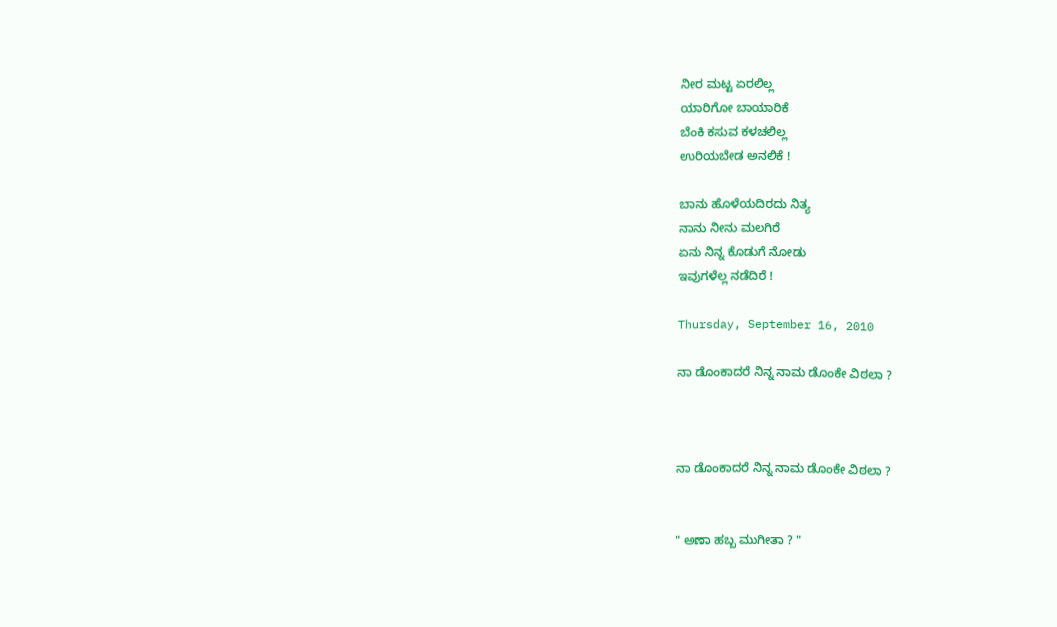ನೀರ ಮಟ್ಟ ಏರಲಿಲ್ಲ
ಯಾರಿಗೋ ಬಾಯಾರಿಕೆ
ಬೆಂಕಿ ಕಸುವ ಕಳಚಲಿಲ್ಲ
ಉರಿಯಬೇಡ ಅನಲಿಕೆ !

ಬಾನು ಹೊಳೆಯದಿರದು ನಿತ್ಯ
ನಾನು ನೀನು ಮಲಗಿರೆ
ಏನು ನಿನ್ನ ಕೊಡುಗೆ ನೋಡು
ಇವುಗಳೆಲ್ಲ ನಡೆದಿರೆ !

Thursday, September 16, 2010

ನಾ ಡೊಂಕಾದರೆ ನಿನ್ನ ನಾಮ ಡೊಂಕೇ ವಿಠಲಾ ?



ನಾ ಡೊಂಕಾದರೆ ನಿನ್ನ ನಾಮ ಡೊಂಕೇ ವಿಠಲಾ ?


" ಅಣಾ ಹಬ್ಬ ಮುಗೀತಾ ? "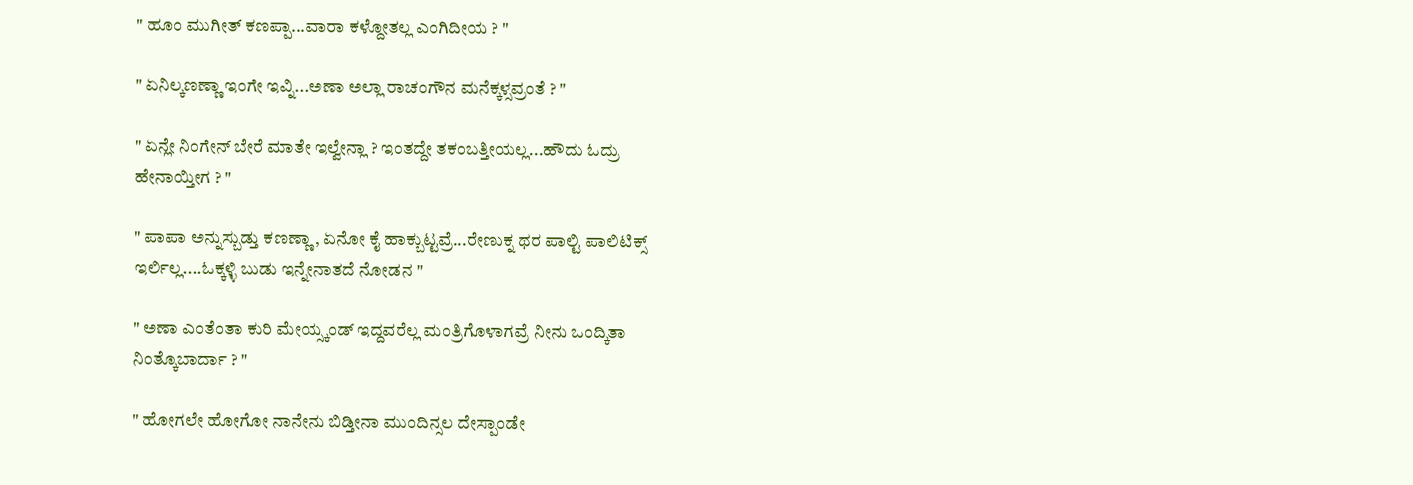" ಹೂಂ ಮುಗೀತ್ ಕಣಪ್ಪಾ...ವಾರಾ ಕಳ್ದೋತಲ್ಲ ಎಂಗಿದೀಯ ? "

" ಏನಿಲ್ಕಣಣ್ಣಾ ಇಂಗೇ ಇವ್ನಿ...ಅಣಾ ಅಲ್ಲಾ ರಾಚಂಗೌನ ಮನೆಕ್ಕಳ್ಸವ್ರಂತೆ ? "

" ಏನ್ಲೇ ನಿಂಗೇನ್ ಬೇರೆ ಮಾತೇ ಇಲ್ವೇನ್ಲಾ ? ಇಂತದ್ದೇ ತಕಂಬತ್ತೀಯಲ್ಲ...ಹೌದು ಓದ್ರು ಹೇನಾಯ್ತೀಗ ? "

" ಪಾಪಾ ಅನ್ನುಸ್ಬುಡ್ತು ಕಣಣ್ಣಾ, ಏನೋ ಕೈ ಹಾಕ್ಬುಟ್ಟವ್ರೆ...ರೇಣುಕ್ನ ಥರ ಪಾಲ್ಟಿ ಪಾಲಿಟಿಕ್ಸ್ ಇರ್ಲಿಲ್ಲ....ಓಕ್ಕಳ್ಳಿ ಬುಡು ಇನ್ನೇನಾತದೆ ನೋಡನ "

" ಅಣಾ ಎಂತೆಂತಾ ಕುರಿ ಮೇಯ್ಸ್ಕಂಡ್ ಇದ್ದವರೆಲ್ಲ ಮಂತ್ರಿಗೊಳಾಗವ್ರೆ ನೀನು ಒಂದ್ಕಿತಾ ನಿಂತ್ಕೊಬಾರ್ದಾ ? "

" ಹೋಗಲೇ ಹೋಗೋ ನಾನೇನು ಬಿಡ್ತೀನಾ ಮುಂದಿನ್ಸಲ ದೇಸ್ಪಾಂಡೇ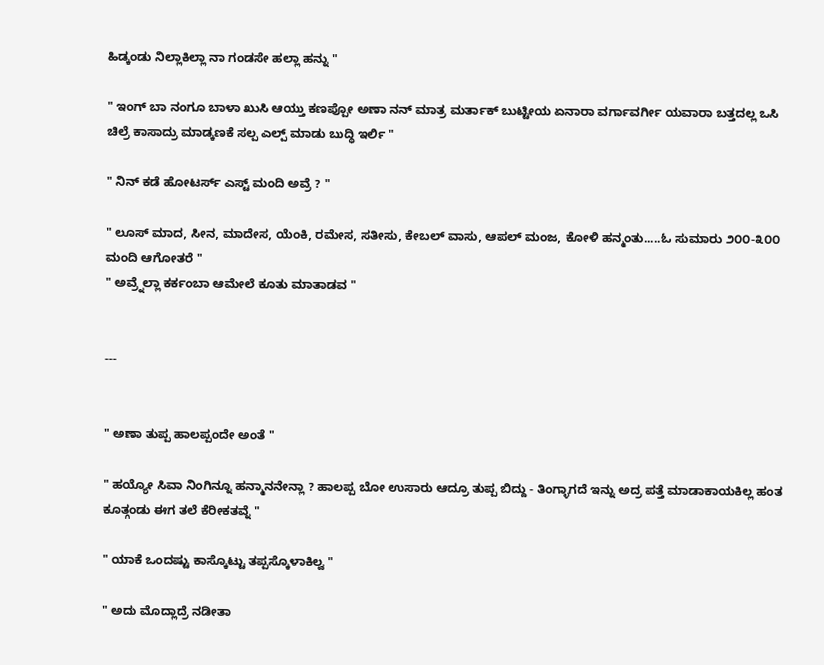ಹಿಡ್ಕಂಡು ನಿಲ್ಲಾಕಿಲ್ಲಾ ನಾ ಗಂಡಸೇ ಹಲ್ಲಾ ಹನ್ನು "

" ಇಂಗ್ ಬಾ ನಂಗೂ ಬಾಳಾ ಖುಸಿ ಆಯ್ತು ಕಣಪ್ಪೋ ಅಣಾ ನನ್ ಮಾತ್ರ ಮರ್ತಾಕ್ ಬುಟ್ಟೀಯ ಏನಾರಾ ವರ್ಗಾವರ್ಗೀ ಯವಾರಾ ಬತ್ತದಲ್ಲ ಒಸಿ ಚಿಲ್ರೆ ಕಾಸಾದ್ರು ಮಾಡ್ಕಣಕೆ ಸಲ್ಪ ಎಲ್ಪ್ ಮಾಡು ಬುದ್ಧಿ ಇರ್ಲಿ "

" ನಿನ್ ಕಡೆ ಹೋಟರ್ಸ್ ಎಸ್ಟ್ ಮಂದಿ ಅವ್ರೆ ? "

" ಲೂಸ್ ಮಾದ, ಸೀನ, ಮಾದೇಸ, ಯೆಂಕಿ, ರಮೇಸ, ಸತೀಸು, ಕೇಬಲ್ ವಾಸು, ಆಪಲ್ ಮಂಜ, ಕೋಳಿ ಹನ್ಮಂತು.....ಓ ಸುಮಾರು ೨೦೦-೩೦೦ ಮಂದಿ ಆಗೋತರೆ "
" ಅವ್ರ್ನೆಲ್ಲಾ ಕರ್ಕಂಬಾ ಆಮೇಲೆ ಕೂತು ಮಾತಾಡವ "


---


" ಅಣಾ ತುಪ್ಪ ಹಾಲಪ್ಪಂದೇ ಅಂತೆ "

" ಹಯ್ಯೋ ಸಿವಾ ನಿಂಗಿನ್ನೂ ಹನ್ಮಾನನೇನ್ಲಾ ? ಹಾಲಪ್ಪ ಬೋ ಉಸಾರು ಆದ್ರೂ ತುಪ್ಪ ಬಿದ್ದು - ತಿಂಗ್ಳಾಗದೆ ಇನ್ನು ಅದ್ರ ಪತ್ತೆ ಮಾಡಾಕಾಯಕಿಲ್ಲ ಹಂತ ಕೂತ್ಗಂಡು ಈಗ ತಲೆ ಕೆರೀಕತವ್ನೆ "

" ಯಾಕೆ ಒಂದಷ್ಟು ಕಾಸ್ಕೊಟ್ಟು ತಪ್ಪಸ್ಕೊಳಾಕಿಲ್ವ "

" ಅದು ಮೊದ್ಲಾದ್ರೆ ನಡೀತಾ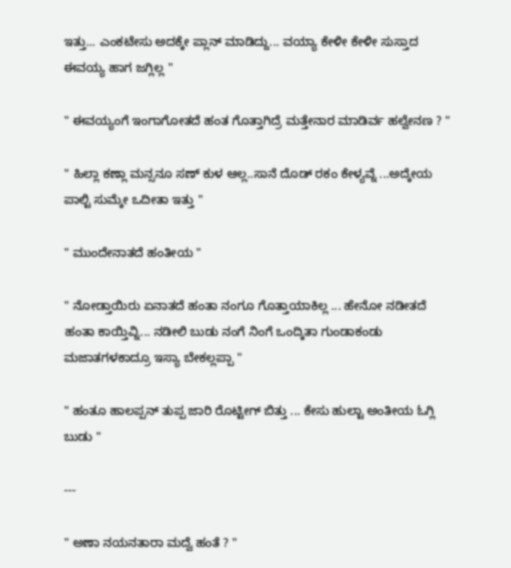ಇತ್ತು... ಎಂಕಟೇಸು ಅದಕ್ಕೇ ಪ್ಲಾನ್ ಮಾಡಿದ್ದು... ವಯ್ಯಾ ಕೇಳೀ ಕೇಳೀ ಸುಸ್ತಾದ ಈವಯ್ಯ ಹಾಗ ಜಗ್ಲಿಲ್ಲ "

" ಈವಯ್ಯಂಗೆ ಇಂಗಾಗೋತದೆ ಹಂತ ಗೊತ್ತಾಗಿದ್ರೆ ಮತ್ತೇನಾರ ಮಾಡಿರ್ವ ಹಲ್ವೇನಣ ? "

" ಹಿಲ್ಲಾ ಕಣ್ಲಾ ಮನ್ಸನೂ ಸಣ್ ಕುಳ ಆಲ್ಲ..ಸಾನೆ ದೊಡ್ ರಕಂ ಕೇಳ್ಯವ್ನೆ ...ಅದ್ಕೇಯ ಪಾಲ್ಟಿ ಸುಮ್ಕೇ ಒದೀತಾ ಇತ್ತು "

" ಮುಂದೇನಾತದೆ ಹಂತೀಯ "

" ನೋಡ್ತಾಯಿರು ಏನಾತದೆ ಹಂತಾ ನಂಗೂ ಗೊತ್ತಾಯಾಕಿಲ್ಲ ... ಹೇನೋ ನಡೀತದೆ ಹಂತಾ ಕಾಯ್ತಿವ್ನಿ... ನಡೀಲಿ ಬುಡು ನಂಗೆ ನಿಂಗೆ ಒಂದ್ಕಿತಾ ಗುಂಡಾಕಂಡು ಮಜಾತಗಳಕಾದ್ರೂ ಇಸ್ಯಾ ಬೇಕಲ್ಲಪ್ಪಾ "

" ಹಂತೂ ಹಾಲಪ್ಪನ್ ತುಪ್ಪ ಜಾರಿ ರೊಟ್ಟೀಗ್ ಬಿತ್ತು ... ಕೇಸು ಹುಲ್ಟಾ ಅಂತೀಯ ಓಗ್ಲಿ ಬುಡು "

---

" ಅಣಾ ನಯನತಾರಾ ಮದ್ವೆ ಹಂತೆ ? "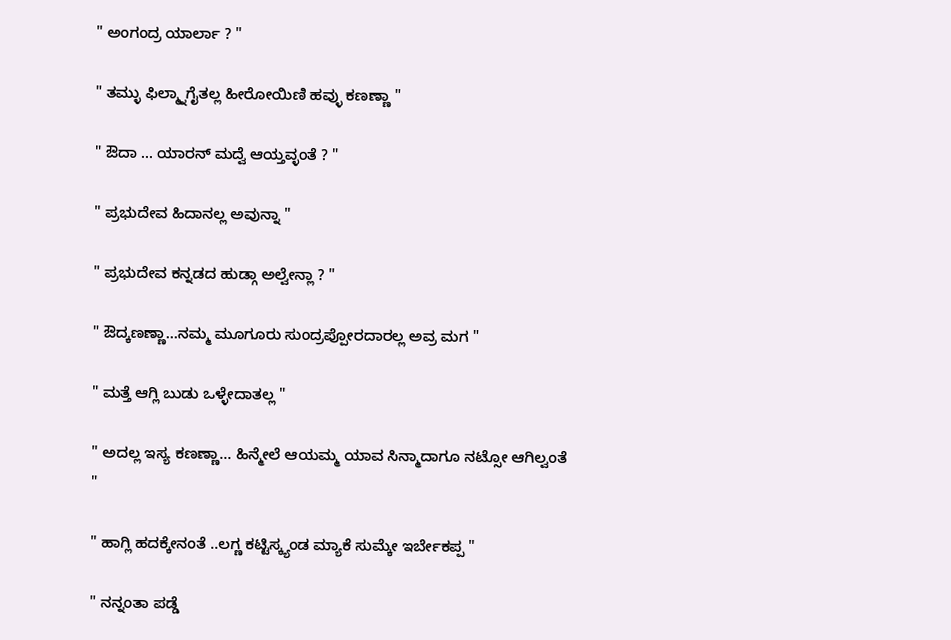" ಅಂಗಂದ್ರ ಯಾರ್ಲಾ ? "

" ತಮ್ಳು ಫಿಲ್ಮ್ನಾಗೈತಲ್ಲ ಹೀರೋಯಿಣಿ ಹವ್ಳು ಕಣಣ್ಣಾ "

" ಔದಾ ... ಯಾರನ್ ಮದ್ವೆ ಆಯ್ತವ್ಳಂತೆ ? "

" ಪ್ರಭುದೇವ ಹಿದಾನಲ್ಲ ಅವುನ್ನಾ "

" ಪ್ರಭುದೇವ ಕನ್ನಡದ ಹುಡ್ಗಾ ಅಲ್ವೇನ್ಲಾ ? "

" ಔದ್ಕಣಣ್ಣಾ...ನಮ್ಮ ಮೂಗೂರು ಸುಂದ್ರಪ್ಪೋರದಾರಲ್ಲ ಅವ್ರ ಮಗ "

" ಮತ್ತೆ ಆಗ್ಲಿ ಬುಡು ಒಳ್ಳೇದಾತಲ್ಲ "

" ಅದಲ್ಲ ಇಸ್ಯ ಕಣಣ್ಣಾ... ಹಿನ್ಮೇಲೆ ಆಯಮ್ಮ ಯಾವ ಸಿನ್ಮಾದಾಗೂ ನಟ್ಸೋ ಆಗಿಲ್ವಂತೆ "

" ಹಾಗ್ಲಿ ಹದಕ್ಕೇನಂತೆ ..ಲಗ್ಣ ಕಟ್ಟಿಸ್ಕ್ಯಂಡ ಮ್ಯಾಕೆ ಸುಮ್ಕೇ ಇರ್ಬೇಕಪ್ಪ "

" ನನ್ನಂತಾ ಪಡ್ಡೆ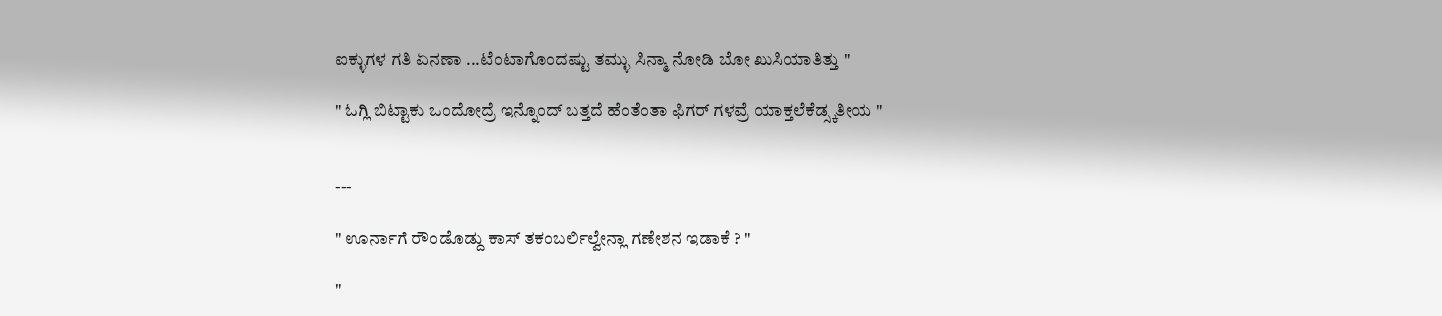ಐಕ್ಳುಗಳ ಗತಿ ಏನಣಾ ...ಟೆಂಟಾಗೊಂದಷ್ಟು ತಮ್ಳು ಸಿನ್ಮಾ ನೋಡಿ ಬೋ ಖುಸಿಯಾತಿತ್ತು "

" ಓಗ್ಲಿ ಬಿಟ್ಟಾಕು ಒಂದೋದ್ರೆ ಇನ್ನೊಂದ್ ಬತ್ತದೆ ಹೆಂತೆಂತಾ ಫಿಗರ್ ಗಳವ್ರೆ ಯಾಕ್ತಲೆಕೆಡ್ಸ್ಕತೀಯ "


---

" ಊರ್ನಾಗೆ ರೌಂಡೊಡ್ದು ಕಾಸ್ ತಕಂಬರ್ಲಿಲ್ವೇನ್ಲಾ ಗಣೇಶನ ಇಡಾಕೆ ? "

"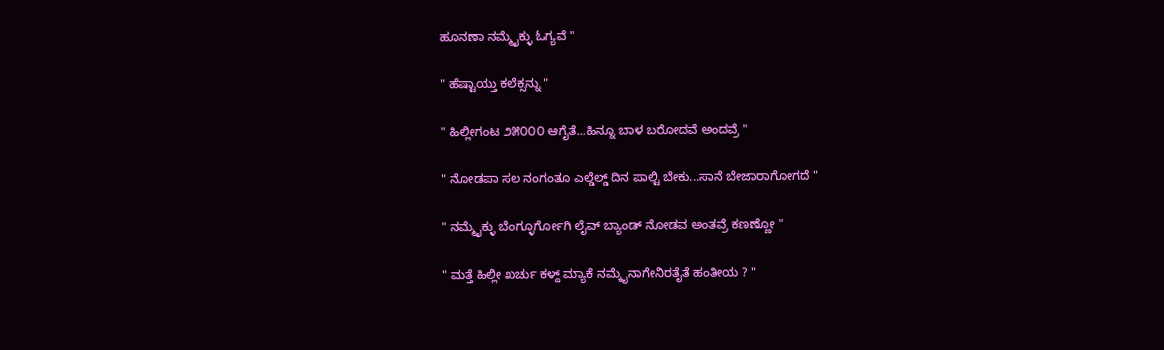ಹೂನಣಾ ನಮ್ಮೈಕ್ಳು ಓಗ್ಯವೆ "

" ಹೆಷ್ಟಾಯ್ತು ಕಲೆಕ್ಸನ್ನು "

" ಹಿಲ್ಲೀಗಂಟ ೨೫೦೦೦ ಆಗೈತೆ...ಹಿನ್ನೂ ಬಾಳ ಬರೋದವೆ ಅಂದವ್ರೆ "

" ನೋಡಪಾ ಸಲ ನಂಗಂತೂ ಎಲ್ಡೆಲ್ಡ್ ದಿನ ಪಾಲ್ಟಿ ಬೇಕು...ಸಾನೆ ಬೇಜಾರಾಗೋಗದೆ "

" ನಮ್ಮೈಕ್ಳು ಬೆಂಗ್ಳೂರ್ಗೋಗಿ ಲೈವ್ ಬ್ಯಾಂಡ್ ನೋಡವ ಅಂತವ್ರೆ ಕಣಣ್ಣೋ "

" ಮತ್ತೆ ಹಿಲ್ಲೀ ಖರ್ಚು ಕಳ್ದ್ ಮ್ಯಾಕೆ ನಮ್ಕೈನಾಗೇನಿರತೈತೆ ಹಂತೀಯ ? "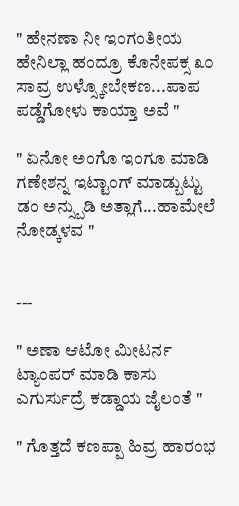" ಹೇನಣಾ ನೀ ಇಂಗಂತೀಯ ಹೇನಿಲ್ಲಾ ಹಂದ್ರೂ ಕೊನೇಪಕ್ಸ ೩೦ ಸಾವ್ರ ಉಳ್ಸ್ಕೋಬೇಕಣ...ಪಾಪ ಪಡ್ಡೆಗೋಳು ಕಾಯ್ತಾ ಅವೆ "

" ಏನೋ ಅಂಗೊ ಇಂಗೂ ಮಾಡಿ ಗಣೇಶನ್ನ ಇಟ್ಟಾಂಗ್ ಮಾಡ್ಬುಟ್ಟು ಡಂ ಅನ್ಸ್ಬುಡಿ ಅತ್ಲಾಗೆ...ಹಾಮೇಲೆ ನೋಡ್ಕಳವ "


---

" ಅಣಾ ಆಟೋ ಮೀಟರ್ನ ಟ್ಯಾಂಪರ್ ಮಾಡಿ ಕಾಸು ಎಗುರ್ಸುದ್ರೆ ಕಡ್ಡಾಯ ಜೈಲಂತೆ "

" ಗೊತ್ತದೆ ಕಣಪ್ಪಾ ಹಿವ್ರ ಹಾರಂಭ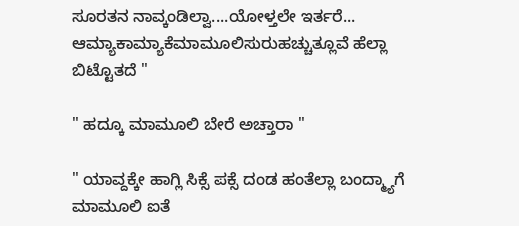ಸೂರತನ ನಾವ್ಕಂಡಿಲ್ವಾ....ಯೋಳ್ತಲೇ ಇರ್ತರೆ... ಆಮ್ಯಾಕಾಮ್ಯಾಕೆಮಾಮೂಲಿಸುರುಹಚ್ಚುತ್ಲೂವೆ ಹೆಲ್ಲಾ ಬಿಟ್ಟೊತದೆ "

" ಹದ್ಕೂ ಮಾಮೂಲಿ ಬೇರೆ ಅಚ್ತಾರಾ "

" ಯಾವ್ದಕ್ಕೇ ಹಾಗ್ಲಿ ಸಿಕ್ಸೆ ಪಕ್ಸೆ ದಂಡ ಹಂತೆಲ್ಲಾ ಬಂದ್ಮ್ಯಾಗೆ ಮಾಮೂಲಿ ಐತೆ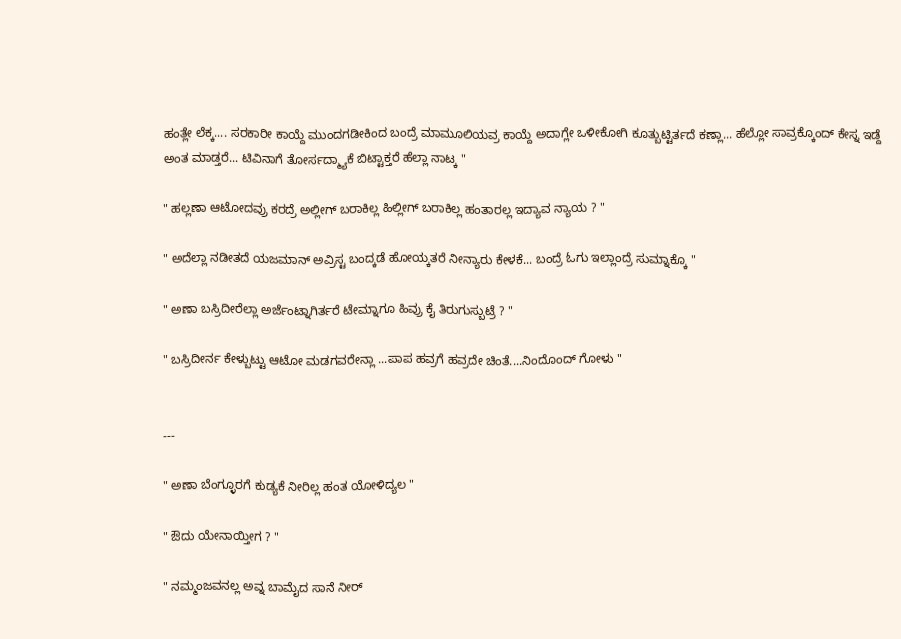ಹಂತ್ಲೇ ಲೆಕ್ಕ.... ಸರಕಾರೀ ಕಾಯ್ದೆ ಮುಂದಗಡೀಕಿಂದ ಬಂದ್ರೆ ಮಾಮೂಲಿಯವ್ರ ಕಾಯ್ದೆ ಅದಾಗ್ಲೇ ಒಳೀಕೋಗಿ ಕೂತ್ಬುಟ್ಟಿರ್ತದೆ ಕಣ್ಲಾ... ಹೆಲ್ಲೋ ಸಾವ್ರಕ್ಕೊಂದ್ ಕೇಸ್ನ ಇಡ್ದೆ ಅಂತ ಮಾಡ್ತರೆ... ಟಿವಿನಾಗೆ ತೋರ್ಸದ್ಮ್ಯಾಕೆ ಬಿಟ್ಟಾಕ್ತರೆ ಹೆಲ್ಲಾ ನಾಟ್ಕ "

" ಹಲ್ಲಣಾ ಆಟೋದವ್ರು ಕರದ್ರೆ ಅಲ್ಲೀಗ್ ಬರಾಕಿಲ್ಲ ಹಿಲ್ಲೀಗ್ ಬರಾಕಿಲ್ಲ ಹಂತಾರಲ್ಲ ಇದ್ಯಾವ ನ್ಯಾಯ ? "

" ಅದೆಲ್ಲಾ ನಡೀತದೆ ಯಜಮಾನ್ ಅವ್ರಿಸ್ಟ ಬಂದ್ಕಡೆ ಹೋಯ್ಕತರೆ ನೀನ್ಯಾರು ಕೇಳಕೆ... ಬಂದ್ರೆ ಓಗು ಇಲ್ಲಾಂದ್ರೆ ಸುಮ್ನಾಕ್ಕೊ "

" ಅಣಾ ಬಸ್ರಿದೀರೆಲ್ಲಾ ಅರ್ಜೆಂಟ್ನಾಗಿರ್ತರೆ ಟೇಮ್ನಾಗೂ ಹಿವ್ರು ಕೈ ತಿರುಗುಸ್ಬುಟ್ರೆ ? "

" ಬಸ್ರಿದೀರ್ನ ಕೇಳ್ಬುಟ್ಟು ಆಟೋ ಮಡಗವರೇನ್ಲಾ ...ಪಾಪ ಹವ್ರಗೆ ಹವ್ರದೇ ಚಿಂತೆ....ನಿಂದೊಂದ್ ಗೋಳು "


---

" ಅಣಾ ಬೆಂಗ್ಳೂರಗೆ ಕುಡ್ಯಕೆ ನೀರಿಲ್ಲ ಹಂತ ಯೋಳಿದ್ಯಲ "

" ಔದು ಯೇನಾಯ್ತೀಗ ? "

" ನಮ್ಮಂಜವನಲ್ಲ ಅವ್ನ ಬಾಮೈದ ಸಾನೆ ನೀರ್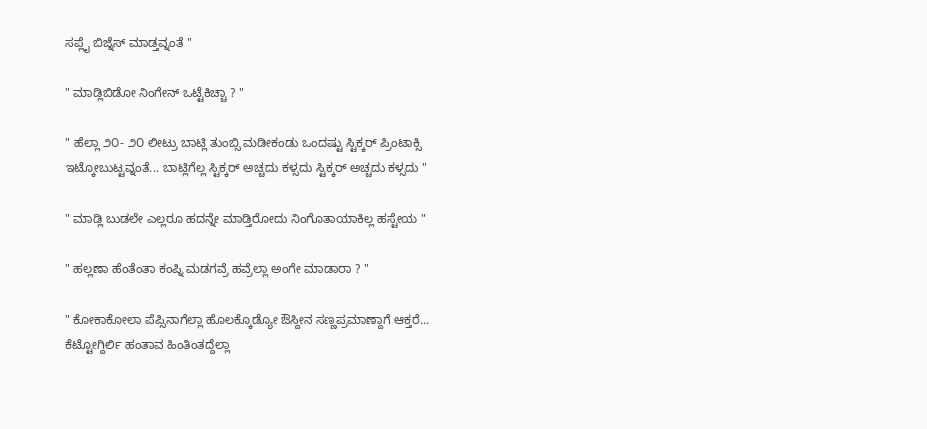ಸಪ್ಲೈ ಬಿಜ್ನೆಸ್ ಮಾಡ್ತವ್ನಂತೆ "

" ಮಾಡ್ಲಿಬಿಡೋ ನಿಂಗೇನ್ ಒಟ್ಟೆಕಿಚ್ಚಾ ? "

" ಹೆಲ್ಲಾ ೨೦- ೨೦ ಲೀಟ್ರು ಬಾಟ್ಲಿ ತುಂಬ್ಸಿ ಮಡೀಕಂಡು ಒಂದಷ್ಟು ಸ್ಟಿಕ್ಕರ್ ಪ್ರಿಂಟಾಕ್ಸಿ ಇಟ್ಕೋಬುಟ್ಟವ್ನಂತೆ... ಬಾಟ್ಲಿಗೆಲ್ಲ ಸ್ಟಿಕ್ಕರ್ ಅಚ್ಚದು ಕಳ್ಸದು ಸ್ಟಿಕ್ಕರ್ ಅಚ್ಚದು ಕಳ್ಸದು "

" ಮಾಡ್ಲಿ ಬುಡಲೇ ಎಲ್ಲರೂ ಹದನ್ನೇ ಮಾಡ್ತಿರೋದು ನಿಂಗೊತಾಯಾಕಿಲ್ಲ ಹಸ್ಟೇಯ "

" ಹಲ್ಲಣಾ ಹೆಂತೆಂತಾ ಕಂಪ್ನಿ ಮಡಗವ್ರೆ ಹವ್ರೆಲ್ಲಾ ಅಂಗೇ ಮಾಡಾರಾ ? "

" ಕೋಕಾಕೋಲಾ ಪೆಪ್ಸಿನಾಗೆಲ್ಲಾ ಹೊಲಕ್ಕೊಡ್ಯೋ ಔಸ್ದೀನ ಸಣ್ಣಪ್ರಮಾಣ್ದಾಗೆ ಆಕ್ತರೆ... ಕೆಟ್ಟೋಗ್ದಿರ್ಲಿ ಹಂತಾವ ಹಿಂತಿಂತದ್ದೆಲ್ಲಾ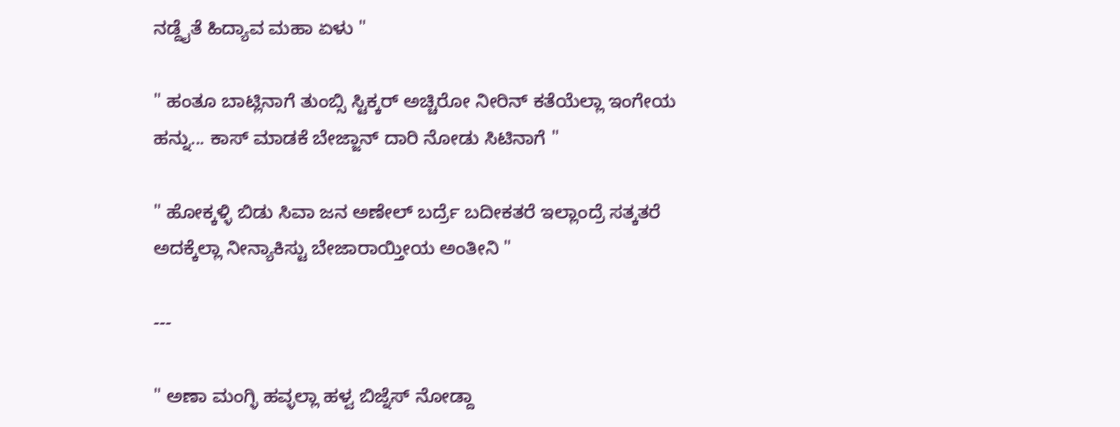ನಡ್ದೈತೆ ಹಿದ್ಯಾವ ಮಹಾ ಏಳು "

" ಹಂತೂ ಬಾಟ್ಲಿನಾಗೆ ತುಂಬ್ಸಿ ಸ್ಟಿಕ್ಕರ್ ಅಚ್ಚಿರೋ ನೀರಿನ್ ಕತೆಯೆಲ್ಲಾ ಇಂಗೇಯ ಹನ್ನು... ಕಾಸ್ ಮಾಡಕೆ ಬೇಜ್ಜಾನ್ ದಾರಿ ನೋಡು ಸಿಟಿನಾಗೆ "

" ಹೋಕ್ಕಳ್ಳಿ ಬಿಡು ಸಿವಾ ಜನ ಅಣೇಲ್ ಬರ್ದ್ರೆ ಬದೀಕತರೆ ಇಲ್ಲಾಂದ್ರೆ ಸತ್ಕತರೆ ಅದಕ್ಕೆಲ್ಲಾ ನೀನ್ಯಾಕಿಸ್ಟು ಬೇಜಾರಾಯ್ತೀಯ ಅಂತೀನಿ "

---

" ಅಣಾ ಮಂಗ್ಳಿ ಹವ್ಳಲ್ಲಾ ಹಳ್ವ ಬಿಜ್ನೆಸ್ ನೋಡ್ದಾ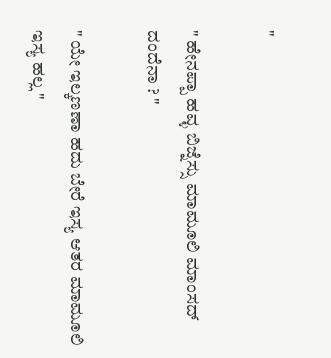"

" ಹೇನಪ್ಪಾ ಹವ್ಳ ಬಿಜ್ನೆಸ್ಸು ಮಾಮೂಲಿ ಮಾಂಸದ್ ದಂದೆನಾ ? "

" ಯೇ ಇಲ್ಕಣಣಾ ಹದು ಬೇರೆ ಇಸ್ಯ ಆತರ ಮಾಮೂಲಿ ಇಸ್ಯ ಹಲ್ಲ "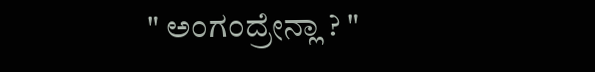" ಅಂಗಂದ್ರೇನ್ಲಾ ? "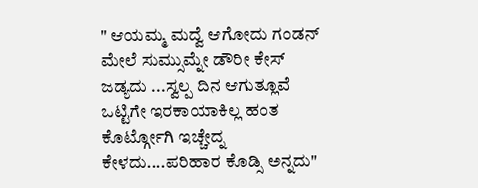" ಆಯಮ್ಮ ಮದ್ವೆ ಆಗೋದು ಗಂಡನ್ ಮೇಲೆ ಸುಮ್ಸುಮ್ನೇ ಡೌರೀ ಕೇಸ್ ಜಡ್ಯದು ...ಸ್ವಲ್ಪ ದಿನ ಆಗುತ್ಲೂವೆ ಒಟ್ಟಿಗೇ ಇರಕಾಯಾಕಿಲ್ಲ ಹಂತ ಕೊರ್ಟ್ಗೋಗಿ ಇಚ್ಚೇದ್ನ ಕೇಳದು....ಪರಿಹಾರ ಕೊಡ್ಸಿ ಅನ್ನದು"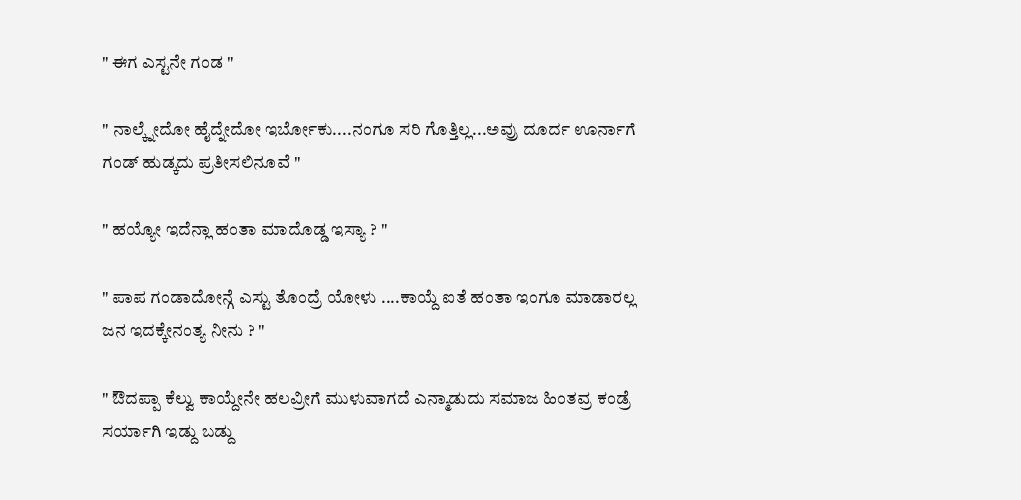" ಈಗ ಎಸ್ಟನೇ ಗಂಡ "

" ನಾಲ್ಕ್ನೇದೋ ಹೈದ್ನೇದೋ ಇರ್ಬೋಕು....ನಂಗೂ ಸರಿ ಗೊತ್ತಿಲ್ಲ...ಅವ್ರು ದೂರ್ದ ಊರ್ನಾಗೆ ಗಂಡ್ ಹುಡ್ಕದು ಪ್ರತೀಸಲಿನೂವೆ "

" ಹಯ್ಯೋ ಇದೆನ್ಲಾ ಹಂತಾ ಮಾದೊಡ್ಡ ಇಸ್ಯಾ ? "

" ಪಾಪ ಗಂಡಾದೋನ್ಗೆ ಎಸ್ಟು ತೊಂದ್ರೆ ಯೋಳು ....ಕಾಯ್ದೆ ಐತೆ ಹಂತಾ ಇಂಗೂ ಮಾಡಾರಲ್ಲ ಜನ ಇದಕ್ಕೇನಂತ್ಯ ನೀನು ? "

" ಔದಪ್ಪಾ ಕೆಲ್ವು ಕಾಯ್ದೇನೇ ಹಲವ್ರೀಗೆ ಮುಳುವಾಗದೆ ಎನ್ಮಾಡುದು ಸಮಾಜ ಹಿಂತವ್ರ ಕಂಡ್ರೆ ಸರ್ಯಾಗಿ ಇಡ್ದು ಬಡ್ದು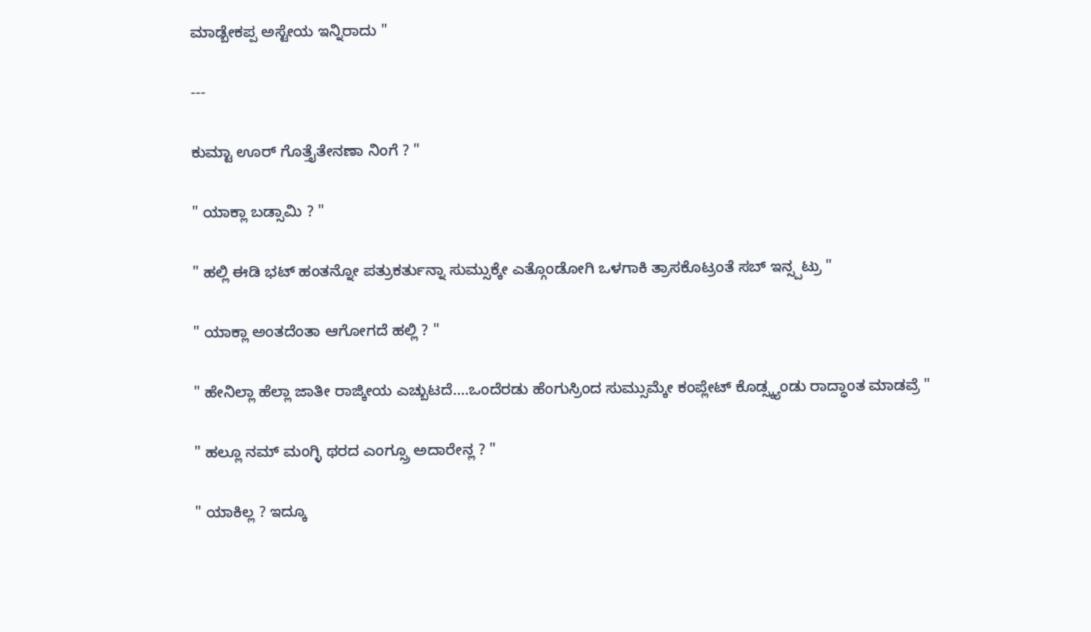ಮಾಡ್ಬೇಕಪ್ಪ ಅಸ್ಟೇಯ ಇನ್ನಿರಾದು "

---

ಕುಮ್ಟಾ ಊರ್ ಗೊತ್ತೈತೇನಣಾ ನಿಂಗೆ ? "

" ಯಾಕ್ಲಾ ಬಡ್ಸಾಮಿ ? "

" ಹಲ್ಲಿ ಈಡಿ ಭಟ್ ಹಂತನ್ನೋ ಪತ್ರುಕರ್ತುನ್ನಾ ಸುಮ್ಸುಕ್ಕೇ ಎತ್ಗೊಂಡೋಗಿ ಒಳಗಾಕಿ ತ್ರಾಸಕೊಟ್ರಂತೆ ಸಬ್ ಇನ್ಸ್ಪಟ್ರು "

" ಯಾಕ್ಲಾ ಅಂತದೆಂತಾ ಆಗೋಗದೆ ಹಲ್ಲಿ ? "

" ಹೇನಿಲ್ಲಾ ಹೆಲ್ಲಾ ಜಾತೀ ರಾಜ್ಕೀಯ ಎಚ್ಬುಟದೆ....ಒಂದೆರಡು ಹೆಂಗುಸ್ರಿಂದ ಸುಮ್ಸುಮ್ಕೇ ಕಂಪ್ಲೇಟ್ ಕೊಡ್ಸ್ಕ್ಯಂಡು ರಾದ್ಧಾಂತ ಮಾಡವ್ರೆ "

" ಹಲ್ಲೂ ನಮ್ ಮಂಗ್ಳಿ ಥರದ ಎಂಗ್ಸ್ರೂ ಅದಾರೇನ್ಲ ? "

" ಯಾಕಿಲ್ಲ ? ಇದ್ಕೂ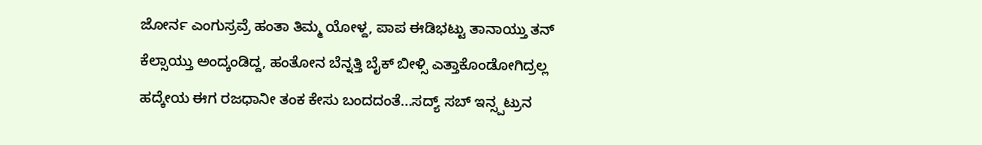ಜೋರ್ನ ಎಂಗುಸ್ರವ್ರೆ ಹಂತಾ ತಿಮ್ಮ ಯೋಳ್ದ, ಪಾಪ ಈಡಿಭಟ್ಟು ತಾನಾಯ್ತು ತನ್ ಕೆಲ್ಸಾಯ್ತು ಅಂದ್ಕಂಡಿದ್ದ, ಹಂತೋನ ಬೆನ್ನತ್ತಿ ಬೈಕ್ ಬೀಳ್ಸಿ ಎತ್ತಾಕೊಂಡೋಗಿದ್ರಲ್ಲ ಹದ್ಕೇಯ ಈಗ ರಜಧಾನೀ ತಂಕ ಕೇಸು ಬಂದದಂತೆ...ಸದ್ಯ್ ಸಬ್ ಇನ್ಸ್ಪಟ್ರುನ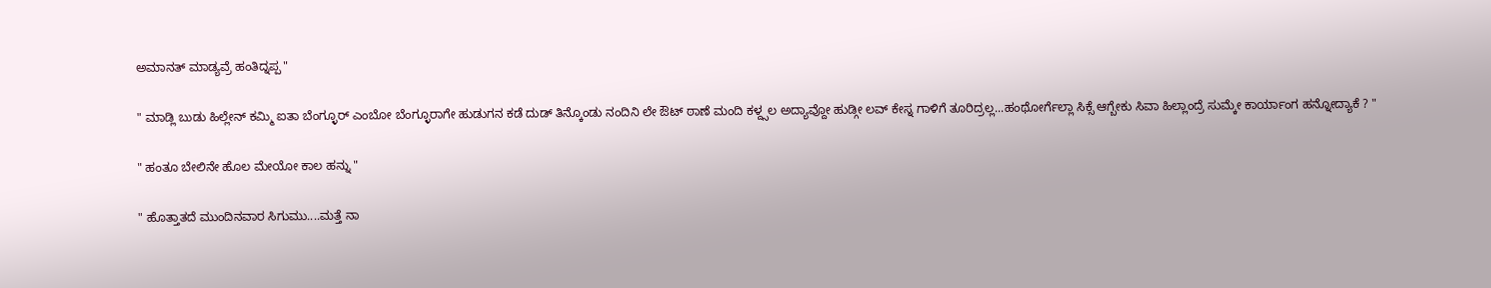ಅಮಾನತ್ ಮಾಡ್ಯವ್ರೆ ಹಂತಿದ್ನಪ್ಪ "

" ಮಾಡ್ಲಿ ಬುಡು ಹಿಲ್ಲೇನ್ ಕಮ್ಮಿ ಐತಾ ಬೆಂಗ್ಳೂರ್ ಎಂಬೋ ಬೆಂಗ್ಳೂರಾಗೇ ಹುಡುಗನ ಕಡೆ ದುಡ್ ತಿನ್ಕೊಂಡು ನಂದಿನಿ ಲೇ ಔಟ್ ಠಾಣೆ ಮಂದಿ ಕಳ್ದ್ಸಲ ಅದ್ಯಾವ್ದೋ ಹುಡ್ಗೀ ಲವ್ ಕೇಸ್ನ ಗಾಳಿಗೆ ತೂರಿದ್ರಲ್ಲ...ಹಂಥೋರ್ಗೆಲ್ಲಾ ಸಿಕ್ಸೆ ಆಗ್ಬೇಕು ಸಿವಾ ಹಿಲ್ಲಾಂದ್ರೆ ಸುಮ್ಕೇ ಕಾರ್ಯಾಂಗ ಹನ್ನೋದ್ಯಾಕೆ ? "

" ಹಂತೂ ಬೇಲಿನೇ ಹೊಲ ಮೇಯೋ ಕಾಲ ಹನ್ನು "

" ಹೊತ್ತಾತದೆ ಮುಂದಿನವಾರ ಸಿಗುಮು....ಮತ್ತೆ ನಾ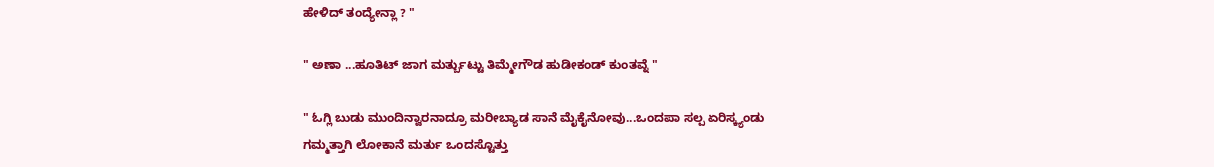ಹೇಳಿದ್ ತಂದ್ಯೇನ್ಲಾ ? "

" ಅಣಾ ...ಹೂತಿಟ್ ಜಾಗ ಮರ್ತ್ಬುಟ್ಟು ತಿಮ್ಮೇಗೌಡ ಹುಡೀಕಂಡ್ ಕುಂತವ್ನೆ "

" ಓಗ್ಲಿ ಬುಡು ಮುಂದಿನ್ವಾರನಾದ್ರೂ ಮರೀಬ್ಯಾಡ ಸಾನೆ ಮೈಕೈನೋವು...ಒಂದಪಾ ಸಲ್ಪ ಏರಿಸ್ಕ್ಯಂಡು ಗಮ್ಮತ್ತಾಗಿ ಲೋಕಾನೆ ಮರ್ತು ಒಂದಸ್ಟೊತ್ತು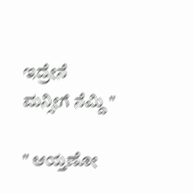ಇದ್ರೇನೆ ಮನ್ಸೀಗೆ ನೆಮ್ದಿ "

" ಆಯ್ತಣೋ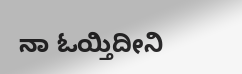ನಾ ಓಯ್ತಿದೀನಿ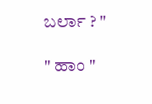ಬರ್ಲಾ ? "

" ಹಾಂ "